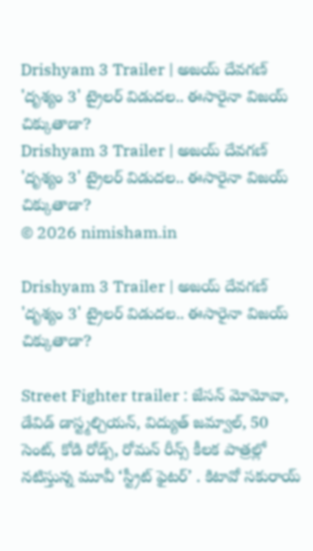Drishyam 3 Trailer | అజయ్ దేవగణ్ 'దృశ్యం 3' ట్రైలర్ విడుదల.. ఈసారైనా విజయ్ చిక్కుతాడా?
Drishyam 3 Trailer | అజయ్ దేవగణ్ 'దృశ్యం 3' ట్రైలర్ విడుదల.. ఈసారైనా విజయ్ చిక్కుతాడా?
© 2026 nimisham.in

Drishyam 3 Trailer | అజయ్ దేవగణ్ 'దృశ్యం 3' ట్రైలర్ విడుదల.. ఈసారైనా విజయ్ చిక్కుతాడా?

Street Fighter trailer : జేసన్ మోమోవా, డేవిడ్ డాస్ట్మల్చియన్, విద్యుత్ జమ్వాల్, 50 సెంట్, కోడి రోడ్స్, రోమన్ రీన్స్ కీలక పాత్రల్లో నటిస్తున్న మూవీ ‘స్ట్రీట్ ఫైటర్’ . కిటావో సకురాయ్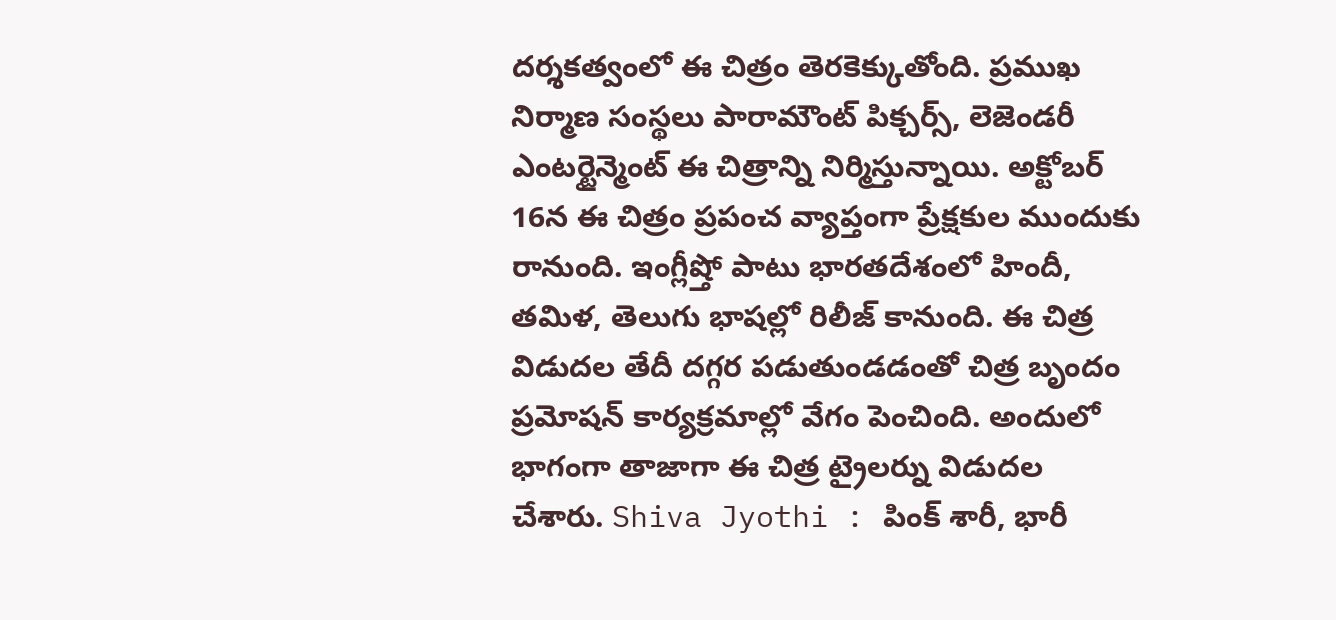దర్శకత్వంలో ఈ చిత్రం తెరకెక్కుతోంది. ప్రముఖ నిర్మాణ సంస్థలు పారామౌంట్ పిక్చర్స్, లెజెండరీ ఎంటర్టైన్మెంట్ ఈ చిత్రాన్ని నిర్మిస్తున్నాయి. అక్టోబర్ 16న ఈ చిత్రం ప్రపంచ వ్యాప్తంగా ప్రేక్షకుల ముందుకు రానుంది. ఇంగ్లీష్తో పాటు భారతదేశంలో హిందీ, తమిళ, తెలుగు భాషల్లో రిలీజ్ కానుంది. ఈ చిత్ర విడుదల తేదీ దగ్గర పడుతుండడంతో చిత్ర బృందం ప్రమోషన్ కార్యక్రమాల్లో వేగం పెంచింది. అందులో భాగంగా తాజాగా ఈ చిత్ర ట్రైలర్ను విడుదల చేశారు. Shiva Jyothi : పింక్ శారీ, భారీ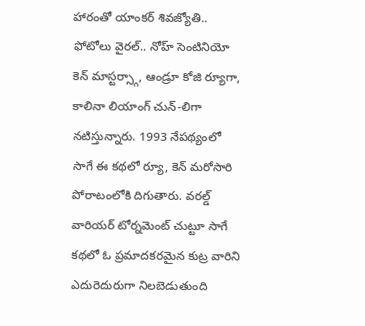హారంతో యాంకర్ శివజ్యోతి.. ఫోటోలు వైరల్.. నోహ్ సెంటినియో కెన్ మాస్టర్స్గా, ఆండ్రూ కోజి ర్యూగా, కాలినా లియాంగ్ చున్-లిగా నటిస్తున్నారు. 1993 నేపథ్యంలో సాగే ఈ కథలో ర్యూ, కెన్ మరోసారి పోరాటంలోకి దిగుతారు. వరల్డ్ వారియర్ టోర్నమెంట్ చుట్టూ సాగే కథలో ఓ ప్రమాదకరమైన కుట్ర వారిని ఎదురెదురుగా నిలబెడుతుంది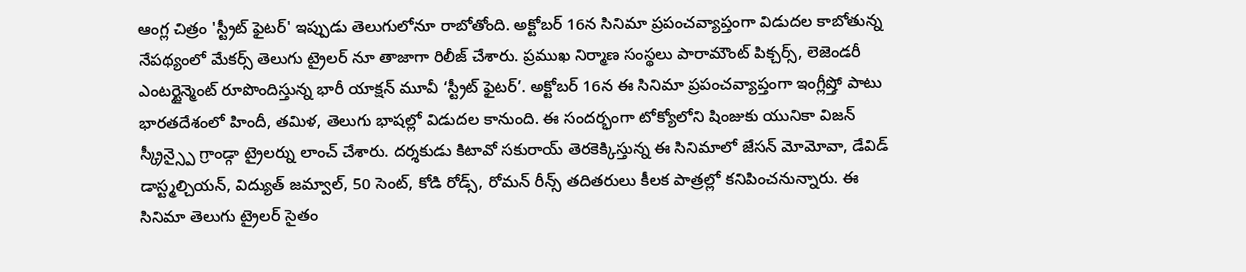ఆంగ్ల చిత్రం 'స్ట్రీట్ ఫైటర్' ఇప్పుడు తెలుగులోనూ రాబోతోంది. అక్టోబర్ 16న సినిమా ప్రపంచవ్యాప్తంగా విడుదల కాబోతున్న నేపథ్యంలో మేకర్స్ తెలుగు ట్రైలర్ నూ తాజాగా రిలీజ్ చేశారు. ప్రముఖ నిర్మాణ సంస్థలు పారామౌంట్ పిక్చర్స్, లెజెండరీ ఎంటర్టైన్మెంట్ రూపొందిస్తున్న భారీ యాక్షన్ మూవీ ‘స్ట్రీట్ ఫైటర్’. అక్టోబర్ 16న ఈ సినిమా ప్రపంచవ్యాప్తంగా ఇంగ్లీష్తో పాటు భారతదేశంలో హిందీ, తమిళ, తెలుగు భాషల్లో విడుదల కానుంది. ఈ సందర్భంగా టోక్యోలోని షింజుకు యునికా విజన్ స్క్రీన్స్పై గ్రాండ్గా ట్రైలర్ను లాంచ్ చేశారు. దర్శకుడు కిటావో సకురాయ్ తెరకెక్కిస్తున్న ఈ సినిమాలో జేసన్ మోమోవా, డేవిడ్ డాస్ట్మల్చియన్, విద్యుత్ జమ్వాల్, 50 సెంట్, కోడి రోడ్స్, రోమన్ రీన్స్ తదితరులు కీలక పాత్రల్లో కనిపించనున్నారు. ఈ సినిమా తెలుగు ట్రైలర్ సైతం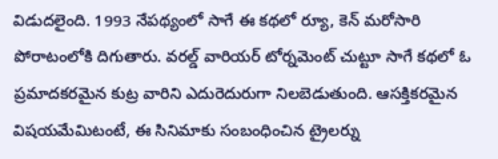విడుదలైంది. 1993 నేపథ్యంలో సాగే ఈ కథలో ర్యూ, కెన్ మరోసారి పోరాటంలోకి దిగుతారు. వరల్డ్ వారియర్ టోర్నమెంట్ చుట్టూ సాగే కథలో ఓ ప్రమాదకరమైన కుట్ర వారిని ఎదురెదురుగా నిలబెడుతుంది. ఆసక్తికరమైన విషయమేమిటంటే, ఈ సినిమాకు సంబంధించిన ట్రైలర్ను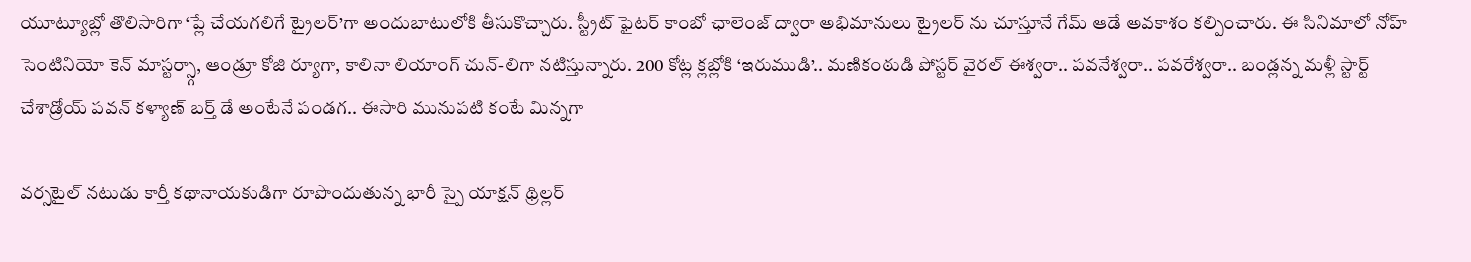యూట్యూబ్లో తొలిసారిగా ‘ప్లే చేయగలిగే ట్రైలర్’గా అందుబాటులోకి తీసుకొచ్చారు. స్ట్రీట్ ఫైటర్ కాంబో ఛాలెంజ్ ద్వారా అభిమానులు ట్రైలర్ ను చూస్తూనే గేమ్ ఆడే అవకాశం కల్పించారు. ఈ సినిమాలో నోహ్ సెంటినియో కెన్ మాస్టర్స్గా, ఆండ్రూ కోజి ర్యూగా, కాలినా లియాంగ్ చున్-లిగా నటిస్తున్నారు. 200 కోట్ల క్లబ్లోకి ‘ఇరుముడి’.. మణికంఠుడి పోస్టర్ వైరల్ ఈశ్వరా.. పవనేశ్వరా.. పవరేశ్వరా.. బండ్లన్న మళ్లీ స్టార్ట్ చేశాడ్రోయ్ పవన్ కళ్యాణ్ బర్త్ డే అంటేనే పండగ.. ఈసారి మునుపటి కంటే మిన్నగా

వర్సటైల్ నటుడు కార్తీ కథానాయకుడిగా రూపొందుతున్న భారీ స్పై యాక్షన్ థ్రిల్లర్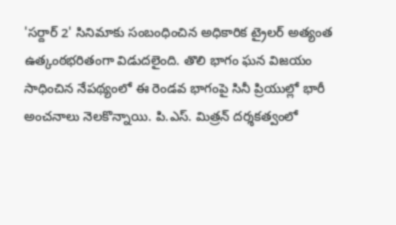'సర్దార్ 2' సినిమాకు సంబంధించిన అధికారిక ట్రైలర్ అత్యంత ఉత్కంఠభరితంగా విడుదలైంది. తొలి భాగం ఘన విజయం సాధించిన నేపథ్యంలో ఈ రెండవ భాగంపై సినీ ప్రియుల్లో భారీ అంచనాలు నెలకొన్నాయి. పి.ఎస్. మిత్రన్ దర్శకత్వంలో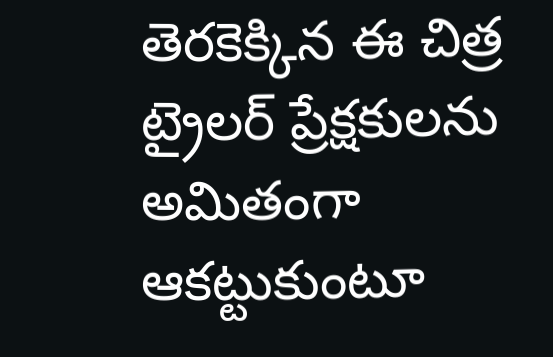తెరకెక్కిన ఈ చిత్ర ట్రైలర్ ప్రేక్షకులను అమితంగా ఆకట్టుకుంటూ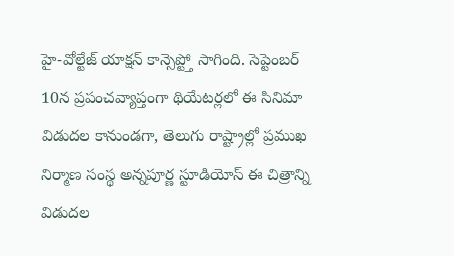హై-వోల్టేజ్ యాక్షన్ కాన్సెప్ట్తో సాగింది. సెప్టెంబర్ 10న ప్రపంచవ్యాప్తంగా థియేటర్లలో ఈ సినిమా విడుదల కానుండగా, తెలుగు రాష్ట్రాల్లో ప్రముఖ నిర్మాణ సంస్థ అన్నపూర్ణ స్టూడియోస్ ఈ చిత్రాన్ని విడుదల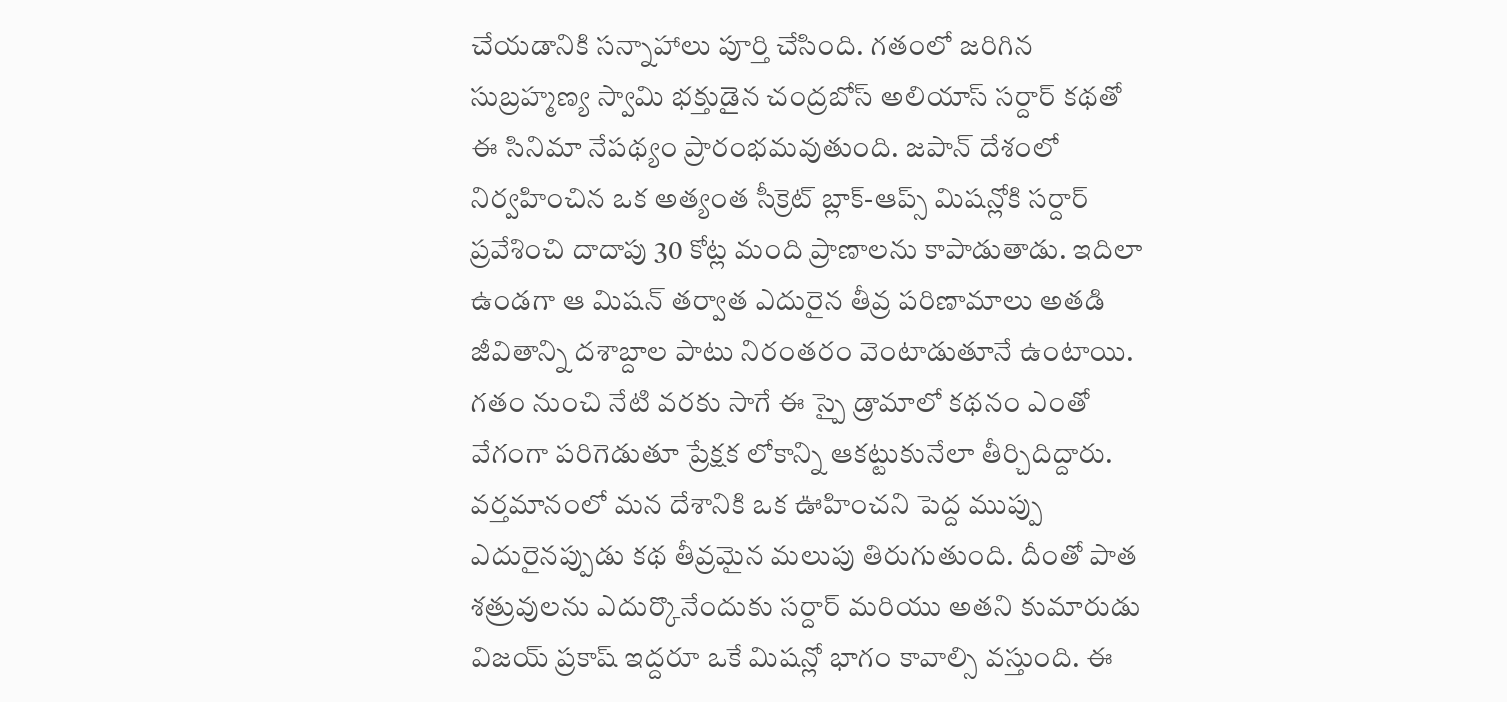చేయడానికి సన్నాహాలు పూర్తి చేసింది. గతంలో జరిగిన సుబ్రహ్మణ్య స్వామి భక్తుడైన చంద్రబోస్ అలియాస్ సర్దార్ కథతో ఈ సినిమా నేపథ్యం ప్రారంభమవుతుంది. జపాన్ దేశంలో నిర్వహించిన ఒక అత్యంత సీక్రెట్ బ్లాక్-ఆప్స్ మిషన్లోకి సర్దార్ ప్రవేశించి దాదాపు 30 కోట్ల మంది ప్రాణాలను కాపాడుతాడు. ఇదిలా ఉండగా ఆ మిషన్ తర్వాత ఎదురైన తీవ్ర పరిణామాలు అతడి జీవితాన్ని దశాబ్దాల పాటు నిరంతరం వెంటాడుతూనే ఉంటాయి. గతం నుంచి నేటి వరకు సాగే ఈ స్పై డ్రామాలో కథనం ఎంతో వేగంగా పరిగెడుతూ ప్రేక్షక లోకాన్ని ఆకట్టుకునేలా తీర్చిదిద్దారు. వర్తమానంలో మన దేశానికి ఒక ఊహించని పెద్ద ముప్పు ఎదురైనప్పుడు కథ తీవ్రమైన మలుపు తిరుగుతుంది. దీంతో పాత శత్రువులను ఎదుర్కొనేందుకు సర్దార్ మరియు అతని కుమారుడు విజయ్ ప్రకాష్ ఇద్దరూ ఒకే మిషన్లో భాగం కావాల్సి వస్తుంది. ఈ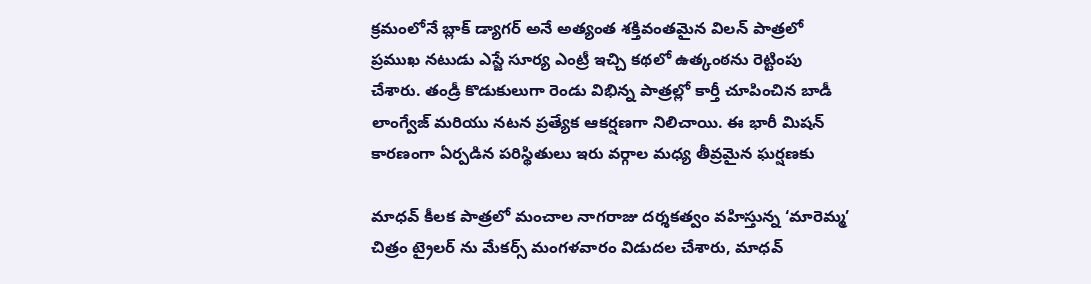క్రమంలోనే బ్లాక్ డ్యాగర్ అనే అత్యంత శక్తివంతమైన విలన్ పాత్రలో ప్రముఖ నటుడు ఎస్జే సూర్య ఎంట్రీ ఇచ్చి కథలో ఉత్కంఠను రెట్టింపు చేశారు. తండ్రీ కొడుకులుగా రెండు విభిన్న పాత్రల్లో కార్తీ చూపించిన బాడీ లాంగ్వేజ్ మరియు నటన ప్రత్యేక ఆకర్షణగా నిలిచాయి. ఈ భారీ మిషన్ కారణంగా ఏర్పడిన పరిస్థితులు ఇరు వర్గాల మధ్య తీవ్రమైన ఘర్షణకు

మాధవ్ కీలక పాత్రలో మంచాల నాగరాజు దర్శకత్వం వహిస్తున్న ‘మారెమ్మ’ చిత్రం ట్రైలర్ ను మేకర్స్ మంగళవారం విడుదల చేశారు, మాధవ్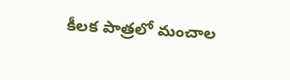కీలక పాత్రలో మంచాల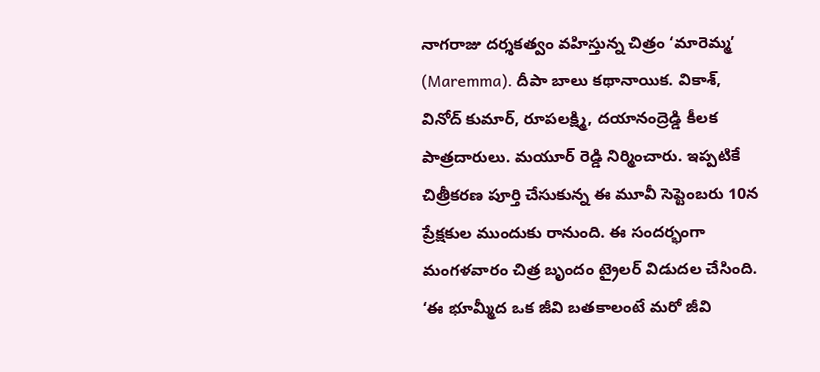నాగరాజు దర్శకత్వం వహిస్తున్న చిత్రం ‘మారెమ్మ’ (Maremma). దీపా బాలు కథానాయిక. వికాశ్, వినోద్ కుమార్, రూపలక్ష్మి, దయానంద్రెడ్డి కీలక పాత్రదారులు. మయూర్ రెడ్డి నిర్మించారు. ఇప్పటికే చిత్రీకరణ పూర్తి చేసుకున్న ఈ మూవీ సెప్టెంబరు 10న ప్రేక్షకుల ముందుకు రానుంది. ఈ సందర్భంగా మంగళవారం చిత్ర బృందం ట్రైలర్ విడుదల చేసింది. ‘ఈ భూమ్మీద ఒక జీవి బతకాలంటే మరో జీవి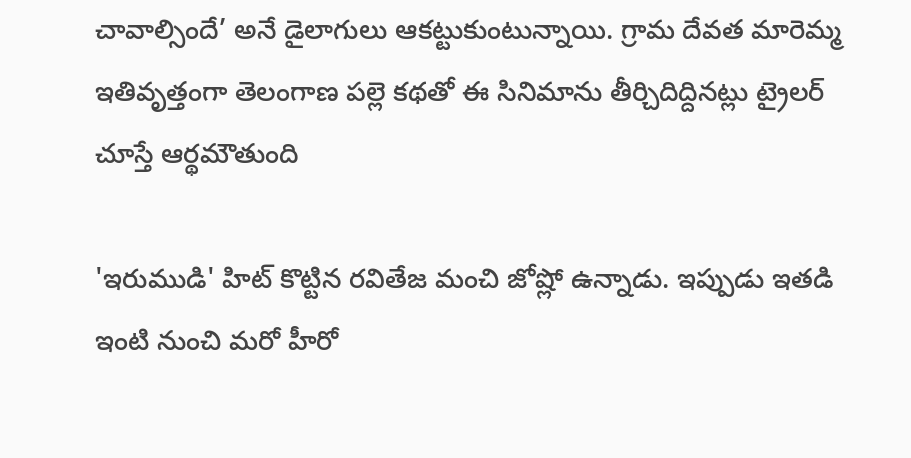చావాల్సిందే’ అనే డైలాగులు ఆకట్టుకుంటున్నాయి. గ్రామ దేవత మారెమ్మ ఇతివృత్తంగా తెలంగాణ పల్లె కథతో ఈ సినిమాను తీర్చిదిద్దినట్లు ట్రైలర్ చూస్తే ఆర్థమౌతుంది

'ఇరుముడి' హిట్ కొట్టిన రవితేజ మంచి జోష్లో ఉన్నాడు. ఇప్పుడు ఇతడి ఇంటి నుంచి మరో హీరో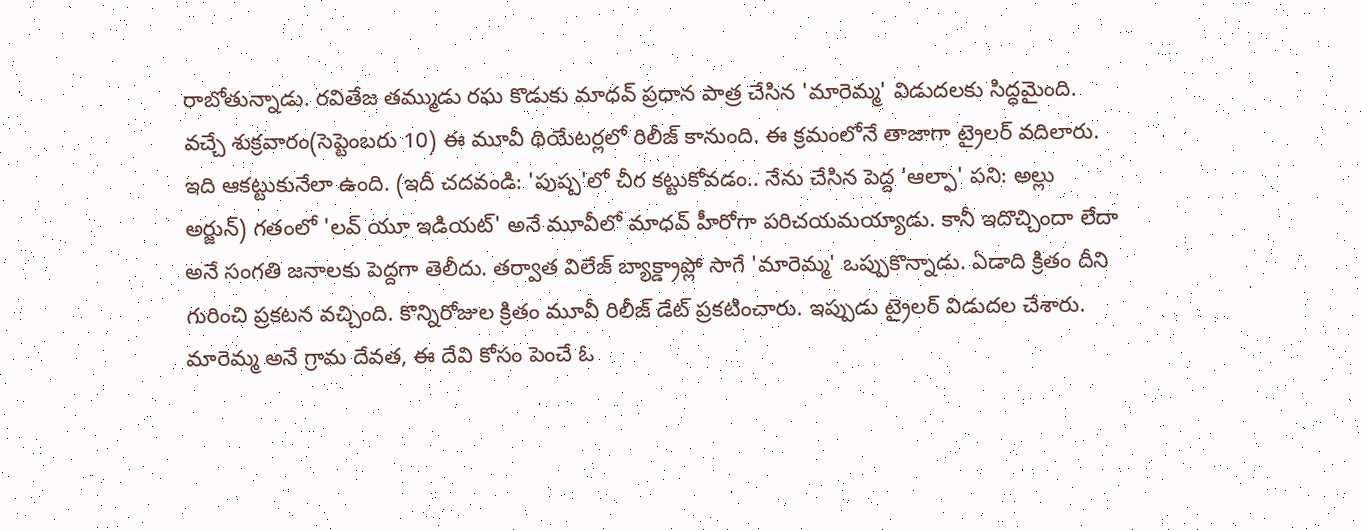రాబోతున్నాడు. రవితేజ తమ్ముడు రఘ కొడుకు మాధవ్ ప్రధాన పాత్ర చేసిన 'మారెమ్మ' విడుదలకు సిద్ధమైంది. వచ్చే శుక్రవారం(సెప్టెంబరు 10) ఈ మూవీ థియేటర్లలో రిలీజ్ కానుంది. ఈ క్రమంలోనే తాజాగా ట్రైలర్ వదిలారు. ఇది ఆకట్టుకునేలా ఉంది. (ఇదీ చదవండి: 'పుష్ప'లో చీర కట్టుకోవడం.. నేను చేసిన పెద్ద 'ఆల్ఫా' పని: అల్లు అర్జున్) గతంలో 'లవ్ యూ ఇడియట్' అనే మూవీలో మాధవ్ హీరోగా పరిచయమయ్యాడు. కానీ ఇదొచ్చిందా లేదా అనే సంగతి జనాలకు పెద్దగా తెలీదు. తర్వాత విలేజ్ బ్యాక్డ్రాప్లో సాగే 'మారెమ్మ' ఒప్పుకొన్నాడు. ఏడాది క్రితం దీని గురించి ప్రకటన వచ్చింది. కొన్నిరోజుల క్రితం మూవీ రిలీజ్ డేట్ ప్రకటించారు. ఇప్పుడు ట్రైలర్ విడుదల చేశారు. మారెమ్మ అనే గ్రామ దేవత, ఈ దేవి కోసం పెంచే ఓ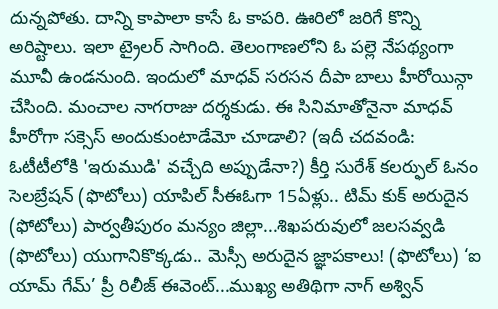దున్నపోతు. దాన్ని కాపాలా కాసే ఓ కాపరి. ఊరిలో జరిగే కొన్ని అరిష్టాలు. ఇలా ట్రైలర్ సాగింది. తెలంగాణలోని ఓ పల్లె నేపథ్యంగా మూవీ ఉండనుంది. ఇందులో మాధవ్ సరసన దీపా బాలు హీరోయిన్గా చేసింది. మంచాల నాగరాజు దర్శకుడు. ఈ సినిమాతోనైనా మాధవ్ హీరోగా సక్సెస్ అందుకుంటాడేమో చూడాలి? (ఇదీ చదవండి: ఓటీటీలోకి 'ఇరుముడి' వచ్చేది అప్పుడేనా?) కీర్తి సురేశ్ కలర్ఫుల్ ఓనం సెలబ్రేషన్ (ఫొటోలు) యాపిల్ సీఈఓగా 15ఏళ్లు.. టిమ్ కుక్ అరుదైన (ఫోటోలు) పార్వతీపురం మన్యం జిల్లా...శిఖపరువులో జలసవ్వడి (ఫొటోలు) యుగానికొక్కడు.. మెస్సీ అరుదైన జ్ఞాపకాలు! (ఫొటోలు) ‘ఐ యామ్ గేమ్’ ప్రీ రిలీజ్ ఈవెంట్...ముఖ్య అతిథిగా నాగ్ అశ్విన్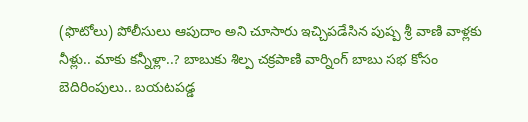(ఫొటోలు) పోలీసులు ఆపుదాం అని చూసారు ఇచ్చిపడేసిన పుష్ప శ్రీ వాణి వాళ్లకు నీళ్లు.. మాకు కన్నీళ్లా..? బాబుకు శిల్ప చక్రపాణి వార్నింగ్ బాబు సభ కోసం బెదిరింపులు.. బయటపడ్డ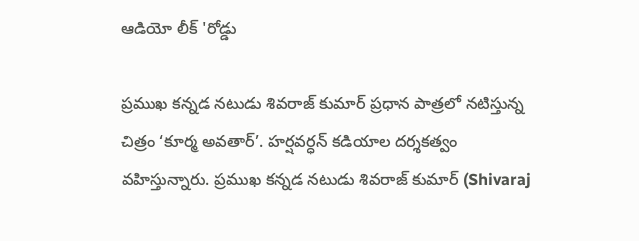ఆడియో లీక్ 'రోడ్డు

ప్రముఖ కన్నడ నటుడు శివరాజ్ కుమార్ ప్రధాన పాత్రలో నటిస్తున్న చిత్రం ‘కూర్మ అవతార్’. హర్షవర్ధన్ కడియాల దర్శకత్వం వహిస్తున్నారు. ప్రముఖ కన్నడ నటుడు శివరాజ్ కుమార్ (Shivaraj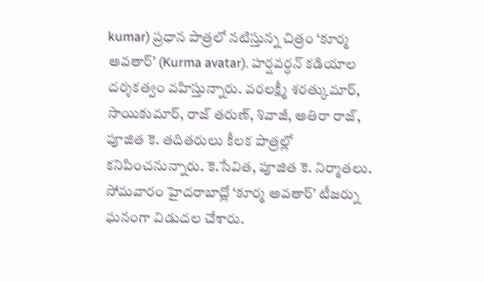kumar) ప్రధాన పాత్రలో నటిస్తున్న చిత్రం ‘కూర్మ అవతార్’ (Kurma avatar). హర్షవర్ధన్ కడియాల దర్శకత్వం వహిస్తున్నారు. వరలక్ష్మీ శరత్కుమార్, సాయికుమార్, రాజ్ తరుణ్, శివాజీ, అతిరా రాజ్, పూజిత కె. తదితరులు కీలక పాత్రల్లో కనిపించనున్నారు. కె.సేవిత, పూజిత కె. నిర్మాతలు. సోమవారం హైదరాబాద్లో ‘కూర్మ అవతార్’ టీజర్ను ఘనంగా విడుదల చేశారు.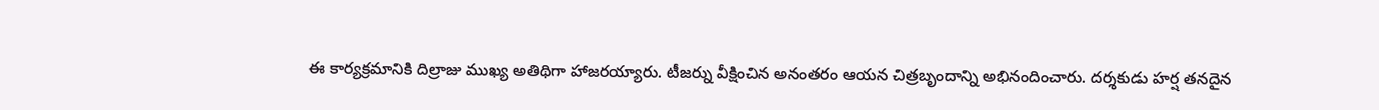ఈ కార్యక్రమానికి దిల్రాజు ముఖ్య అతిథిగా హాజరయ్యారు. టీజర్ను వీక్షించిన అనంతరం ఆయన చిత్రబృందాన్ని అభినందించారు. దర్శకుడు హర్ష తనదైన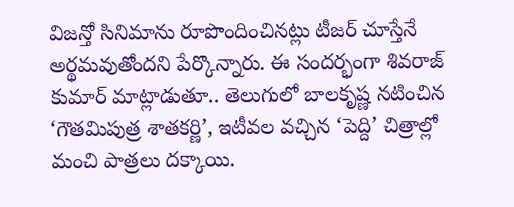విజన్తో సినిమాను రూపొందించినట్లు టీజర్ చూస్తేనే అర్థమవుతోందని పేర్కొన్నారు. ఈ సందర్భంగా శివరాజ్ కుమార్ మాట్లాడుతూ.. తెలుగులో బాలకృష్ణ నటించిన ‘గౌతమిపుత్ర శాతకర్ణి’, ఇటీవల వచ్చిన ‘పెద్ది’ చిత్రాల్లో మంచి పాత్రలు దక్కాయి.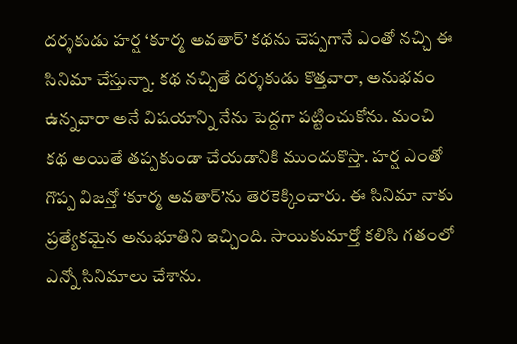దర్శకుడు హర్ష ‘కూర్మ అవతార్’ కథను చెప్పగానే ఎంతో నచ్చి ఈ సినిమా చేస్తున్నా. కథ నచ్చితే దర్శకుడు కొత్తవారా, అనుభవం ఉన్నవారా అనే విషయాన్ని నేను పెద్దగా పట్టించుకోను. మంచి కథ అయితే తప్పకుండా చేయడానికి ముందుకొస్తా. హర్ష ఎంతో గొప్ప విజన్తో ‘కూర్మ అవతార్’ను తెరకెక్కించారు. ఈ సినిమా నాకు ప్రత్యేకమైన అనుభూతిని ఇచ్చింది. సాయికుమార్తో కలిసి గతంలో ఎన్నో సినిమాలు చేశాను.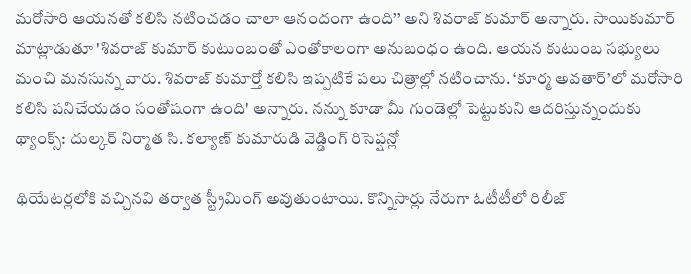మరోసారి ఆయనతో కలిసి నటించడం చాలా ఆనందంగా ఉంది’’ అని శివరాజ్ కుమార్ అన్నారు. సాయికుమార్ మాట్లాడుతూ 'శివరాజ్ కుమార్ కుటుంబంతో ఎంతోకాలంగా అనుబంధం ఉంది. ఆయన కుటుంబ సభ్యులు మంచి మనసున్న వారు. శివరాజ్ కుమార్తో కలిసి ఇప్పటికే పలు చిత్రాల్లో నటించాను. ‘కూర్మ అవతార్’లో మరోసారి కలిసి పనిచేయడం సంతోషంగా ఉంది' అన్నారు. నన్ను కూడా మీ గుండెల్లో పెట్టుకుని ఆదరిస్తున్నందుకు థ్యాంక్స్: దుల్కర్ నిర్మాత సి. కల్యాణ్ కుమారుడి వెడ్డింగ్ రిసెప్షన్లో

థియేటర్లలోకి వచ్చినవి తర్వాత స్ట్రీమింగ్ అవుతుంటాయి. కొన్నిసార్లు నేరుగా ఓటీటీలో రిలీజ్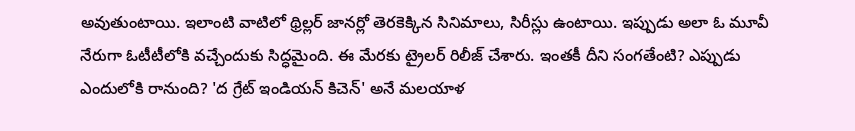అవుతుంటాయి. ఇలాంటి వాటిలో థ్రిల్లర్ జానర్లో తెరకెక్కిన సినిమాలు, సిరీస్లు ఉంటాయి. ఇప్పుడు అలా ఓ మూవీ నేరుగా ఓటీటీలోకి వచ్చేందుకు సిద్ధమైంది. ఈ మేరకు ట్రైలర్ రిలీజ్ చేశారు. ఇంతకీ దీని సంగతేంటి? ఎప్పుడు ఎందులోకి రానుంది? 'ద గ్రేట్ ఇండియన్ కిచెన్' అనే మలయాళ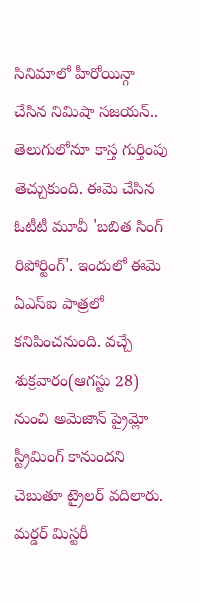సినిమాలో హీరోయిన్గా చేసిన నిమిషా సజయన్.. తెలుగులోనూ కాస్త గుర్తింపు తెచ్చుకుంది. ఈమె చేసిన ఓటీటీ మూవీ 'బబిత సింగ్ రిపోర్టింగ్'. ఇందులో ఈమె ఏఎస్ఐ పాత్రలో కనిపించనుంది. వచ్చే శుక్రవారం(ఆగస్టు 28) నుంచి అమెజాన్ ప్రైమ్లో స్ట్రీమింగ్ కానుందని చెబుతూ ట్రైలర్ వదిలారు. మర్డర్ మిస్టరీ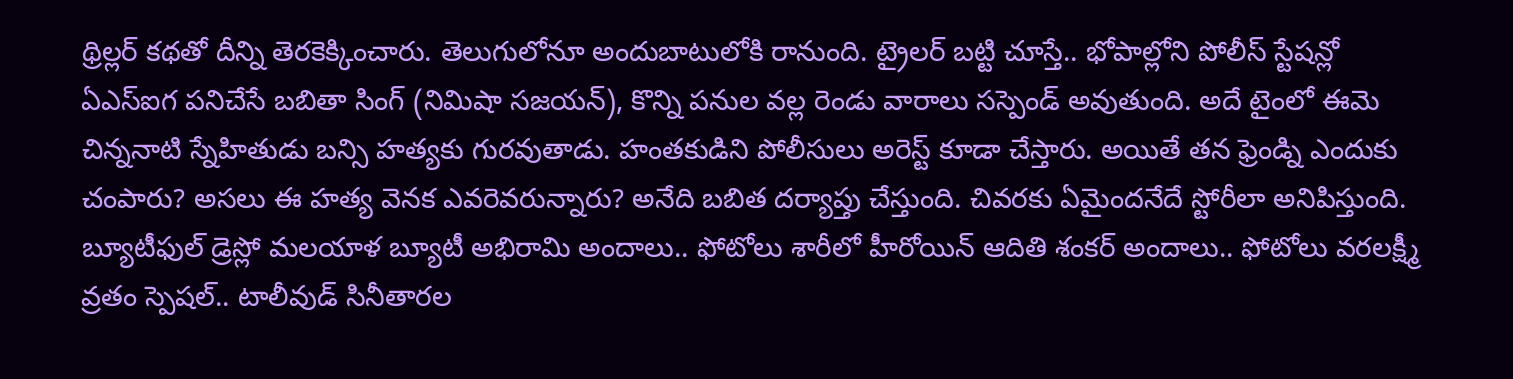థ్రిల్లర్ కథతో దీన్ని తెరకెక్కించారు. తెలుగులోనూ అందుబాటులోకి రానుంది. ట్రైలర్ బట్టి చూస్తే.. భోపాల్లోని పోలీస్ స్టేషన్లో ఏఎస్ఐగ పనిచేసే బబితా సింగ్ (నిమిషా సజయన్), కొన్ని పనుల వల్ల రెండు వారాలు సస్పెండ్ అవుతుంది. అదే టైంలో ఈమె చిన్ననాటి స్నేహితుడు బన్సి హత్యకు గురవుతాడు. హంతకుడిని పోలీసులు అరెస్ట్ కూడా చేస్తారు. అయితే తన ఫ్రెండ్ని ఎందుకు చంపారు? అసలు ఈ హత్య వెనక ఎవరెవరున్నారు? అనేది బబిత దర్యాప్తు చేస్తుంది. చివరకు ఏమైందనేదే స్టోరీలా అనిపిస్తుంది. బ్యూటీఫుల్ డ్రెస్లో మలయాళ బ్యూటీ అభిరామి అందాలు.. ఫోటోలు శారీలో హీరోయిన్ ఆదితి శంకర్ అందాలు.. ఫోటోలు వరలక్ష్మీ వ్రతం స్పెషల్.. టాలీవుడ్ సినీతారల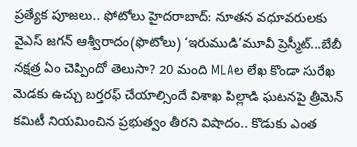ప్రత్యేక పూజలు.. ఫోటోలు హైదరాబాద్: నూతన వధూవరులకు వైఎస్ జగన్ ఆశ్వీరాదం(ఫొటోలు) ‘ఇరుముడి’మూవీ ప్రెస్మీట్...బేబీ నక్షత్ర ఏం చెప్పిందో తెలుసా? 20 మంది MLAల లేఖ కొండా సురేఖ మెడకు ఉచ్చు బర్తరఫ్ చేయాల్సిందే విశాఖ పిల్లాడి ఘటనపై త్రీమెన్ కమిటీ నియమించిన ప్రభుత్వం తీరని విషాదం.. కొడుకు ఎంత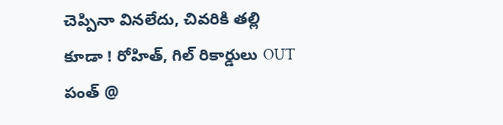చెప్పినా వినలేదు, చివరికి తల్లి కూడా ! రోహిత్, గిల్ రికార్డులు OUT పంత్ @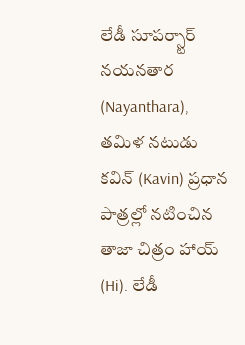లేడీ సూపర్స్టార్ నయనతార (Nayanthara), తమిళ నటుడు కవిన్ (Kavin) ప్రధాన పాత్రల్లో నటించిన తాజా చిత్రం హాయ్ (Hi). లేడీ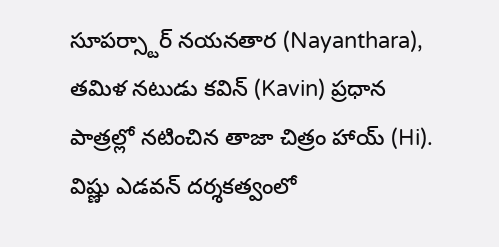సూపర్స్టార్ నయనతార (Nayanthara), తమిళ నటుడు కవిన్ (Kavin) ప్రధాన పాత్రల్లో నటించిన తాజా చిత్రం హాయ్ (Hi). విష్ణు ఎడవన్ దర్శకత్వంలో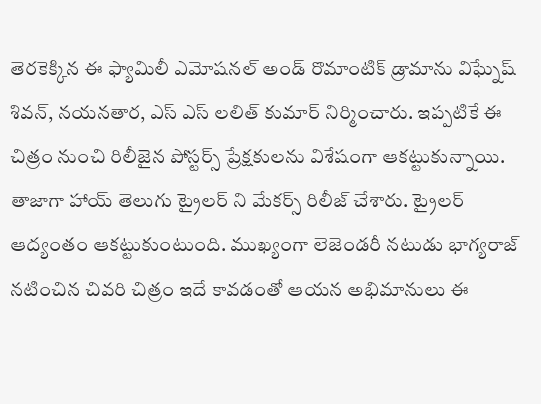తెరకెక్కిన ఈ ఫ్యామిలీ ఎమోషనల్ అండ్ రొమాంటిక్ డ్రామాను విఘ్నేష్ శివన్, నయనతార, ఎస్ ఎస్ లలిత్ కుమార్ నిర్మించారు. ఇప్పటికే ఈ చిత్రం నుంచి రిలీజైన పోస్టర్స్ ప్రేక్షకులను విశేషంగా ఆకట్టుకున్నాయి. తాజాగా హాయ్ తెలుగు ట్రైలర్ ని మేకర్స్ రిలీజ్ చేశారు. ట్రైలర్ ఆద్యంతం ఆకట్టుకుంటుంది. ముఖ్యంగా లెజెండరీ నటుడు భాగ్యరాజ్ నటించిన చివరి చిత్రం ఇదే కావడంతో ఆయన అభిమానులు ఈ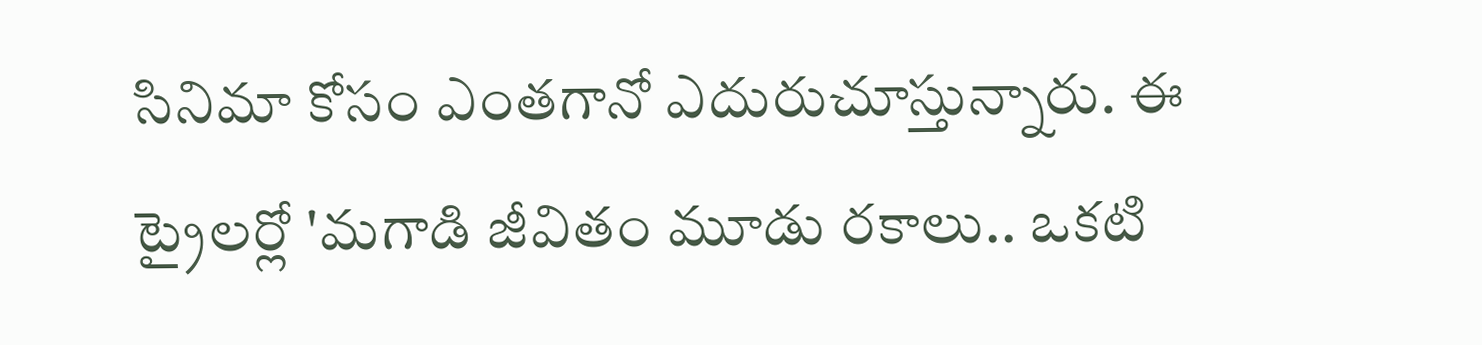సినిమా కోసం ఎంతగానో ఎదురుచూస్తున్నారు. ఈ ట్రైలర్లో 'మగాడి జీవితం మూడు రకాలు.. ఒకటి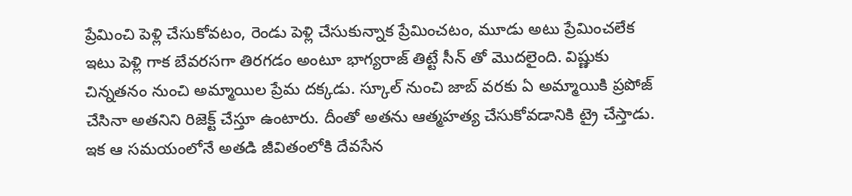ప్రేమించి పెళ్లి చేసుకోవటం, రెండు పెళ్లి చేసుకున్నాక ప్రేమించటం, మూడు అటు ప్రేమించలేక ఇటు పెళ్లి గాక బేవరసగా తిరగడం అంటూ భాగ్యరాజ్ తిట్టే సీన్ తో మొదలైంది. విష్ణుకు చిన్నతనం నుంచి అమ్మాయిల ప్రేమ దక్కడు. స్కూల్ నుంచి జాబ్ వరకు ఏ అమ్మాయికి ప్రపోజ్ చేసినా అతనిని రిజెక్ట్ చేస్తూ ఉంటారు. దీంతో అతను ఆత్మహత్య చేసుకోవడానికి ట్రై చేస్తాడు. ఇక ఆ సమయంలోనే అతడి జీవితంలోకి దేవసేన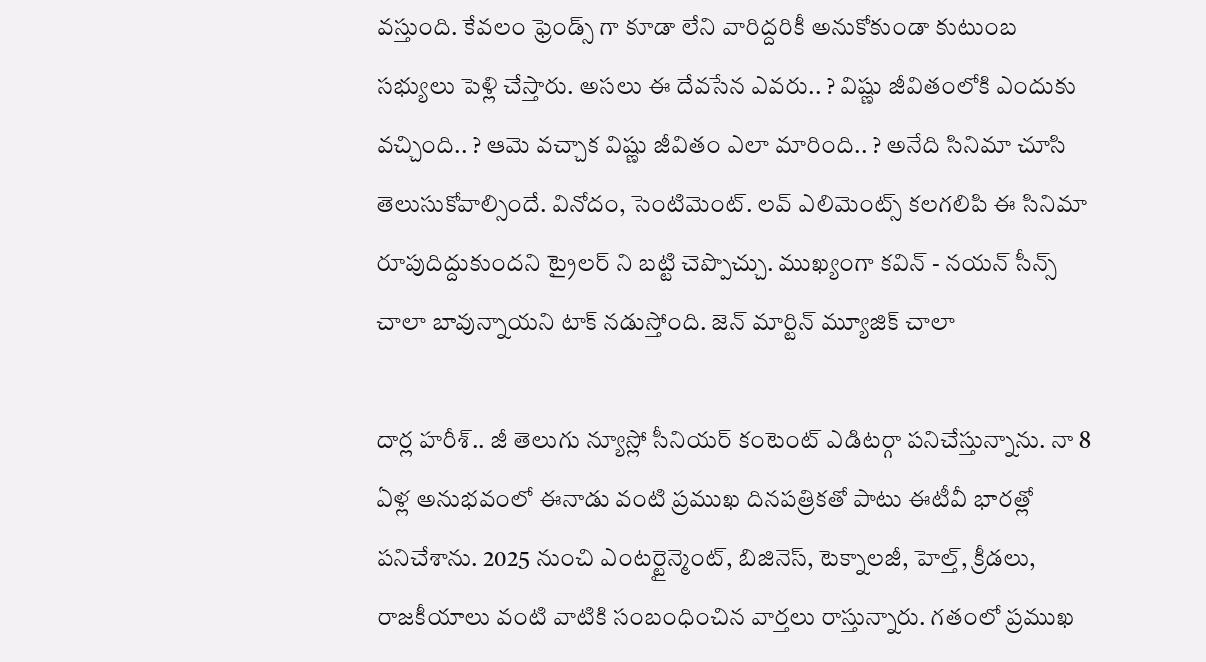వస్తుంది. కేవలం ఫ్రెండ్స్ గా కూడా లేని వారిద్దరికీ అనుకోకుండా కుటుంబ సభ్యులు పెళ్లి చేస్తారు. అసలు ఈ దేవసేన ఎవరు.. ? విష్ణు జీవితంలోకి ఎందుకు వచ్చింది.. ? ఆమె వచ్చాక విష్ణు జీవితం ఎలా మారింది.. ? అనేది సినిమా చూసి తెలుసుకోవాల్సిందే. వినోదం, సెంటిమెంట్. లవ్ ఎలిమెంట్స్ కలగలిపి ఈ సినిమా రూపుదిద్దుకుందని ట్రైలర్ ని బట్టి చెప్పొచ్చు. ముఖ్యంగా కవిన్ - నయన్ సీన్స్ చాలా బావున్నాయని టాక్ నడుస్తోంది. జెన్ మార్టిన్ మ్యూజిక్ చాలా

దార్ల హరీశ్.. జీ తెలుగు న్యూస్లో సీనియర్ కంటెంట్ ఎడిటర్గా పనిచేస్తున్నాను. నా 8 ఏళ్ల అనుభవంలో ఈనాడు వంటి ప్రముఖ దినపత్రికతో పాటు ఈటీవీ భారత్లో పనిచేశాను. 2025 నుంచి ఎంటర్టైన్మెంట్, బిజినెస్, టెక్నాలజీ, హెల్త్, క్రీడలు, రాజకీయాలు వంటి వాటికి సంబంధించిన వార్తలు రాస్తున్నారు. గతంలో ప్రముఖ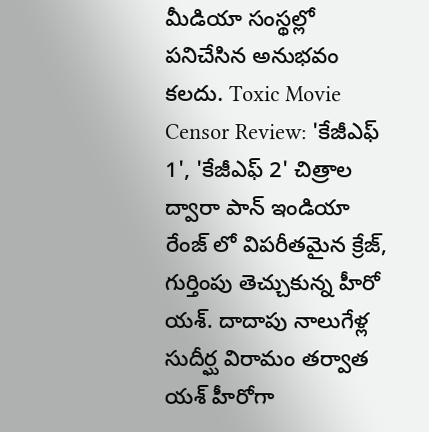మీడియా సంస్థల్లో పనిచేసిన అనుభవం కలదు. Toxic Movie Censor Review: 'కేజీఎఫ్ 1', 'కేజీఎఫ్ 2' చిత్రాల ద్వారా పాన్ ఇండియా రేంజ్ లో విపరీతమైన క్రేజ్, గుర్తింపు తెచ్చుకున్న హీరో యశ్. దాదాపు నాలుగేళ్ల సుదీర్ఘ విరామం తర్వాత యశ్ హీరోగా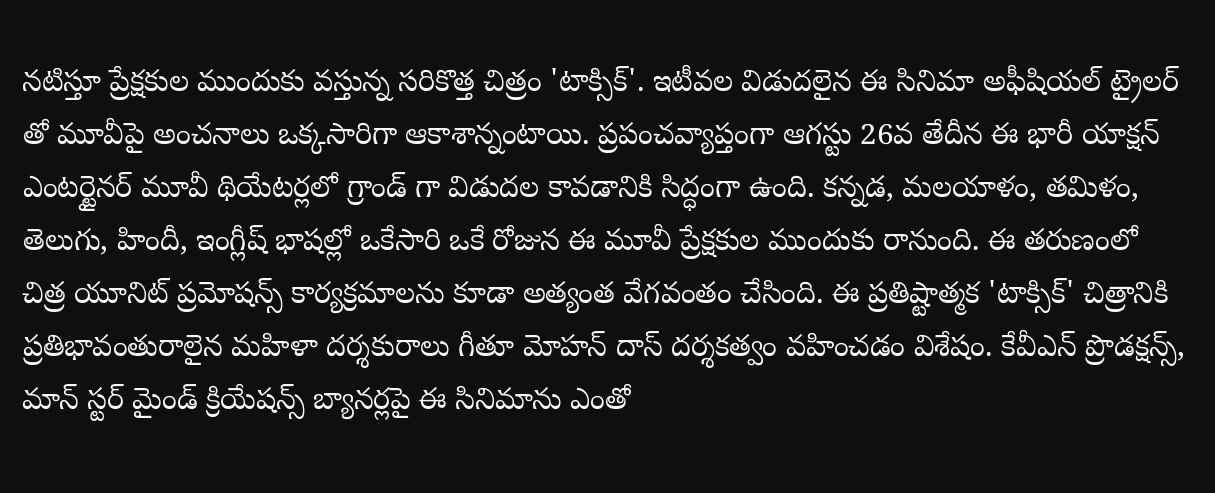నటిస్తూ ప్రేక్షకుల ముందుకు వస్తున్న సరికొత్త చిత్రం 'టాక్సిక్'. ఇటీవల విడుదలైన ఈ సినిమా అఫీషియల్ ట్రైలర్ తో మూవీపై అంచనాలు ఒక్కసారిగా ఆకాశాన్నంటాయి. ప్రపంచవ్యాప్తంగా ఆగస్టు 26వ తేదీన ఈ భారీ యాక్షన్ ఎంటర్టైనర్ మూవీ థియేటర్లలో గ్రాండ్ గా విడుదల కావడానికి సిద్ధంగా ఉంది. కన్నడ, మలయాళం, తమిళం, తెలుగు, హిందీ, ఇంగ్లీష్ భాషల్లో ఒకేసారి ఒకే రోజున ఈ మూవీ ప్రేక్షకుల ముందుకు రానుంది. ఈ తరుణంలో చిత్ర యూనిట్ ప్రమోషన్స్ కార్యక్రమాలను కూడా అత్యంత వేగవంతం చేసింది. ఈ ప్రతిష్టాత్మక 'టాక్సిక్' చిత్రానికి ప్రతిభావంతురాలైన మహిళా దర్శకురాలు గీతూ మోహన్ దాస్ దర్శకత్వం వహించడం విశేషం. కేవీఎన్ ప్రొడక్షన్స్, మాన్ స్టర్ మైండ్ క్రియేషన్స్ బ్యానర్లపై ఈ సినిమాను ఎంతో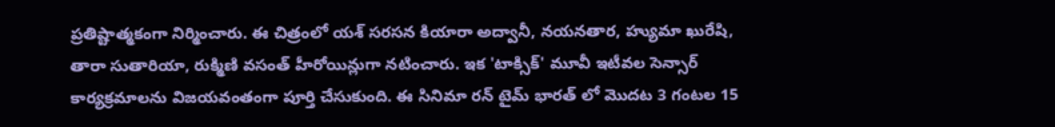ప్రతిష్టాత్మకంగా నిర్మించారు. ఈ చిత్రంలో యశ్ సరసన కియారా అద్వానీ, నయనతార, హ్యుమా ఖురేషి, తారా సుతారియా, రుక్మిణి వసంత్ హీరోయిన్లుగా నటించారు. ఇక 'టాక్సిక్' మూవీ ఇటీవల సెన్సార్ కార్యక్రమాలను విజయవంతంగా పూర్తి చేసుకుంది. ఈ సినిమా రన్ టైమ్ భారత్ లో మొదట 3 గంటల 15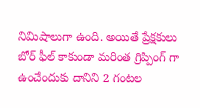నిమిషాలుగా ఉంది. అయితే ప్రేక్షకులు బోర్ ఫీల్ కాకుండా మరింత గ్రిప్పింగ్ గా ఉంచేందుకు దానిని 2 గంటల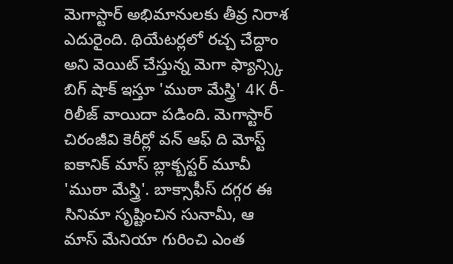మెగాస్టార్ అభిమానులకు తీవ్ర నిరాశ ఎదురైంది. థియేటర్లలో రచ్చ చేద్దాం అని వెయిట్ చేస్తున్న మెగా ఫ్యాన్స్కి బిగ్ షాక్ ఇస్తూ 'ముఠా మేస్త్రి' 4K రీ-రిలీజ్ వాయిదా పడింది. మెగాస్టార్ చిరంజీవి కెరీర్లో వన్ ఆఫ్ ది మోస్ట్ ఐకానిక్ మాస్ బ్లాక్బస్టర్ మూవీ 'ముఠా మేస్త్రి'. బాక్సాఫీస్ దగ్గర ఈ సినిమా సృష్టించిన సునామీ, ఆ మాస్ మేనియా గురించి ఎంత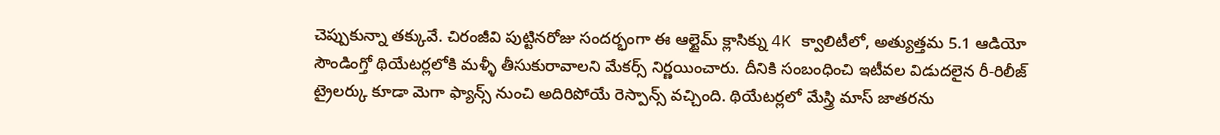చెప్పుకున్నా తక్కువే. చిరంజీవి పుట్టినరోజు సందర్భంగా ఈ ఆల్టైమ్ క్లాసిక్ను 4K క్వాలిటీలో, అత్యుత్తమ 5.1 ఆడియో సౌండింగ్తో థియేటర్లలోకి మళ్ళీ తీసుకురావాలని మేకర్స్ నిర్ణయించారు. దీనికి సంబంధించి ఇటీవల విడుదలైన రీ-రిలీజ్ ట్రైలర్కు కూడా మెగా ఫ్యాన్స్ నుంచి అదిరిపోయే రెస్పాన్స్ వచ్చింది. థియేటర్లలో మేస్త్రి మాస్ జాతరను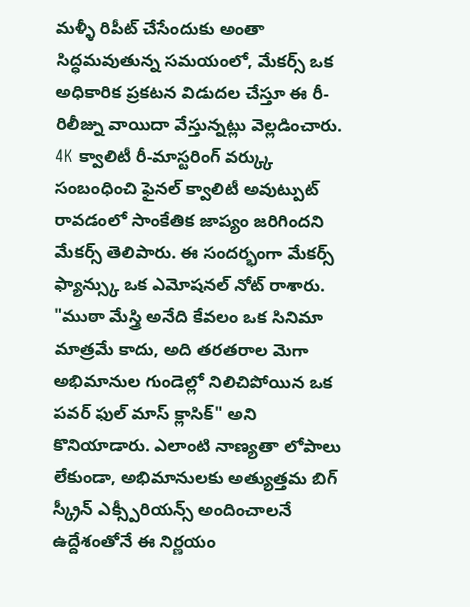మళ్ళీ రిపీట్ చేసేందుకు అంతా సిద్ధమవుతున్న సమయంలో, మేకర్స్ ఒక అధికారిక ప్రకటన విడుదల చేస్తూ ఈ రీ-రిలీజ్ను వాయిదా వేస్తున్నట్లు వెల్లడించారు. 4K క్వాలిటీ రీ-మాస్టరింగ్ వర్క్కు సంబంధించి ఫైనల్ క్వాలిటీ అవుట్పుట్ రావడంలో సాంకేతిక జాప్యం జరిగిందని మేకర్స్ తెలిపారు. ఈ సందర్భంగా మేకర్స్ ఫ్యాన్స్కు ఒక ఎమోషనల్ నోట్ రాశారు. "ముఠా మేస్త్రి అనేది కేవలం ఒక సినిమా మాత్రమే కాదు, అది తరతరాల మెగా అభిమానుల గుండెల్లో నిలిచిపోయిన ఒక పవర్ ఫుల్ మాస్ క్లాసిక్" అని కొనియాడారు. ఎలాంటి నాణ్యతా లోపాలు లేకుండా, అభిమానులకు అత్యుత్తమ బిగ్ స్క్రీన్ ఎక్స్పీరియన్స్ అందించాలనే ఉద్దేశంతోనే ఈ నిర్ణయం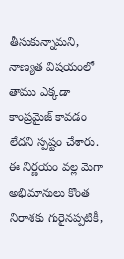తీసుకున్నామని, నాణ్యత విషయంలో తాము ఎక్కడా కాంప్రమైజ్ కావడం లేదని స్పష్టం చేశారు. ఈ నిర్ణయం వల్ల మెగా అభిమానులు కొంత నిరాశకు గురైనప్పటికీ,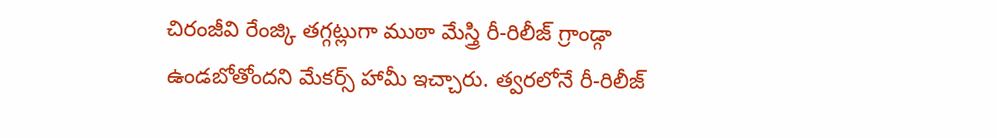చిరంజీవి రేంజ్కి తగ్గట్లుగా ముఠా మేస్త్రి రీ-రిలీజ్ గ్రాండ్గా ఉండబోతోందని మేకర్స్ హామీ ఇచ్చారు. త్వరలోనే రీ-రిలీజ్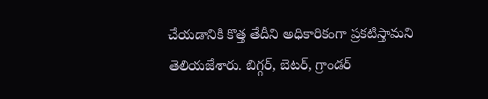చేయడానికి కొత్త తేదీని అధికారికంగా ప్రకటిస్తామని తెలియజేశారు. బిగ్గర్, బెటర్, గ్రాండర్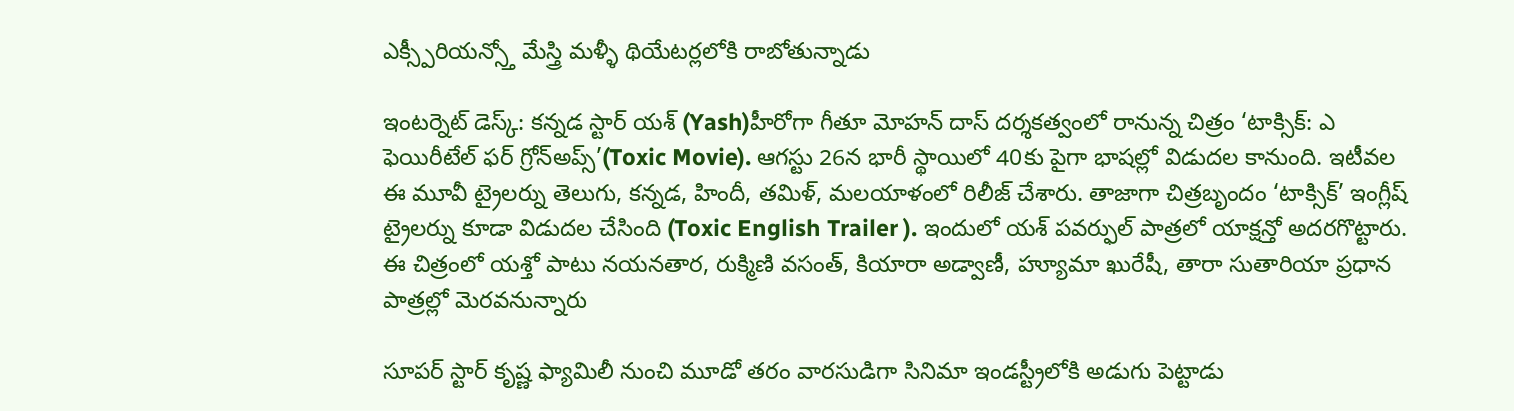ఎక్స్పీరియన్స్తో మేస్త్రి మళ్ళీ థియేటర్లలోకి రాబోతున్నాడు

ఇంటర్నెట్ డెస్క్: కన్నడ స్టార్ యశ్ (Yash)హీరోగా గీతూ మోహన్ దాస్ దర్శకత్వంలో రానున్న చిత్రం ‘టాక్సిక్: ఎ ఫెయిరీటేల్ ఫర్ గ్రోన్అప్స్’(Toxic Movie). ఆగస్టు 26న భారీ స్థాయిలో 40కు పైగా భాషల్లో విడుదల కానుంది. ఇటీవల ఈ మూవీ ట్రైలర్ను తెలుగు, కన్నడ, హిందీ, తమిళ్, మలయాళంలో రిలీజ్ చేశారు. తాజాగా చిత్రబృందం ‘టాక్సిక్’ ఇంగ్లీష్ ట్రైలర్ను కూడా విడుదల చేసింది (Toxic English Trailer ). ఇందులో యశ్ పవర్ఫుల్ పాత్రలో యాక్షన్తో అదరగొట్టారు. ఈ చిత్రంలో యశ్తో పాటు నయనతార, రుక్మిణి వసంత్, కియారా అడ్వాణీ, హ్యూమా ఖురేషీ, తారా సుతారియా ప్రధాన పాత్రల్లో మెరవనున్నారు

సూపర్ స్టార్ కృష్ణ ఫ్యామిలీ నుంచి మూడో తరం వారసుడిగా సినిమా ఇండస్ట్రీలోకి అడుగు పెట్టాడు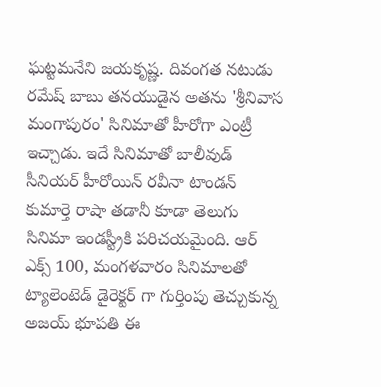ఘట్టమనేని జయకృష్ణ. దివంగత నటుడు రమేష్ బాబు తనయుడైన అతను 'శ్రీనివాస మంగాపురం' సినిమాతో హీరోగా ఎంట్రీ ఇచ్చాడు. ఇదే సినిమాతో బాలీవుడ్ సీనియర్ హీరోయిన్ రవీనా టాండన్ కుమార్తె రాషా తడానీ కూడా తెలుగు సినిమా ఇండస్ట్రీకి పరిచయమైంది. ఆర్ ఎక్స్ 100, మంగళవారం సినిమాలతో ట్యాలెంటెడ్ డైరెక్టర్ గా గుర్తింపు తెచ్చుకున్న అజయ్ భూపతి ఈ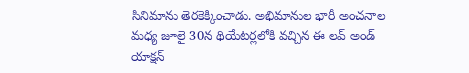సినిమాను తెరకెక్కించాడు. అభిమానుల భారీ అంచనాల మధ్య జూలై 30న థియేటర్లలోకి వచ్చిన ఈ లవ్ అండ్ యాక్షన్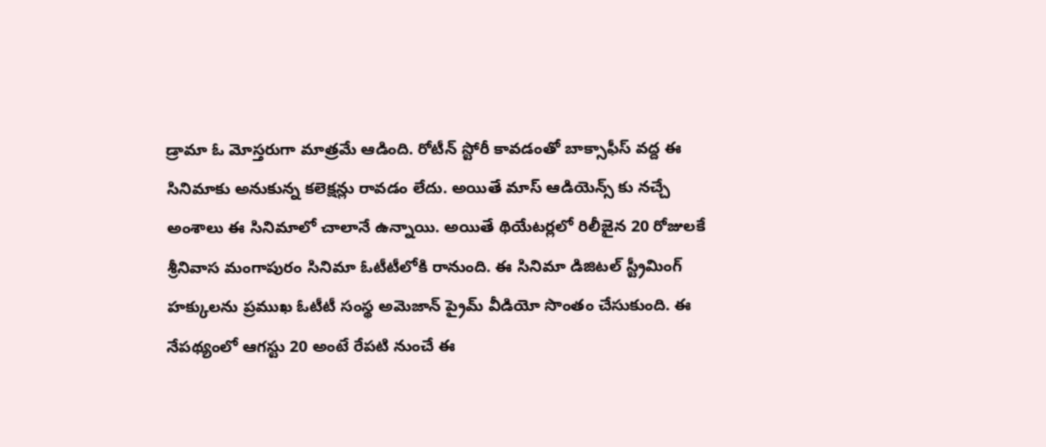డ్రామా ఓ మోస్తరుగా మాత్రమే ఆడింది. రోటీన్ స్టోరీ కావడంతో బాక్సాఫీస్ వద్ద ఈ సినిమాకు అనుకున్న కలెక్షన్లు రావడం లేదు. అయితే మాస్ ఆడియెన్స్ కు నచ్చే అంశాలు ఈ సినిమాలో చాలానే ఉన్నాయి. అయితే థియేటర్లలో రిలీజైన 20 రోజులకే శ్రీనివాస మంగాపురం సినిమా ఓటీటీలోకి రానుంది. ఈ సినిమా డిజిటల్ స్ట్రీమింగ్ హక్కులను ప్రముఖ ఓటీటీ సంస్థ అమెజాన్ ప్రైమ్ వీడియో సొంతం చేసుకుంది. ఈ నేపథ్యంలో ఆగస్టు 20 అంటే రేపటి నుంచే ఈ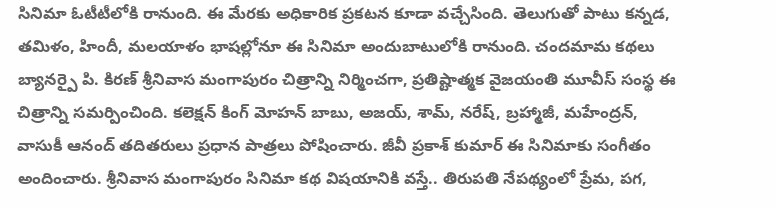సినిమా ఓటీటీలోకి రానుంది. ఈ మేరకు అధికారిక ప్రకటన కూడా వచ్చేసింది. తెలుగుతో పాటు కన్నడ, తమిళం, హిందీ, మలయాళం భాషల్లోనూ ఈ సినిమా అందుబాటులోకి రానుంది. చందమామ కథలు బ్యానర్పై పి. కిరణ్ శ్రీనివాస మంగాపురం చిత్రాన్ని నిర్మించగా, ప్రతిష్టాత్మక వైజయంతి మూవీస్ సంస్థ ఈ చిత్రాన్ని సమర్పించింది. కలెక్షన్ కింగ్ మోహన్ బాబు, అజయ్, శామ్, నరేష్, బ్రహ్మాజీ, మహేంద్రన్, వాసుకీ ఆనంద్ తదితరులు ప్రధాన పాత్రలు పోషించారు. జీవీ ప్రకాశ్ కుమార్ ఈ సినిమాకు సంగీతం అందించారు. శ్రీనివాస మంగాపురం సినిమా కథ విషయానికి వస్తే.. తిరుపతి నేపథ్యంలో ప్రేమ, పగ,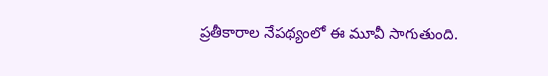ప్రతీకారాల నేపథ్యంలో ఈ మూవీ సాగుతుంది.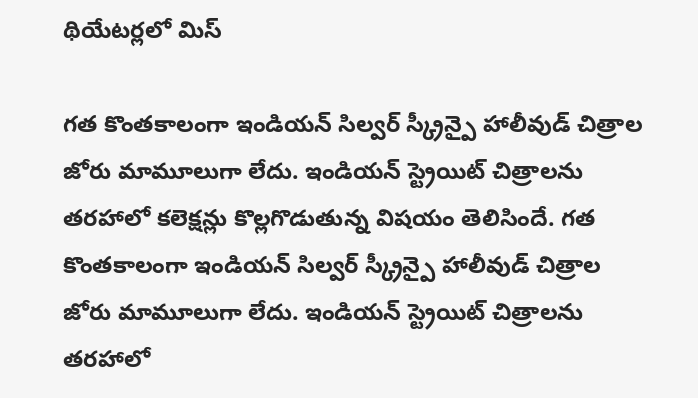థియేటర్లలో మిస్

గత కొంతకాలంగా ఇండియన్ సిల్వర్ స్క్రీన్పై హాలీవుడ్ చిత్రాల జోరు మామూలుగా లేదు. ఇండియన్ స్ట్రెయిట్ చిత్రాలను తరహాలో కలెక్షన్లు కొల్లగొడుతున్న విషయం తెలిసిందే. గత కొంతకాలంగా ఇండియన్ సిల్వర్ స్క్రీన్పై హాలీవుడ్ చిత్రాల జోరు మామూలుగా లేదు. ఇండియన్ స్ట్రెయిట్ చిత్రాలను తరహాలో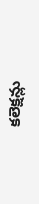కలెక్షన్లు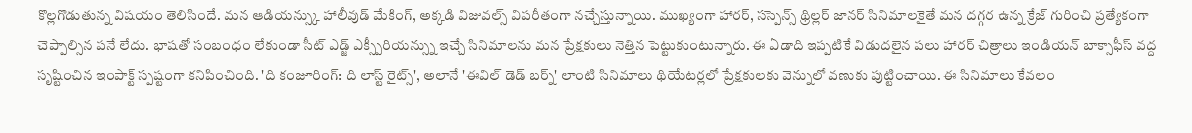కొల్లగొడుతున్న విషయం తెలిసిందే. మన ఆడియన్స్కు హాలీవుడ్ మేకింగ్, అక్కడి విజువల్స్ విపరీతంగా నచ్చేస్తున్నాయి. ముఖ్యంగా హారర్, సస్పెన్స్ థ్రిల్లర్ జానర్ సినిమాలకైతే మన దగ్గర ఉన్న క్రేజ్ గురించి ప్రత్యేకంగా చెప్పాల్సిన పనే లేదు. భాషతో సంబంధం లేకుండా సీట్ ఎడ్జ్ ఎక్స్పీరియన్స్ను ఇచ్చే సినిమాలను మన ప్రేక్షకులు నెత్తిన పెట్టుకుంటున్నారు. ఈ ఏడాది ఇప్పటికే విడుదలైన పలు హారర్ చిత్రాలు ఇండియన్ బాక్సాఫీస్ వద్ద సృష్టించిన ఇంపాక్ట్ స్పష్టంగా కనిపించింది. 'ది కంజూరింగ్: ది లాస్ట్ రైట్స్', అలానే 'ఈవిల్ డెడ్ బర్న్' లాంటి సినిమాలు థియేటర్లలో ప్రేక్షకులకు వెన్నులో వణుకు పుట్టించాయి. ఈ సినిమాలు కేవలం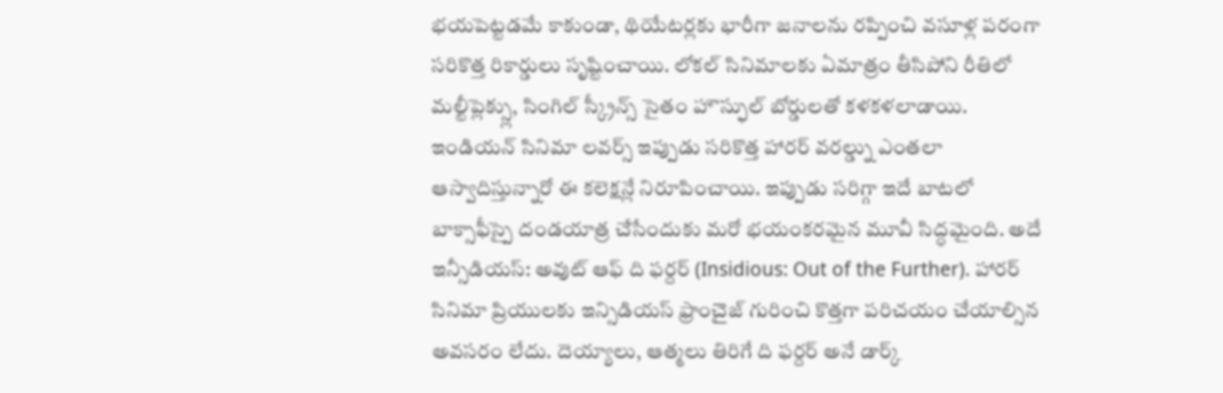భయపెట్టడమే కాకుండా, థియేటర్లకు భారీగా జనాలను రప్పించి వసూళ్ల పరంగా సరికొత్త రికార్డులు సృష్టించాయి. లోకల్ సినిమాలకు ఏమాత్రం తీసిపోని రీతిలో మల్టీప్లెక్స్లు, సింగిల్ స్క్రీన్స్ సైతం హౌస్ఫుల్ బోర్డులతో కళకళలాడాయి. ఇండియన్ సినిమా లవర్స్ ఇప్పుడు సరికొత్త హారర్ వరల్డ్ను ఎంతలా ఆస్వాదిస్తున్నారో ఈ కలెక్షన్లే నిరూపించాయి. ఇప్పుడు సరిగ్గా ఇదే బాటలో బాక్సాఫీస్పై దండయాత్ర చేసేందుకు మరో భయంకరమైన మూవీ సిద్ధమైంది. అదే ఇన్సీడియస్: అవుట్ ఆఫ్ ది ఫర్దర్ (Insidious: Out of the Further). హారర్ సినిమా ప్రియులకు ఇన్సిడియస్ ఫ్రాంచైజ్ గురించి కొత్తగా పరిచయం చేయాల్సిన అవసరం లేదు. దెయ్యాలు, ఆత్మలు తిరిగే ది ఫర్దర్ అనే డార్క్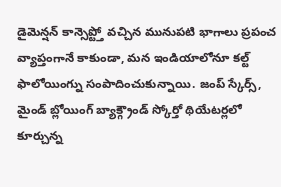డైమెన్షన్ కాన్సెప్ట్తో వచ్చిన మునుపటి భాగాలు ప్రపంచ వ్యాప్తంగానే కాకుండా, మన ఇండియాలోనూ కల్ట్ ఫాలోయింగ్ను సంపాదించుకున్నాయి. జంప్ స్కేర్స్, మైండ్ బ్లోయింగ్ బ్యాక్గ్రౌండ్ స్కోర్తో థియేటర్లలో కూర్చున్న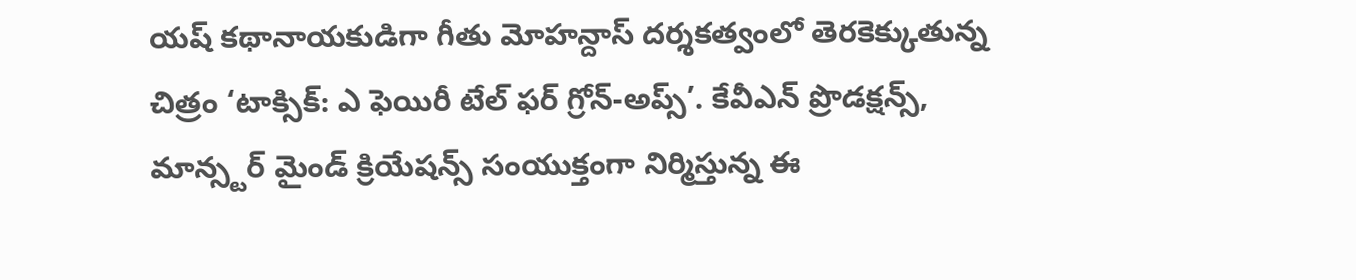యష్ కథానాయకుడిగా గీతు మోహన్దాస్ దర్శకత్వంలో తెరకెక్కుతున్న చిత్రం ‘టాక్సిక్: ఎ ఫెయిరీ టేల్ ఫర్ గ్రోన్-అప్స్’. కేవీఎన్ ప్రొడక్షన్స్, మాన్స్టర్ మైండ్ క్రియేషన్స్ సంయుక్తంగా నిర్మిస్తున్న ఈ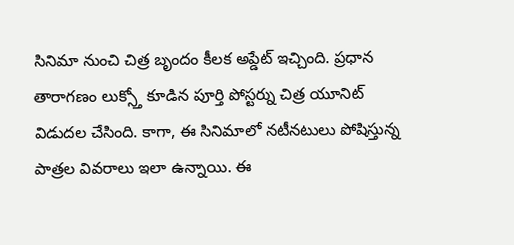సినిమా నుంచి చిత్ర బృందం కీలక అప్డేట్ ఇచ్చింది. ప్రధాన తారాగణం లుక్స్తో కూడిన పూర్తి పోస్టర్ను చిత్ర యూనిట్ విడుదల చేసింది. కాగా, ఈ సినిమాలో నటీనటులు పోషిస్తున్న పాత్రల వివరాలు ఇలా ఉన్నాయి. ఈ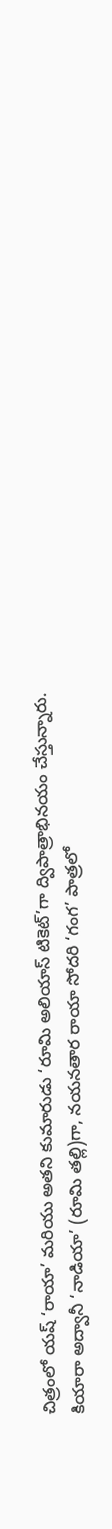చిత్రంలో యష్ ‘రాయా’ మరియు అతని కుమారుడు ‘రూమి అలియాస్ టికెట్’గా ద్విపాత్రాభినయం చేస్తున్నారు. కియారా అద్వానీ ‘నాడియా’ (రూమి తల్లి)గా, నయనతార రాయా సోదరి ‘గంగ’ పాత్రలో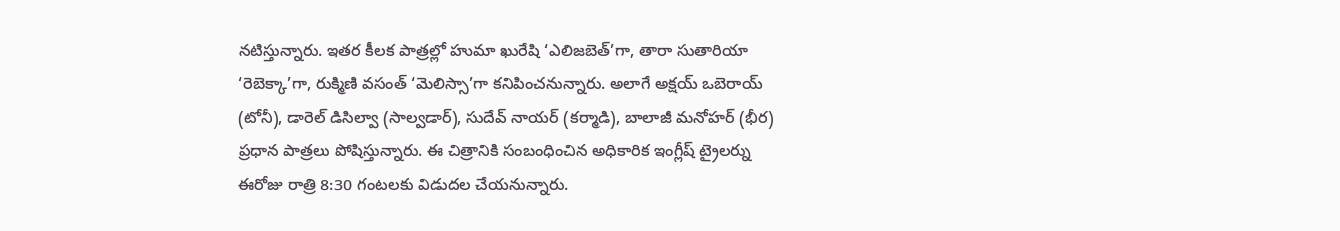నటిస్తున్నారు. ఇతర కీలక పాత్రల్లో హుమా ఖురేషి ‘ఎలిజబెత్’గా, తారా సుతారియా ‘రెబెక్కా’గా, రుక్మిణి వసంత్ ‘మెలిస్సా’గా కనిపించనున్నారు. అలాగే అక్షయ్ ఒబెరాయ్ (టోనీ), డారెల్ డిసిల్వా (సాల్వడార్), సుదేవ్ నాయర్ (కర్మాడి), బాలాజీ మనోహర్ (భీర) ప్రధాన పాత్రలు పోషిస్తున్నారు. ఈ చిత్రానికి సంబంధించిన అధికారిక ఇంగ్లీష్ ట్రైలర్ను ఈరోజు రాత్రి 8:30 గంటలకు విడుదల చేయనున్నారు.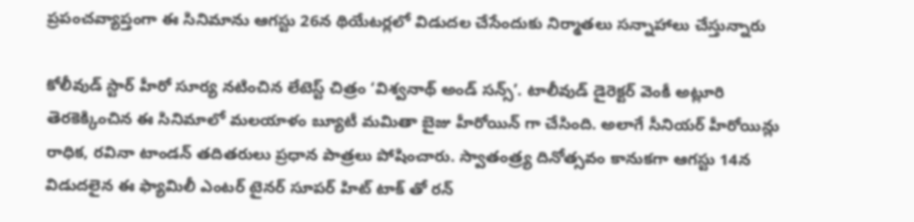ప్రపంచవ్యాప్తంగా ఈ సినిమాను ఆగస్టు 26న థియేటర్లలో విడుదల చేసేందుకు నిర్మాతలు సన్నాహాలు చేస్తున్నారు

కోలీవుడ్ స్టార్ హీరో సూర్య నటించిన లేటెస్ట్ చిత్రం ‘విశ్వనాథ్ అండ్ సన్స్’. టాలీవుడ్ డైరెక్టర్ వెంకీ అట్లూరి తెరకెక్కించిన ఈ సినిమాలో మలయాళం బ్యూటీ మమితా బైజు హీరోయిన్ గా చేసింది. అలాగే సీనియర్ హీరోయిన్లు రాధిక, రవినా టాండన్ తదితరులు ప్రధాన పాత్రలు పోషించారు. స్వాతంత్ర్య దినోత్సవం కానుకగా ఆగస్టు 14న విడుదలైన ఈ ఫ్యామిలీ ఎంటర్ టైనర్ సూపర్ హిట్ టాక్ తో రన్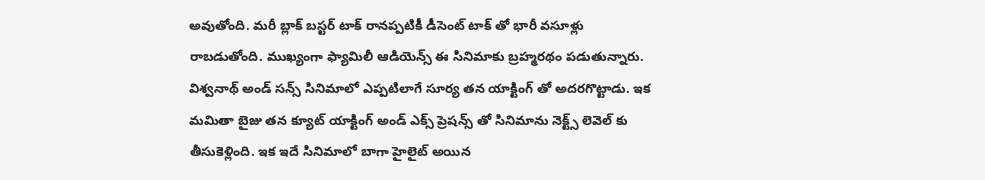అవుతోంది. మరీ బ్లాక్ బస్టర్ టాక్ రానప్పటికీ డీసెంట్ టాక్ తో భారీ వసూళ్లు రాబడుతోంది. ముఖ్యంగా ఫ్యామిలీ ఆడియెన్స్ ఈ సినిమాకు బ్రహ్మరథం పడుతున్నారు. విశ్వనాథ్ అండ్ సన్స్ సినిమాలో ఎప్పటిలాగే సూర్య తన యాక్టింగ్ తో అదరగొట్టాడు. ఇక మమితా బైజు తన క్యూట్ యాక్టింగ్ అండ్ ఎక్స్ ప్రెషన్స్ తో సినిమాను నెక్ట్స్ లెవెల్ కు తీసుకెళ్లింది. ఇక ఇదే సినిమాలో బాగా హైలైట్ అయిన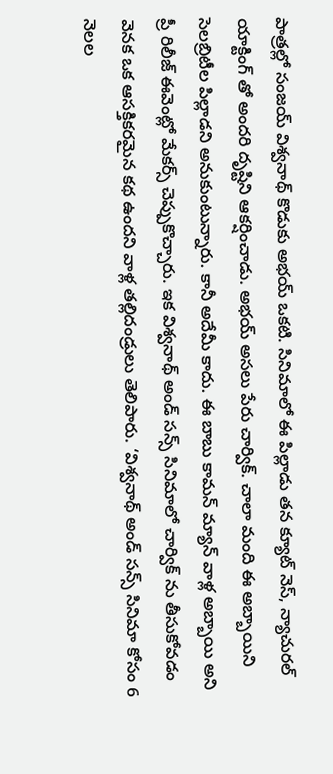పాత్రల్లో సంజయ్ విశ్వనాథ్ కొడుకు అభయ్ ఒకటి. సినిమాలో ఈ పిల్లాడు తన క్యూట్ నెస్, న్యాచురల్ యాక్టింగ్ తో అందరి దృష్టిని ఆకర్షించాడు. అభయ్ అసలు పేరు చార్విక్. చాలా మంది ఈ అబ్బాయిని సెలబ్రిటీల పిల్లాడని అనుకుంటున్నారు. కానీ అదేమీ కాదు. ఈ బాబు కామన్ మ్యాన్ వాళ్ల అబ్బాయి అని ప్రీ రిలీజ్ ఈవెంట్లో మేకర్స్ చెప్పుకొచ్చారు. ఇక విశ్వనాథ్ అండ్ సన్స్ సినిమాలో చార్విక్ ను తీసుకోవడం వెనక ఒక ఆసక్తికరమైన కథ ఉందని వాళ్ల తల్లిదండ్రులు తెలిపారు. ‘విశ్వనాథ్ అండ్ సన్స్ సినిమా కోసం 6 నెలల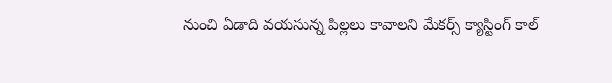నుంచి ఏడాది వయసున్న పిల్లలు కావాలని మేకర్స్ క్యాస్టింగ్ కాల్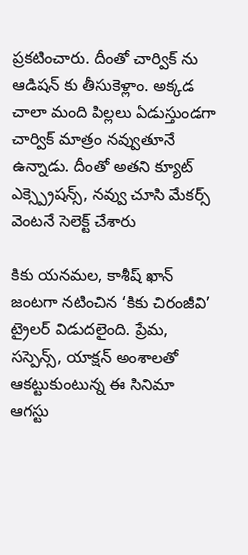ప్రకటించారు. దీంతో చార్విక్ ను ఆడిషన్ కు తీసుకెళ్లాం. అక్కడ చాలా మంది పిల్లలు ఏడుస్తుండగా చార్విక్ మాత్రం నవ్వుతూనే ఉన్నాడు. దీంతో అతని క్యూట్ ఎక్స్ప్రెషన్స్, నవ్వు చూసి మేకర్స్ వెంటనే సెలెక్ట్ చేశారు

కికు యనమల, కాశీష్ ఖాన్ జంటగా నటించిన ‘కికు చిరంజీవి’ ట్రైలర్ విడుదలైంది. ప్రేమ, సస్పెన్స్, యాక్షన్ అంశాలతో ఆకట్టుకుంటున్న ఈ సినిమా ఆగస్టు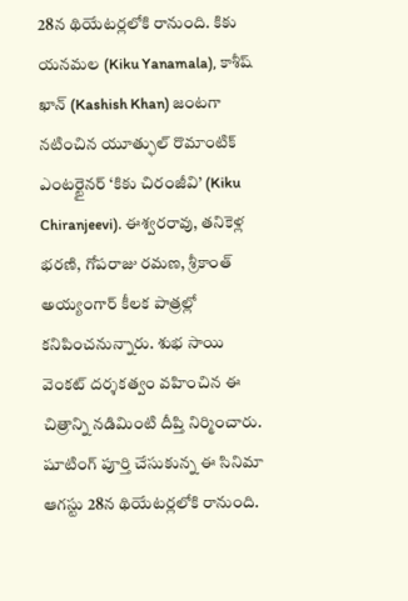28న థియేటర్లలోకి రానుంది. కికు యనమల (Kiku Yanamala), కాశీష్ ఖాన్ (Kashish Khan) జంటగా నటించిన యూత్ఫుల్ రొమాంటిక్ ఎంటర్టైనర్ ‘కికు చిరంజీవి’ (Kiku Chiranjeevi). ఈశ్వరరావు, తనికెళ్ల భరణి, గోపరాజు రమణ, శ్రీకాంత్ అయ్యంగార్ కీలక పాత్రల్లో కనిపించనున్నారు. శుభ సాయి వెంకట్ దర్శకత్వం వహించిన ఈ చిత్రాన్ని నడిమింటి దీప్తి నిర్మించారు. షూటింగ్ పూర్తి చేసుకున్న ఈ సినిమా ఆగస్టు 28న థియేటర్లలోకి రానుంది.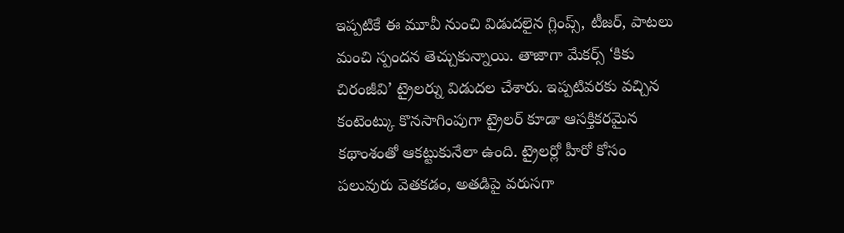ఇప్పటికే ఈ మూవీ నుంచి విడుదలైన గ్లింప్స్, టీజర్, పాటలు మంచి స్పందన తెచ్చుకున్నాయి. తాజాగా మేకర్స్ ‘కికు చిరంజీవి’ ట్రైలర్ను విడుదల చేశారు. ఇప్పటివరకు వచ్చిన కంటెంట్కు కొనసాగింపుగా ట్రైలర్ కూడా ఆసక్తికరమైన కథాంశంతో ఆకట్టుకునేలా ఉంది. ట్రైలర్లో హీరో కోసం పలువురు వెతకడం, అతడిపై వరుసగా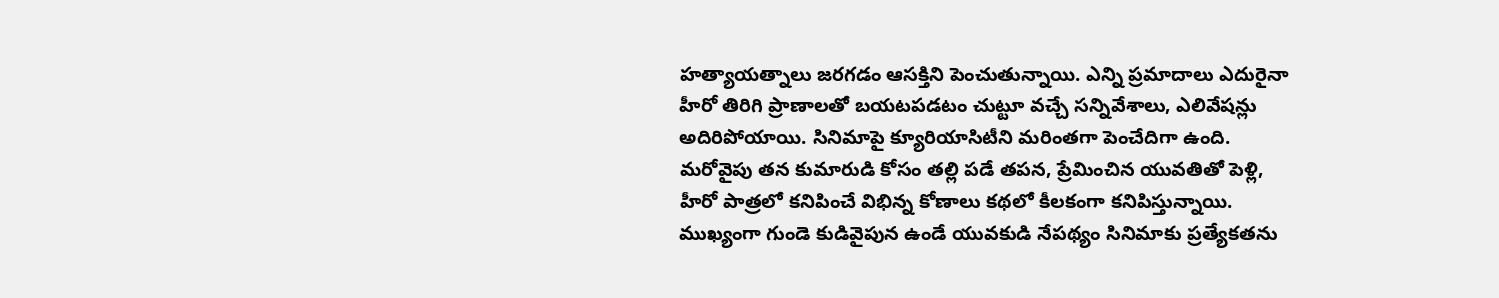హత్యాయత్నాలు జరగడం ఆసక్తిని పెంచుతున్నాయి. ఎన్ని ప్రమాదాలు ఎదురైనా హీరో తిరిగి ప్రాణాలతో బయటపడటం చుట్టూ వచ్చే సన్నివేశాలు, ఎలివేషన్లు అదిరిపోయాయి. సినిమాపై క్యూరియాసిటీని మరింతగా పెంచేదిగా ఉంది. మరోవైపు తన కుమారుడి కోసం తల్లి పడే తపన, ప్రేమించిన యువతితో పెళ్లి, హీరో పాత్రలో కనిపించే విభిన్న కోణాలు కథలో కీలకంగా కనిపిస్తున్నాయి. ముఖ్యంగా గుండె కుడివైపున ఉండే యువకుడి నేపథ్యం సినిమాకు ప్రత్యేకతను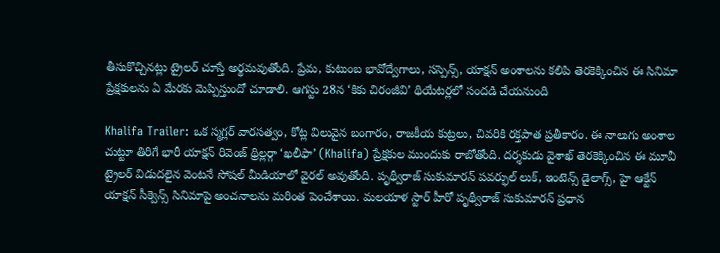తీసుకొచ్చినట్లు ట్రైలర్ చూస్తే అర్థమవుతోంది. ప్రేమ, కుటుంబ భావోద్వేగాలు, సస్పెన్స్, యాక్షన్ అంశాలను కలిపి తెరకెక్కించిన ఈ సినిమా ప్రేక్షకులను ఏ మేరకు మెప్పిస్తుందో చూడాలి. ఆగస్టు 28న ‘కికు చిరంజీవి’ థియేటర్లలో సందడి చేయనుంది

Khalifa Trailer: ఒక స్మగ్లర్ వారసత్వం, కోట్ల విలువైన బంగారం, రాజకీయ కుట్రలు, చివరికి రక్తపాత ప్రతీకారం. ఈ నాలుగు అంశాల చుట్టూ తిరిగే భారీ యాక్షన్ రివెంజ్ థ్రిల్లర్గా ‘ఖలీఫా’ (Khalifa) ప్రేక్షకుల ముందుకు రాబోతోంది. దర్శకుడు వైశాఖ్ తెరకెక్కించిన ఈ మూవీ ట్రైలర్ విడుదలైన వెంటనే సోషల్ మీడియాలో వైరల్ అవుతోంది. పృథ్వీరాజ్ సుకుమారన్ పవర్ఫుల్ లుక్, ఇంటెన్స్ డైలాగ్స్, హై ఆక్టేన్ యాక్షన్ సీక్వెన్స్ సినిమాపై అంచనాలను మరింత పెంచేశాయి. మలయాళ స్టార్ హీరో పృథ్వీరాజ్ సుకుమారన్ ప్రధాన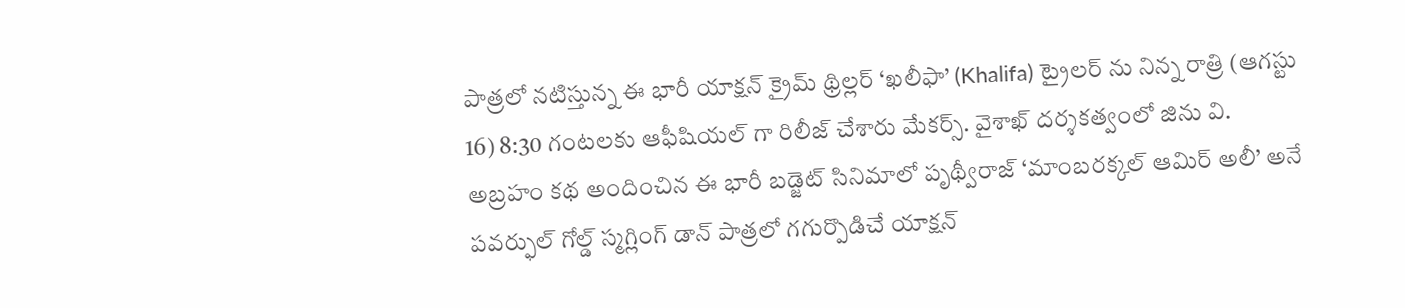పాత్రలో నటిస్తున్న ఈ భారీ యాక్షన్ క్రైమ్ థ్రిల్లర్ ‘ఖలీఫా’ (Khalifa) ట్రైలర్ ను నిన్న రాత్రి (ఆగస్టు 16) 8:30 గంటలకు ఆఫీషియల్ గా రిలీజ్ చేశారు మేకర్స్. వైశాఖ్ దర్శకత్వంలో జిను వి. అబ్రహం కథ అందించిన ఈ భారీ బడ్జెట్ సినిమాలో పృథ్వీరాజ్ ‘మాంబరక్కల్ ఆమిర్ అలీ’ అనే పవర్ఫుల్ గోల్డ్ స్మగ్లింగ్ డాన్ పాత్రలో గగుర్పొడిచే యాక్షన్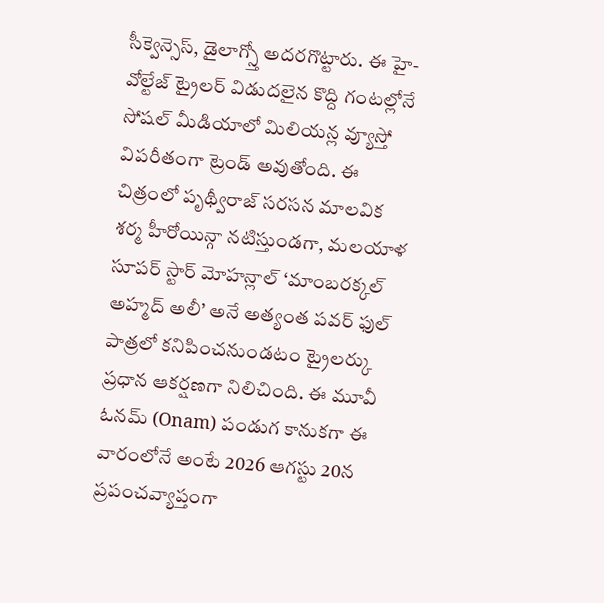సీక్వెన్సెస్, డైలాగ్స్తో అదరగొట్టారు. ఈ హై-వోల్టేజ్ ట్రైలర్ విడుదలైన కొద్ది గంటల్లోనే సోషల్ మీడియాలో మిలియన్ల వ్యూస్తో విపరీతంగా ట్రెండ్ అవుతోంది. ఈ చిత్రంలో పృథ్వీరాజ్ సరసన మాలవిక శర్మ హీరోయిన్గా నటిస్తుండగా, మలయాళ సూపర్ స్టార్ మోహన్లాల్ ‘మాంబరక్కల్ అహ్మద్ అలీ’ అనే అత్యంత పవర్ ఫుల్ పాత్రలో కనిపించనుండటం ట్రైలర్కు ప్రధాన ఆకర్షణగా నిలిచింది. ఈ మూవీ ఓనమ్ (Onam) పండుగ కానుకగా ఈ వారంలోనే అంటే 2026 ఆగస్టు 20న ప్రపంచవ్యాప్తంగా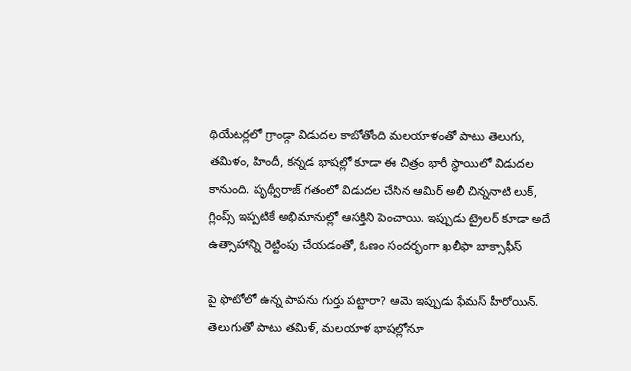థియేటర్లలో గ్రాండ్గా విడుదల కాబోతోంది మలయాళంతో పాటు తెలుగు, తమిళం, హిందీ, కన్నడ భాషల్లో కూడా ఈ చిత్రం భారీ స్థాయిలో విడుదల కానుంది. పృథ్వీరాజ్ గతంలో విడుదల చేసిన ఆమిర్ అలీ చిన్ననాటి లుక్, గ్లింప్స్ ఇప్పటికే అభిమానుల్లో ఆసక్తిని పెంచాయి. ఇప్పుడు ట్రైలర్ కూడా అదే ఉత్సాహాన్ని రెట్టింపు చేయడంతో, ఓణం సందర్భంగా ఖలీఫా బాక్సాఫీస్

పై ఫొటోలో ఉన్న పాపను గుర్తు పట్టారా? ఆమె ఇప్పుడు ఫేమస్ హీరోయిన్. తెలుగుతో పాటు తమిళ్, మలయాళ భాషల్లోనూ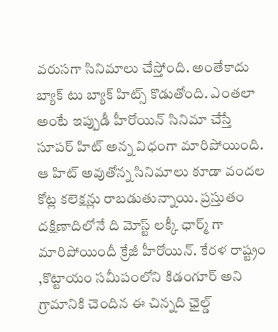వరుసగా సినిమాలు చేస్తోంది. అంతేకాదు బ్యాక్ టు బ్యాక్ హిట్స్ కొడుతోంది. ఎంతలా అంటే ఇప్పుడీ హీరోయిన్ సినిమా చేస్తే సూపర్ హిట్ అన్న విధంగా మారిపోయింది. ఆ హిట్ అవుతోన్న సినిమాలు కూడా వందల కోట్ల కలెక్షన్లు రాబడుతున్నాయి. ప్రస్తుతం దక్షిణాదిలోనే ది మోస్ట్ లక్కీ ఛార్మ్ గా మారిపోయిందీ క్రేజీ హీరోయిన్. కేరళ రాష్ట్రం ,కొట్టాయం సమీపంలోని కిడంగూర్ అని గ్రామానికి చెందిన ఈ చిన్నది ఛైల్డ్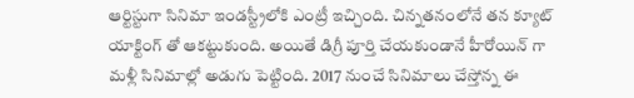ఆర్టిస్టుగా సినిమా ఇండస్ట్రీలోకి ఎంట్రీ ఇచ్చింది. చిన్నతనంలోనే తన క్యూట్ యాక్టింగ్ తో ఆకట్టుకుంది. అయితే డిగ్రీ పూర్తి చేయకుండానే హీరోయిన్ గా మళ్లీ సినిమాల్లో అడుగు పెట్టింది. 2017 నుంచే సినిమాలు చేస్తోన్న ఈ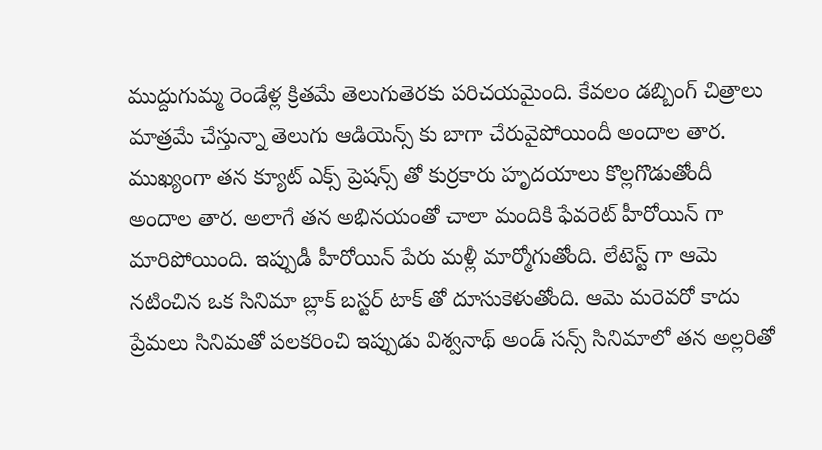ముద్దుగుమ్మ రెండేళ్ల క్రితమే తెలుగుతెరకు పరిచయమైంది. కేవలం డబ్బింగ్ చిత్రాలు మాత్రమే చేస్తున్నా తెలుగు ఆడియెన్స్ కు బాగా చేరువైపోయిందీ అందాల తార. ముఖ్యంగా తన క్యూట్ ఎక్స్ ప్రెషన్స్ తో కుర్రకారు హృదయాలు కొల్లగొడుతోందీ అందాల తార. అలాగే తన అభినయంతో చాలా మందికి ఫేవరెట్ హీరోయిన్ గా మారిపోయింది. ఇప్పుడీ హీరోయిన్ పేరు మళ్లీ మార్మోగుతోంది. లేటెస్ట్ గా ఆమె నటించిన ఒక సినిమా బ్లాక్ బస్టర్ టాక్ తో దూసుకెళుతోంది. ఆమె మరెవరో కాదు ప్రేమలు సినిమతో పలకరించి ఇప్పుడు విశ్వనాథ్ అండ్ సన్స్ సినిమాలో తన అల్లరితో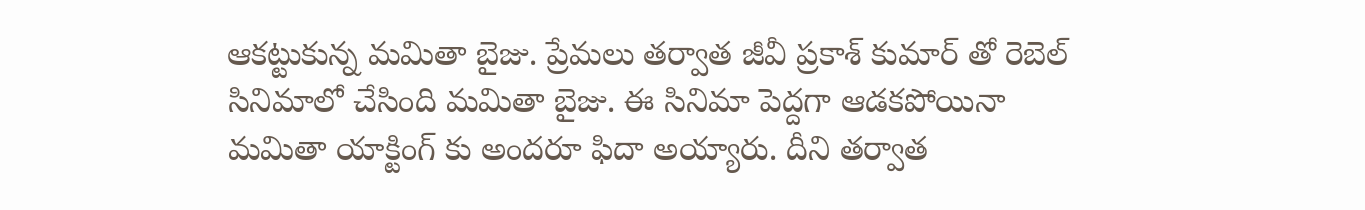ఆకట్టుకున్న మమితా బైజు. ప్రేమలు తర్వాత జీవీ ప్రకాశ్ కుమార్ తో రెబెల్ సినిమాలో చేసింది మమితా బైజు. ఈ సినిమా పెద్దగా ఆడకపోయినా మమితా యాక్టింగ్ కు అందరూ ఫిదా అయ్యారు. దీని తర్వాత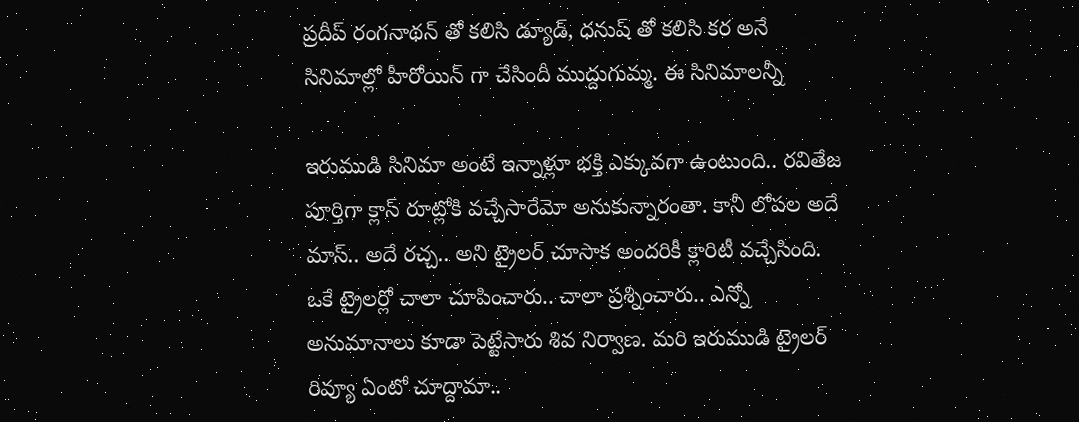ప్రదీప్ రంగనాథన్ తో కలిసి డ్యూడ్, ధనుష్ తో కలిసి కర అనే సినిమాల్లో హీరోయిన్ గా చేసిందీ ముద్దుగుమ్మ. ఈ సినిమాలన్నీ

ఇరుముడి సినిమా అంటే ఇన్నాళ్లూ భక్తి ఎక్కువగా ఉంటుంది.. రవితేజ పూర్తిగా క్లాస్ రూట్లోకి వచ్చేసారేమో అనుకున్నారంతా. కానీ లోపల అదే మాస్.. అదే రచ్చ.. అని ట్రైలర్ చూసాక అందరికీ క్లారిటీ వచ్చేసింది. ఒకే ట్రైలర్లో చాలా చూపించారు.. చాలా ప్రశ్నించారు.. ఎన్నో అనుమానాలు కూడా పెట్టేసారు శివ నిర్వాణ. మరి ఇరుముడి ట్రైలర్ రివ్యూ ఏంటో చూద్దామా..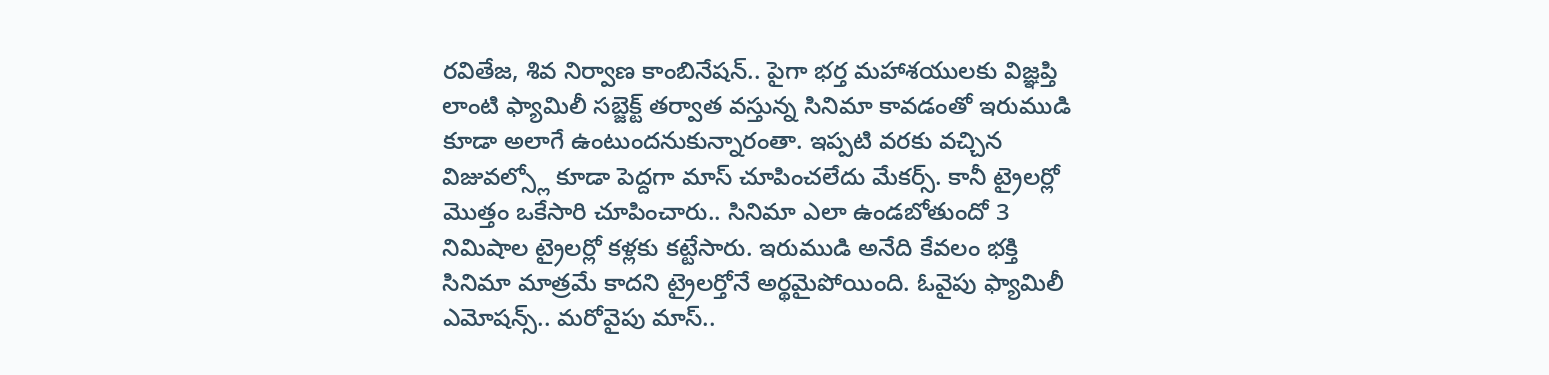రవితేజ, శివ నిర్వాణ కాంబినేషన్.. పైగా భర్త మహాశయులకు విజ్ఞప్తి లాంటి ఫ్యామిలీ సబ్జెక్ట్ తర్వాత వస్తున్న సినిమా కావడంతో ఇరుముడి కూడా అలాగే ఉంటుందనుకున్నారంతా. ఇప్పటి వరకు వచ్చిన విజువల్స్లో కూడా పెద్దగా మాస్ చూపించలేదు మేకర్స్. కానీ ట్రైలర్లో మొత్తం ఒకేసారి చూపించారు.. సినిమా ఎలా ఉండబోతుందో 3 నిమిషాల ట్రైలర్లో కళ్లకు కట్టేసారు. ఇరుముడి అనేది కేవలం భక్తి సినిమా మాత్రమే కాదని ట్రైలర్తోనే అర్థమైపోయింది. ఓవైపు ఫ్యామిలీ ఎమోషన్స్.. మరోవైపు మాస్..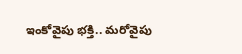ఇంకోవైపు భక్తి.. మరోవైపు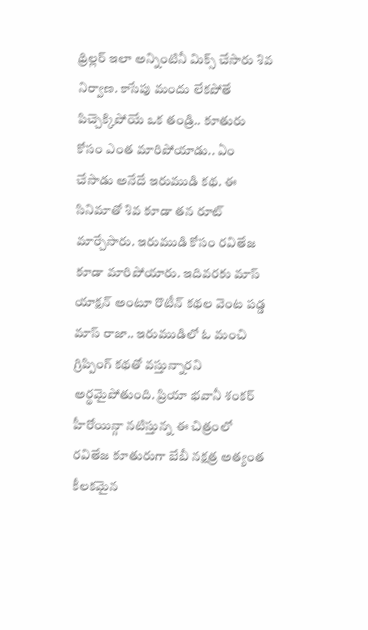థ్రిల్లర్ ఇలా అన్నింటినీ మిక్స్ చేసారు శివ నిర్వాణ. కాసేపు మందు లేకపోతే పిచ్చెక్కిపోయే ఒక తండ్రి.. కూతురు కోసం ఎంత మారిపోయాడు.. ఏం చేసాడు అనేదే ఇరుముడి కథ. ఈ సినిమాతో శివ కూడా తన రూట్ మార్చేసారు. ఇరుముడి కోసం రవితేజ కూడా మారిపోయారు. ఇదివరకు మాస్ యాక్షన్ అంటూ రొటీన్ కథల వెంట పడ్డ మాస్ రాజా.. ఇరుముడిలో ఓ మంచి గ్రిప్పింగ్ కథతో వస్తున్నారని అర్థమైపోతుంది. ప్రియా భవానీ శంకర్ హీరోయిన్గా నటిస్తున్న ఈ చిత్రంలో రవితేజ కూతురుగా బేబీ నక్షత్ర అత్యంత కీలకమైన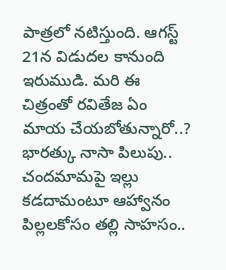పాత్రలో నటిస్తుంది. ఆగస్ట్ 21న విడుదల కానుంది ఇరుముడి. మరి ఈ చిత్రంతో రవితేజ ఏం మాయ చేయబోతున్నారో..? భారత్కు నాసా పిలుపు.. చందమామపై ఇల్లు కడదామంటూ ఆహ్వానం పిల్లలకోసం తల్లి సాహసం..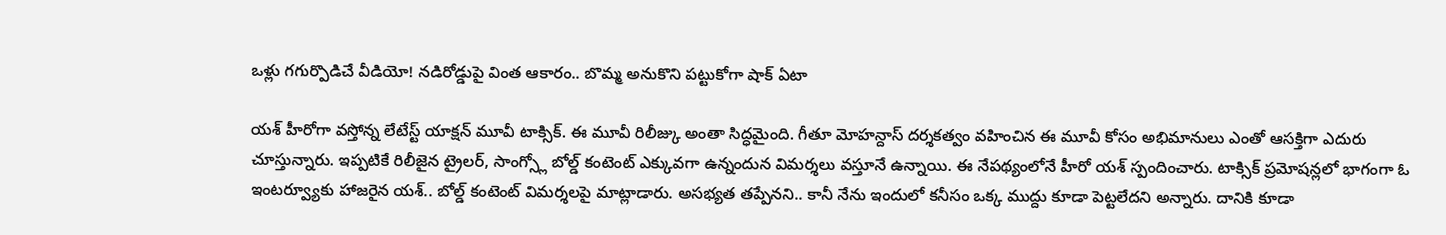ఒళ్లు గగుర్పొడిచే వీడియో! నడిరోడ్డుపై వింత ఆకారం.. బొమ్మ అనుకొని పట్టుకోగా షాక్ ఏటా

యశ్ హీరోగా వస్తోన్న లేటేస్ట్ యాక్షన్ మూవీ టాక్సిక్. ఈ మూవీ రిలీజ్కు అంతా సిద్ధమైంది. గీతూ మోహన్దాస్ దర్శకత్వం వహించిన ఈ మూవీ కోసం అభిమానులు ఎంతో ఆసక్తిగా ఎదురు చూస్తున్నారు. ఇప్పటికే రిలీజైన ట్రైలర్, సాంగ్స్లో బోల్డ్ కంటెంట్ ఎక్కువగా ఉన్నందున విమర్శలు వస్తూనే ఉన్నాయి. ఈ నేపథ్యంలోనే హీరో యశ్ స్పందించారు. టాక్సిక్ ప్రమోషన్లలో భాగంగా ఓ ఇంటర్వ్యూకు హాజరైన యశ్.. బోల్డ్ కంటెంట్ విమర్శలపై మాట్లాడారు. అసభ్యత తప్పేనని.. కానీ నేను ఇందులో కనీసం ఒక్క ముద్దు కూడా పెట్టలేదని అన్నారు. దానికి కూడా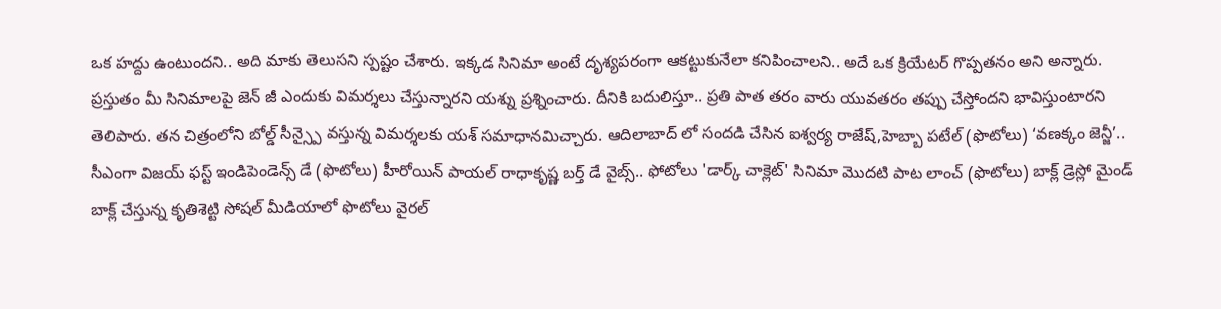ఒక హద్దు ఉంటుందని.. అది మాకు తెలుసని స్పష్టం చేశారు. ఇక్కడ సినిమా అంటే దృశ్యపరంగా ఆకట్టుకునేలా కనిపించాలని.. అదే ఒక క్రియేటర్ గొప్పతనం అని అన్నారు. ప్రస్తుతం మీ సినిమాలపై జెన్ జీ ఎందుకు విమర్శలు చేస్తున్నారని యశ్ను ప్రశ్నించారు. దీనికి బదులిస్తూ.. ప్రతి పాత తరం వారు యువతరం తప్పు చేస్తోందని భావిస్తుంటారని తెలిపారు. తన చిత్రంలోని బోల్డ్ సీన్స్పై వస్తున్న విమర్శలకు యశ్ సమాధానమిచ్చారు. ఆదిలాబాద్ లో సందడి చేసిన ఐశ్వర్య రాజేష్,హెబ్బా పటేల్ (ఫొటోలు) ‘వణక్కం జెన్జీ’.. సీఎంగా విజయ్ ఫస్ట్ ఇండిపెండెన్స్ డే (ఫొటోలు) హీరోయిన్ పాయల్ రాధాకృష్ణ బర్త్ డే వైబ్స్.. ఫోటోలు 'డార్క్ చాక్లెట్' సినిమా మొదటి పాట లాంచ్ (ఫొటోలు) బాక్ల్ డ్రెస్లో మైండ్ బాక్ల్ చేస్తున్న కృతిశెట్టి సోషల్ మీడియాలో ఫొటోలు వైరల్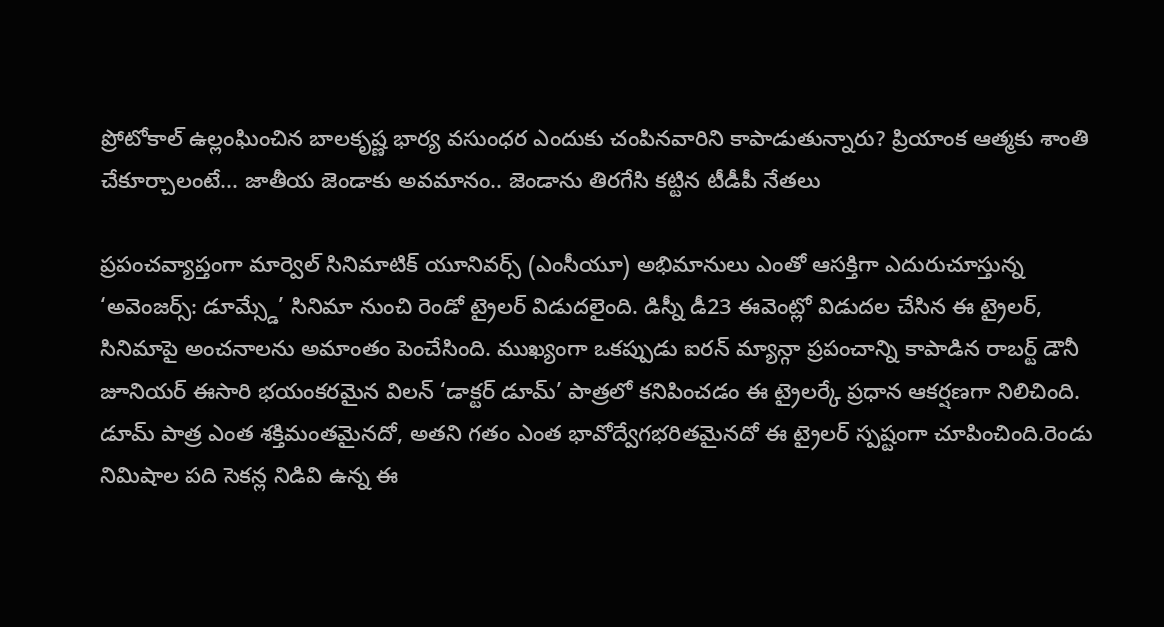ప్రోటోకాల్ ఉల్లంఘించిన బాలకృష్ణ భార్య వసుంధర ఎందుకు చంపినవారిని కాపాడుతున్నారు? ప్రియాంక ఆత్మకు శాంతి చేకూర్చాలంటే... జాతీయ జెండాకు అవమానం.. జెండాను తిరగేసి కట్టిన టీడీపీ నేతలు

ప్రపంచవ్యాప్తంగా మార్వెల్ సినిమాటిక్ యూనివర్స్ (ఎంసీయూ) అభిమానులు ఎంతో ఆసక్తిగా ఎదురుచూస్తున్న ‘అవెంజర్స్: డూమ్స్డే’ సినిమా నుంచి రెండో ట్రైలర్ విడుదలైంది. డిస్నీ డీ23 ఈవెంట్లో విడుదల చేసిన ఈ ట్రైలర్, సినిమాపై అంచనాలను అమాంతం పెంచేసింది. ముఖ్యంగా ఒకప్పుడు ఐరన్ మ్యాన్గా ప్రపంచాన్ని కాపాడిన రాబర్ట్ డౌనీ జూనియర్ ఈసారి భయంకరమైన విలన్ ‘డాక్టర్ డూమ్’ పాత్రలో కనిపించడం ఈ ట్రైలర్కే ప్రధాన ఆకర్షణగా నిలిచింది. డూమ్ పాత్ర ఎంత శక్తిమంతమైనదో, అతని గతం ఎంత భావోద్వేగభరితమైనదో ఈ ట్రైలర్ స్పష్టంగా చూపించింది.రెండు నిమిషాల పది సెకన్ల నిడివి ఉన్న ఈ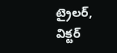ట్రైలర్, విక్టర్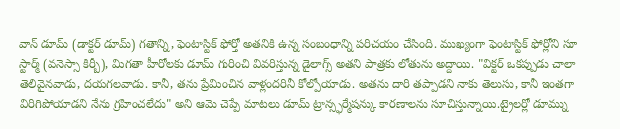వాన్ డూమ్ (డాక్టర్ డూమ్) గతాన్ని, ఫెంటాస్టిక్ ఫోర్తో అతనికి ఉన్న సంబంధాన్ని పరిచయం చేసింది. ముఖ్యంగా ఫెంటాస్టిక్ ఫోర్లోని సూ స్టార్మ్ (వనెస్సా కిర్బీ), మిగతా హీరోలకు డూమ్ గురించి వివరిస్తున్న డైలాగ్స్ అతని పాత్రకు లోతును అద్దాయి. "విక్టర్ ఒకప్పుడు చాలా తెలివైనవాడు, దయగలవాడు. కానీ, తను ప్రేమించిన వాళ్లందరినీ కోల్పోయాడు. అతను దారి తప్పాడని నాకు తెలుసు, కానీ ఇంతగా విరిగిపోయాడని నేను గ్రహించలేదు" అని ఆమె చెప్పే మాటలు డూమ్ ట్రాన్స్ఫర్మేషన్కు కారణాలను సూచిస్తున్నాయి.ట్రైలర్లో డూమ్ను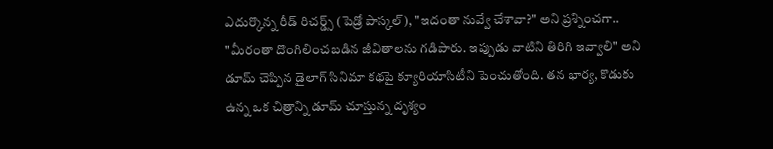ఎదుర్కొన్న రీడ్ రిచర్డ్స్ (పెడ్రో పాస్కల్), "ఇదంతా నువ్వే చేశావా?" అని ప్రశ్నించగా.. "మీరంతా దొంగిలించబడిన జీవితాలను గడిపారు. ఇప్పుడు వాటిని తిరిగి ఇవ్వాలి" అని డూమ్ చెప్పిన డైలాగ్ సినిమా కథపై క్యూరియాసిటీని పెంచుతోంది. తన భార్య, కొడుకు ఉన్న ఒక చిత్రాన్ని డూమ్ చూస్తున్న దృశ్యం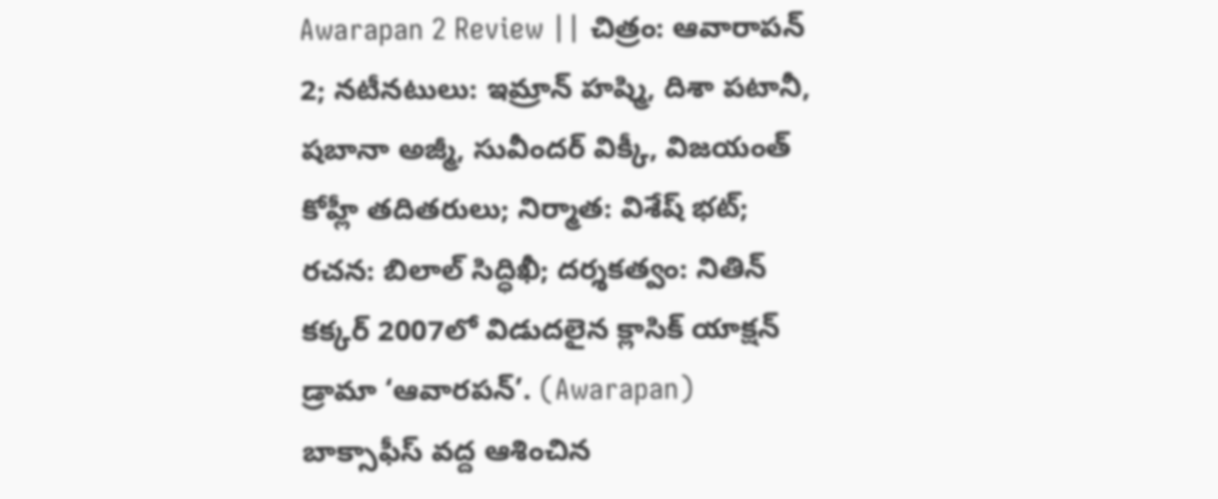Awarapan 2 Review || చిత్రం: ఆవారాపన్ 2; నటీనటులు: ఇమ్రాన్ హష్మి, దిశా పటానీ, షబానా అజ్మీ, సువీందర్ విక్కీ, విజయంత్ కోహ్లీ తదితరులు; నిర్మాత: విశేష్ భట్; రచన: బిలాల్ సిద్ధిఖీ; దర్శకత్వం: నితిన్ కక్కర్ 2007లో విడుదలైన క్లాసిక్ యాక్షన్ డ్రామా ‘ఆవారపన్’. (Awarapan) బాక్సాఫీస్ వద్ద ఆశించిన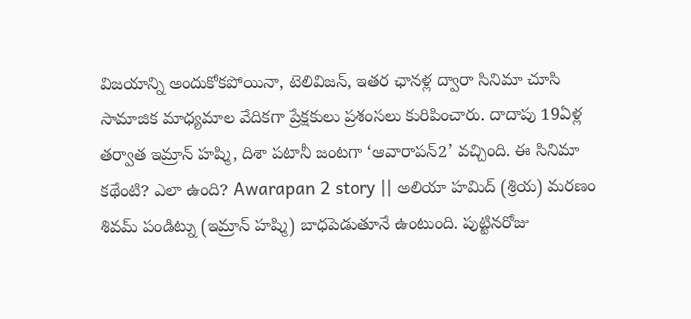విజయాన్ని అందుకోకపోయినా, టెలివిజన్, ఇతర ఛానళ్ల ద్వారా సినిమా చూసి సామాజిక మాధ్యమాల వేదికగా ప్రేక్షకులు ప్రశంసలు కురిపించారు. దాదాపు 19ఏళ్ల తర్వాత ఇమ్రాన్ హష్మి, దిశా పటానీ జంటగా ‘ఆవారాపన్2’ వచ్చింది. ఈ సినిమా కథేంటి? ఎలా ఉంది? Awarapan 2 story || అలియా హమిద్ (శ్రియ) మరణం శివమ్ పండిట్ను (ఇమ్రాన్ హష్మి) బాధపెడుతూనే ఉంటుంది. పుట్టినరోజు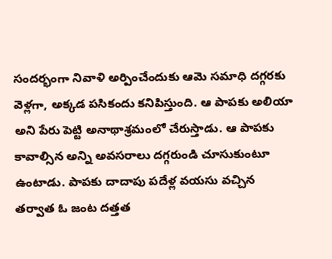సందర్భంగా నివాళి అర్పించేందుకు ఆమె సమాధి దగ్గరకు వెళ్లగా, అక్కడ పసికందు కనిపిస్తుంది. ఆ పాపకు అలియా అని పేరు పెట్టి అనాథాశ్రమంలో చేరుస్తాడు. ఆ పాపకు కావాల్సిన అన్ని అవసరాలు దగ్గరుండి చూసుకుంటూ ఉంటాడు. పాపకు దాదాపు పదేళ్ల వయసు వచ్చిన తర్వాత ఓ జంట దత్తత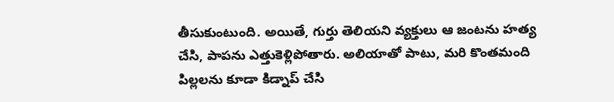తీసుకుంటుంది. అయితే, గుర్తు తెలియని వ్యక్తులు ఆ జంటను హత్య చేసి, పాపను ఎత్తుకెళ్లిపోతారు. అలియాతో పాటు, మరి కొంతమంది పిల్లలను కూడా కిడ్నాప్ చేసి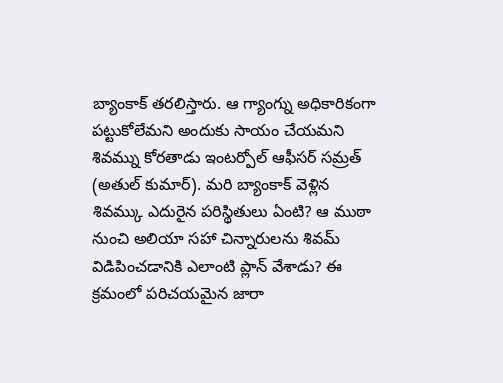బ్యాంకాక్ తరలిస్తారు. ఆ గ్యాంగ్ను అధికారికంగా పట్టుకోలేమని అందుకు సాయం చేయమని శివమ్ను కోరతాడు ఇంటర్పోల్ ఆఫీసర్ సమ్రత్ (అతుల్ కుమార్). మరి బ్యాంకాక్ వెళ్లిన శివమ్కు ఎదురైన పరిస్థితులు ఏంటి? ఆ ముఠా నుంచి అలియా సహా చిన్నారులను శివమ్ విడిపించడానికి ఎలాంటి ప్లాన్ వేశాడు? ఈ క్రమంలో పరిచయమైన జారా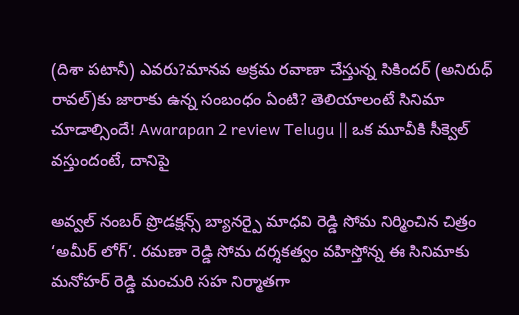(దిశా పటానీ) ఎవరు?మానవ అక్రమ రవాణా చేస్తున్న సికిందర్ (అనిరుధ్ రావల్)కు జారాకు ఉన్న సంబంధం ఏంటి? తెలియాలంటే సినిమా చూడాల్సిందే! Awarapan 2 review Telugu || ఒక మూవీకి సీక్వెల్ వస్తుందంటే, దానిపై

అవ్వల్ నంబర్ ప్రొడక్షన్స్ బ్యానర్పై మాధవి రెడ్డి సోమ నిర్మించిన చిత్రం ‘అమీర్ లోగ్’. రమణా రెడ్డి సోమ దర్శకత్వం వహిస్తోన్న ఈ సినిమాకు మనోహర్ రెడ్డి మంచురి సహ నిర్మాతగా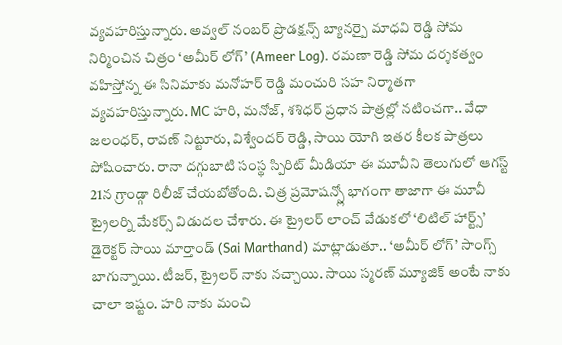వ్యవహరిస్తున్నారు. అవ్వల్ నంబర్ ప్రొడక్షన్స్ బ్యానర్పై మాధవి రెడ్డి సోమ నిర్మించిన చిత్రం ‘అమీర్ లోగ్’ (Ameer Log). రమణా రెడ్డి సోమ దర్శకత్వం వహిస్తోన్న ఈ సినిమాకు మనోహర్ రెడ్డి మంచురి సహ నిర్మాతగా వ్యవహరిస్తున్నారు. MC హరి, మనోజ్, శశిధర్ ప్రధాన పాత్రల్లో నటించగా.. వేధా జలంధర్, రావణ్ నిట్టూరు, విశ్వేందర్ రెడ్డి, సాయి యోగి ఇతర కీలక పాత్రలు పోషించారు. రానా దగ్గుబాటి సంస్థ స్పిరిట్ మీడియా ఈ మూవీని తెలుగులో ఆగస్ట్ 21న గ్రాండ్గా రిలీజ్ చేయబోతోంది. చిత్ర ప్రమోషన్స్లో భాగంగా తాజాగా ఈ మూవీ ట్రైలర్ని మేకర్స్ విడుదల చేశారు. ఈ ట్రైలర్ లాంచ్ వేడుకలో ‘లిటిల్ హార్ట్స్’ డైరెక్టర్ సాయి మార్తాండ్ (Sai Marthand) మాట్లాడుతూ.. ‘అమీర్ లోగ్’ సాంగ్స్ బాగున్నాయి. టీజర్, ట్రైలర్ నాకు నచ్చాయి. సాయి స్మరణ్ మ్యూజిక్ అంటే నాకు చాలా ఇష్టం. హరి నాకు మంచి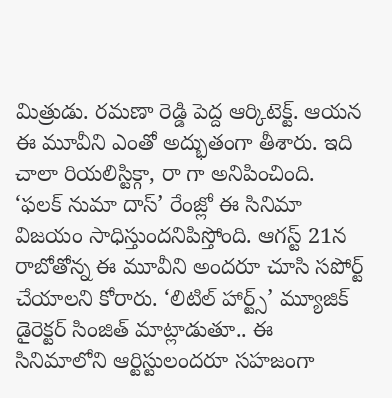మిత్రుడు. రమణా రెడ్డి పెద్ద ఆర్కిటెక్ట్. ఆయన ఈ మూవీని ఎంతో అద్భుతంగా తీశారు. ఇది చాలా రియలిస్టిక్గా, రా గా అనిపించింది. ‘ఫలక్ నుమా దాస్’ రేంజ్లో ఈ సినిమా విజయం సాధిస్తుందనిపిస్తోంది. ఆగస్ట్ 21న రాబోతోన్న ఈ మూవీని అందరూ చూసి సపోర్ట్ చేయాలని కోరారు. ‘లిటిల్ హార్ట్స్’ మ్యూజిక్ డైరెక్టర్ సింజిత్ మాట్లాడుతూ.. ఈ సినిమాలోని ఆర్టిస్టులందరూ సహజంగా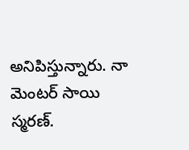అనిపిస్తున్నారు. నా మెంటర్ సాయి స్మరణ్.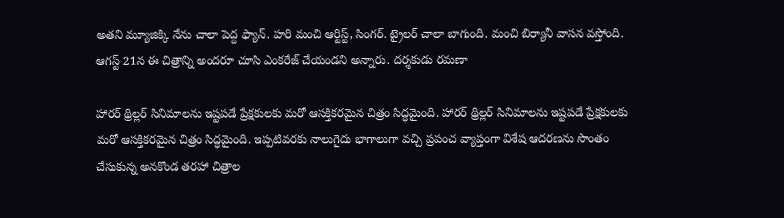అతని మ్యూజిక్కి నేను చాలా పెద్ద ఫ్యాన్. హరి మంచి ఆర్టిస్ట్, సింగర్. ట్రైలర్ చాలా బాగుంది. మంచి బిర్యానీ వాసన వస్తోంది. ఆగస్ట్ 21న ఈ చిత్రాన్ని అందరూ చూసి ఎంకరేజ్ చేయండని అన్నారు. దర్శకుడు రమణా

హారర్ థ్రిల్లర్ సినిమాలను ఇష్టపడే ప్రేక్షకులకు మరో ఆసక్తికరమైన చిత్రం సిద్ధమైంది. హారర్ థ్రిల్లర్ సినిమాలను ఇష్టపడే ప్రేక్షకులకు మరో ఆసక్తికరమైన చిత్రం సిద్ధమైంది. ఇప్పటివరకు నాలుగైదు భాగాలుగా వచ్చి ప్రపంచ వ్యాప్తంగా విశేష ఆదరణను సొంతం చేసుకున్న అనకొండ తరహా చిత్రాల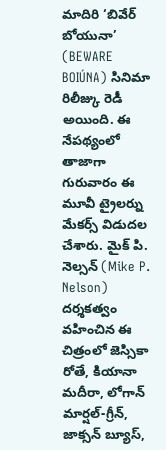మాదిరి ‘బివేర్ బోయునా’ (BEWARE BOIÚNA) సినిమా రిలీజ్కు రెడీ అయింది. ఈ నేపథ్యంలో తాజాగా గురువారం ఈ మూవీ ట్రైలర్ను మేకర్స్ విడుదల చేశారు. మైక్ పి. నెల్సన్ (Mike P. Nelson) దర్శకత్వం వహించిన ఈ చిత్రంలో జెస్సికా రోతే, కియానా మదీరా, లోగాన్ మార్షల్-గ్రీన్, జాక్సన్ బ్యూస్,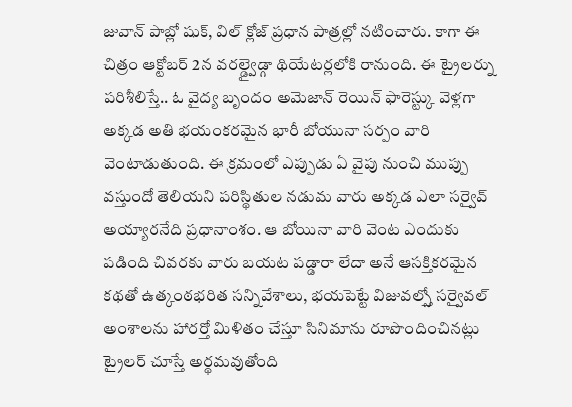జువాన్ పాబ్లో షుక్, విల్ క్లోజ్ ప్రధాన పాత్రల్లో నటించారు. కాగా ఈ చిత్రం ఆక్టోబర్ 2న వరల్డ్వైడ్గా థియేటర్లలోకి రానుంది. ఈ ట్రైలర్ను పరిశీలిస్తే.. ఓ వైద్య బృందం అమెజాన్ రెయిన్ ఫారెస్ట్కు వెళ్లగా అక్కడ అతి భయంకరమైన భారీ బోయునా సర్పం వారి వెంటాడుతుంది. ఈ క్రమంలో ఎప్పుడు ఏ వైపు నుంచి ముప్పు వస్తుందో తెలియని పరిస్థితుల నడుమ వారు అక్కడ ఎలా సర్వైవ్ అయ్యారనేది ప్రధానాంశం. ఆ బోయినా వారి వెంట ఎందుకు పడింది చివరకు వారు బయట పడ్డారా లేదా అనే ఆసక్తికరమైన కథతో ఉత్కంఠభరిత సన్నివేశాలు, భయపెట్టే విజువల్స్తో సర్వైవల్ అంశాలను హారర్తో మిళితం చేస్తూ సినిమాను రూపొందించినట్లు ట్రైలర్ చూస్తే అర్థమవుతోంది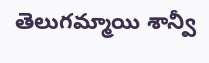తెలుగమ్మాయి శాన్వీ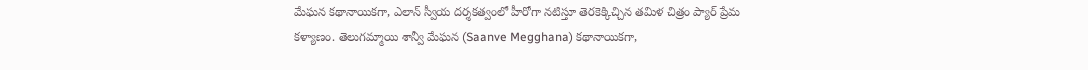మేఘన కథానాయికగా, ఎలాన్ స్వీయ దర్శకత్వంలో హీరోగా నటిస్తూ తెరకెక్కిచ్చిన తమిళ చిత్రం ప్యార్ ప్రేమ కళ్యాణం. తెలుగమ్మాయి శాన్వీ మేఘన (Saanve Megghana) కథానాయికగా,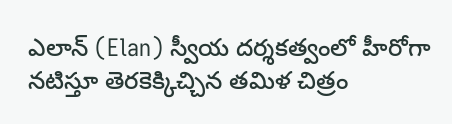ఎలాన్ (Elan) స్వీయ దర్శకత్వంలో హీరోగా నటిస్తూ తెరకెక్కిచ్చిన తమిళ చిత్రం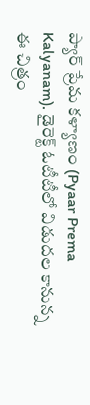ప్యార్ ప్రేమ కళ్యాణం (Pyaar Prema Kalyanam). డైరెక్ట్ ఓటీటీలో విడుదల కానున్న ఈ చిత్రం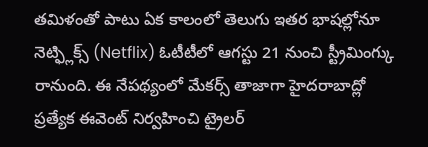తమిళంతో పాటు ఏక కాలంలో తెలుగు ఇతర భాషల్లోనూ నెట్ఫ్లిక్స్ (Netflix) ఓటీటీలో ఆగస్టు 21 నుంచి స్ట్రీమింగ్కు రానుంది. ఈ నేపథ్యంలో మేకర్స్ తాజాగా హైదరాబాద్లో ప్రత్యేక ఈవెంట్ నిర్వహించి ట్రైలర్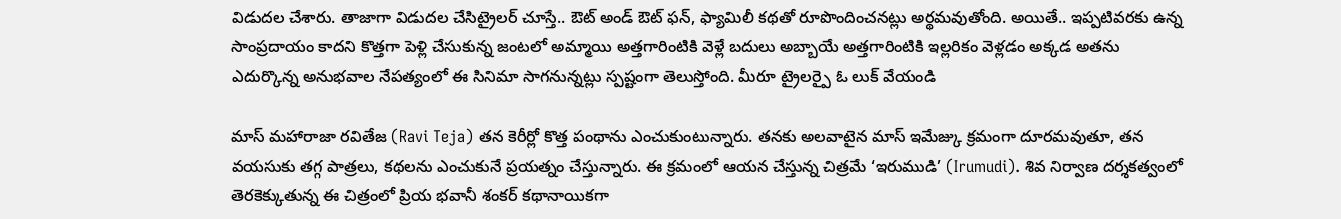విడుదల చేశారు. తాజాగా విడుదల చేసిట్రైలర్ చూస్తే.. ఔట్ అండ్ ఔట్ ఫన్, ఫ్యామిలీ కథతో రూపొందించనట్లు అర్థమవుతోంది. అయితే.. ఇప్పటివరకు ఉన్న సాంప్రదాయం కాదని కొత్తగా పెళ్లి చేసుకున్న జంటలో అమ్మాయి అత్తగారింటికి వెళ్లే బదులు అబ్బాయే అత్తగారింటికి ఇల్లరికం వెళ్లడం అక్కడ అతను ఎదుర్కొన్న అనుభవాల నేపత్యంలో ఈ సినిమా సాగనున్నట్లు స్పష్టంగా తెలుస్తోంది. మీరూ ట్రైలర్పై ఓ లుక్ వేయండి

మాస్ మహారాజా రవితేజ (Ravi Teja) తన కెరీర్లో కొత్త పంథాను ఎంచుకుంటున్నారు. తనకు అలవాటైన మాస్ ఇమేజ్కు క్రమంగా దూరమవుతూ, తన వయసుకు తగ్గ పాత్రలు, కథలను ఎంచుకునే ప్రయత్నం చేస్తున్నారు. ఈ క్రమంలో ఆయన చేస్తున్న చిత్రమే ‘ఇరుముడి’ (Irumudi). శివ నిర్వాణ దర్శకత్వంలో తెరకెక్కుతున్న ఈ చిత్రంలో ప్రియ భవానీ శంకర్ కథానాయికగా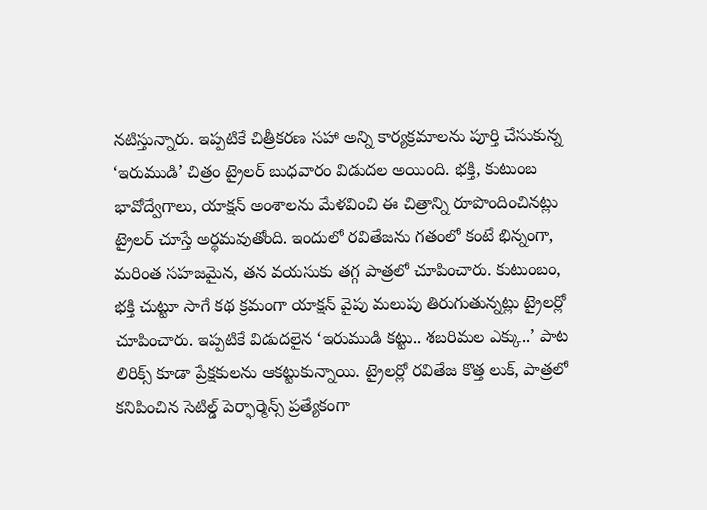నటిస్తున్నారు. ఇప్పటికే చిత్రీకరణ సహా అన్ని కార్యక్రమాలను పూర్తి చేసుకున్న ‘ఇరుముడి’ చిత్రం ట్రైలర్ బుధవారం విడుదల అయింది. భక్తి, కుటుంబ భావోద్వేగాలు, యాక్షన్ అంశాలను మేళవించి ఈ చిత్రాన్ని రూపొందించినట్లు ట్రైలర్ చూస్తే అర్థమవుతోంది. ఇందులో రవితేజను గతంలో కంటే భిన్నంగా, మరింత సహజమైన, తన వయసుకు తగ్గ పాత్రలో చూపించారు. కుటుంబం, భక్తి చుట్టూ సాగే కథ క్రమంగా యాక్షన్ వైపు మలుపు తిరుగుతున్నట్లు ట్రైలర్లో చూపించారు. ఇప్పటికే విడుదలైన ‘ఇరుముడి కట్టు.. శబరిమల ఎక్కు..’ పాట లిరిక్స్ కూడా ప్రేక్షకులను ఆకట్టుకున్నాయి. ట్రైలర్లో రవితేజ కొత్త లుక్, పాత్రలో కనిపించిన సెటిల్డ్ పెర్ఫార్మెన్స్ ప్రత్యేకంగా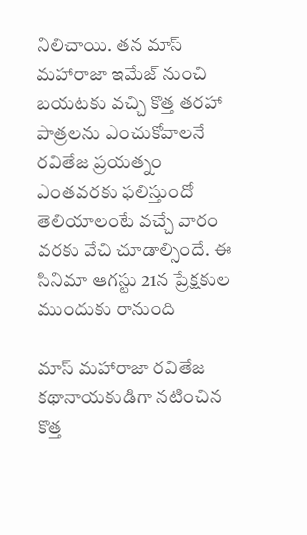నిలిచాయి. తన మాస్ మహారాజా ఇమేజ్ నుంచి బయటకు వచ్చి కొత్త తరహా పాత్రలను ఎంచుకోవాలనే రవితేజ ప్రయత్నం ఎంతవరకు ఫలిస్తుందో తెలియాలంటే వచ్చే వారం వరకు వేచి చూడాల్సిందే. ఈ సినిమా ఆగస్టు 21న ప్రేక్షకుల ముందుకు రానుంది

మాస్ మహారాజా రవితేజ కథానాయకుడిగా నటించిన కొత్త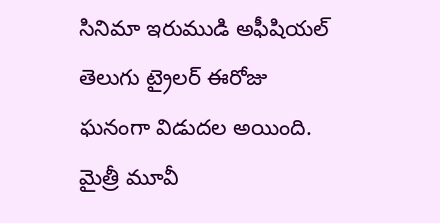సినిమా ఇరుముడి అఫీషియల్ తెలుగు ట్రైలర్ ఈరోజు ఘనంగా విడుదల అయింది. మైత్రీ మూవీ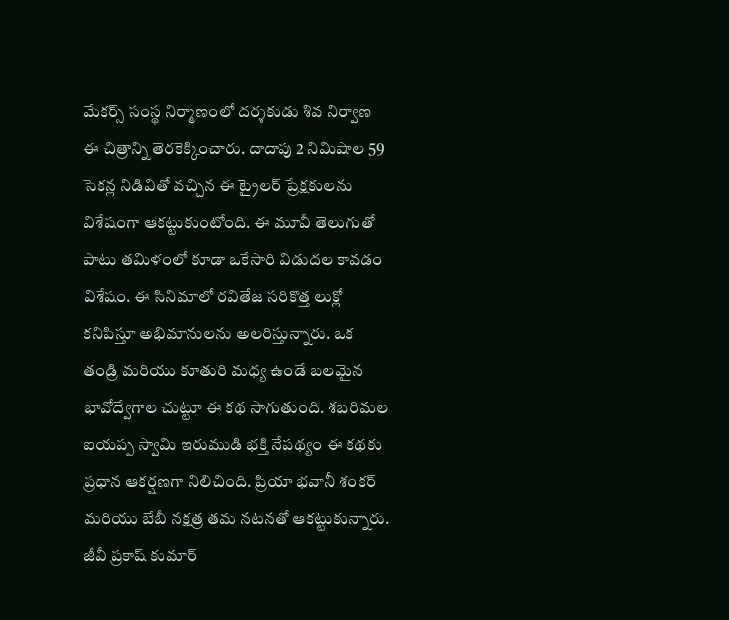మేకర్స్ సంస్థ నిర్మాణంలో దర్శకుడు శివ నిర్వాణ ఈ చిత్రాన్ని తెరకెక్కించారు. దాదాపు 2 నిమిషాల 59 సెకన్ల నిడివితో వచ్చిన ఈ ట్రైలర్ ప్రేక్షకులను విశేషంగా ఆకట్టుకుంటోంది. ఈ మూవీ తెలుగుతో పాటు తమిళంలో కూడా ఒకేసారి విడుదల కావడం విశేషం. ఈ సినిమాలో రవితేజ సరికొత్త లుక్లో కనిపిస్తూ అభిమానులను అలరిస్తున్నారు. ఒక తండ్రి మరియు కూతురి మధ్య ఉండే బలమైన భావోద్వేగాల చుట్టూ ఈ కథ సాగుతుంది. శబరిమల ఐయప్ప స్వామి ఇరుముడి భక్తి నేపథ్యం ఈ కథకు ప్రధాన ఆకర్షణగా నిలిచింది. ప్రియా భవానీ శంకర్ మరియు బేబీ నక్షత్ర తమ నటనతో ఆకట్టుకున్నారు. జీవీ ప్రకాష్ కుమార్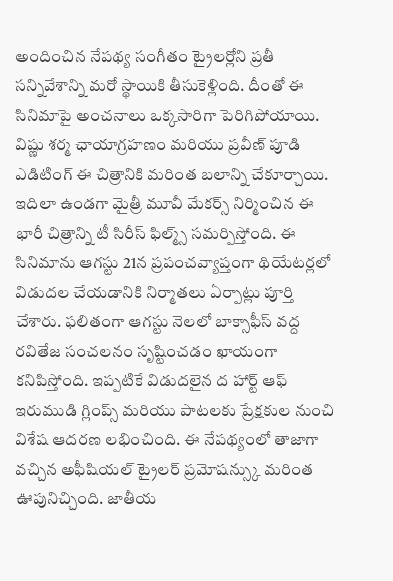అందించిన నేపథ్య సంగీతం ట్రైలర్లోని ప్రతీ సన్నివేశాన్ని మరో స్థాయికి తీసుకెళ్లింది. దీంతో ఈ సినిమాపై అంచనాలు ఒక్కసారిగా పెరిగిపోయాయి. విష్ణు శర్మ ఛాయాగ్రహణం మరియు ప్రవీణ్ పూడి ఎడిటింగ్ ఈ చిత్రానికి మరింత బలాన్ని చేకూర్చాయి. ఇదిలా ఉండగా మైత్రీ మూవీ మేకర్స్ నిర్మించిన ఈ భారీ చిత్రాన్ని టీ సిరీస్ ఫిల్మ్స్ సమర్పిస్తోంది. ఈ సినిమాను ఆగస్టు 21న ప్రపంచవ్యాప్తంగా థియేటర్లలో విడుదల చేయడానికి నిర్మాతలు ఏర్పాట్లు పూర్తి చేశారు. ఫలితంగా ఆగస్టు నెలలో బాక్సాఫీస్ వద్ద రవితేజ సంచలనం సృష్టించడం ఖాయంగా కనిపిస్తోంది. ఇప్పటికే విడుదలైన ద హార్ట్ ఆఫ్ ఇరుముడి గ్లింప్స్ మరియు పాటలకు ప్రేక్షకుల నుంచి విశేష ఆదరణ లభించింది. ఈ నేపథ్యంలో తాజాగా వచ్చిన అఫీషియల్ ట్రైలర్ ప్రమోషన్స్కు మరింత ఊపునిచ్చింది. జాతీయ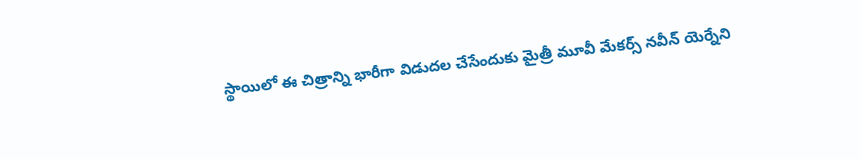స్థాయిలో ఈ చిత్రాన్ని భారీగా విడుదల చేసేందుకు మైత్రీ మూవీ మేకర్స్ నవీన్ యెర్నేని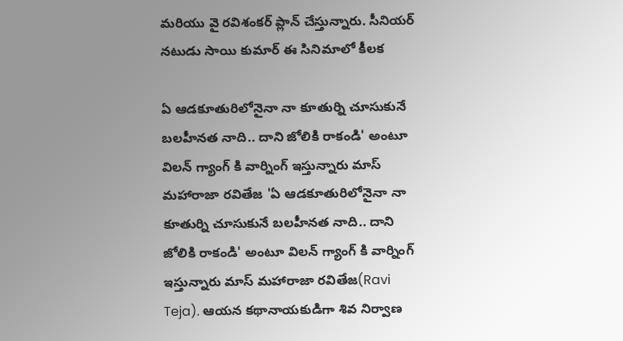మరియు వై రవిశంకర్ ప్లాన్ చేస్తున్నారు. సీనియర్ నటుడు సాయి కుమార్ ఈ సినిమాలో కీలక

ఏ ఆడకూతురిలోనైనా నా కూతుర్ని చూసుకునే బలహీనత నాది.. దాని జోలికి రాకండి' అంటూ విలన్ గ్యాంగ్ కి వార్నింగ్ ఇస్తున్నారు మాస్ మహారాజా రవితేజ 'ఏ ఆడకూతురిలోనైనా నా కూతుర్ని చూసుకునే బలహీనత నాది.. దాని జోలికి రాకండి' అంటూ విలన్ గ్యాంగ్ కి వార్నింగ్ ఇస్తున్నారు మాస్ మహారాజా రవితేజ(Ravi Teja). ఆయన కథానాయకుడిగా శివ నిర్వాణ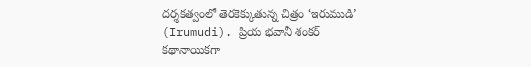దర్శకత్వంలో తెరకెక్కుతున్న చిత్రం ‘ఇరుముడి’ (Irumudi). ప్రియ భవానీ శంకర్ కథానాయికగా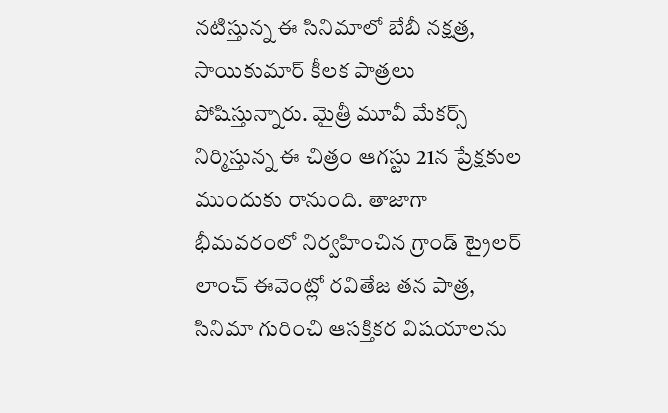నటిస్తున్న ఈ సినిమాలో బేబీ నక్షత్ర, సాయికుమార్ కీలక పాత్రలు పోషిస్తున్నారు. మైత్రీ మూవీ మేకర్స్ నిర్మిస్తున్న ఈ చిత్రం ఆగస్టు 21న ప్రేక్షకుల ముందుకు రానుంది. తాజాగా భీమవరంలో నిర్వహించిన గ్రాండ్ ట్రైలర్ లాంచ్ ఈవెంట్లో రవితేజ తన పాత్ర, సినిమా గురించి ఆసక్తికర విషయాలను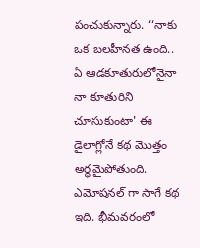పంచుకున్నారు. ‘‘నాకు ఒక బలహీనత ఉంది.. ఏ ఆడకూతురులోనైనా నా కూతురిని చూసుకుంటా' ఈ డైలాగ్లోనే కథ మొత్తం అర్థమైపోతుంది. ఎమోషనల్ గా సాగే కథ ఇది. భీమవరంలో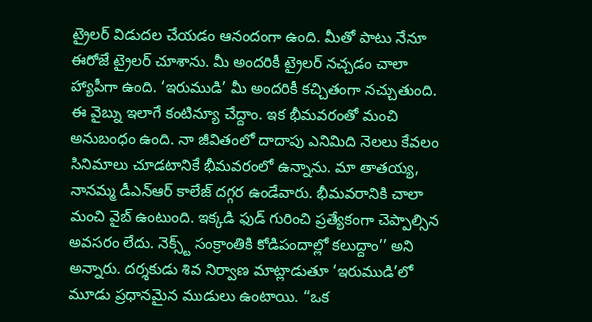ట్రైలర్ విడుదల చేయడం ఆనందంగా ఉంది. మీతో పాటు నేనూ ఈరోజే ట్రైలర్ చూశాను. మీ అందరికీ ట్రైలర్ నచ్చడం చాలా హ్యాపీగా ఉంది. ‘ఇరుముడి’ మీ అందరికీ కచ్చితంగా నచ్చుతుంది. ఈ వైబ్ను ఇలాగే కంటిన్యూ చేద్దాం. ఇక భీమవరంతో మంచి అనుబంధం ఉంది. నా జీవితంలో దాదాపు ఎనిమిది నెలలు కేవలం సినిమాలు చూడటానికే భీమవరంలో ఉన్నాను. మా తాతయ్య, నానమ్మ డీఎన్ఆర్ కాలేజ్ దగ్గర ఉండేవారు. భీమవరానికి చాలా మంచి వైబ్ ఉంటుంది. ఇక్కడి ఫుడ్ గురించి ప్రత్యేకంగా చెప్పాల్సిన అవసరం లేదు. నెక్స్ట్ సంక్రాంతికి కోడిపందాల్లో కలుద్దాం’’ అని అన్నారు. దర్శకుడు శివ నిర్వాణ మాట్లాడుతూ ‘ఇరుముడి’లో మూడు ప్రధానమైన ముడులు ఉంటాయి. ‘‘ఒక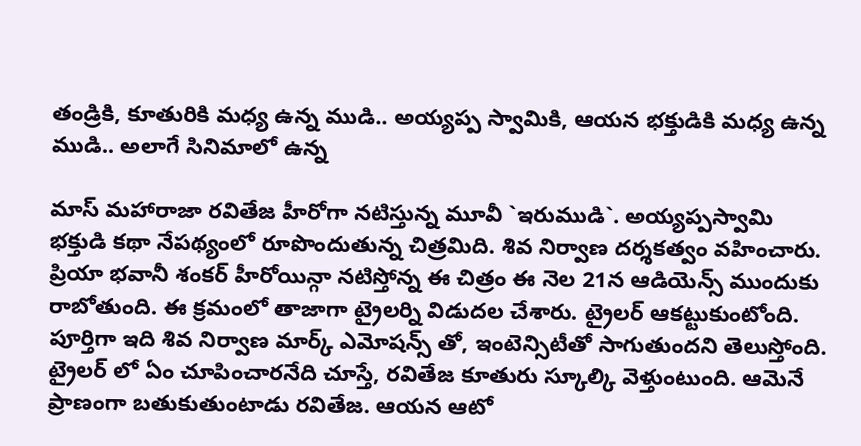తండ్రికి, కూతురికి మధ్య ఉన్న ముడి.. అయ్యప్ప స్వామికి, ఆయన భక్తుడికి మధ్య ఉన్న ముడి.. అలాగే సినిమాలో ఉన్న

మాస్ మహారాజా రవితేజ హీరోగా నటిస్తున్న మూవీ `ఇరుముడి`. అయ్యప్పస్వామి భక్తుడి కథా నేపథ్యంలో రూపొందుతున్న చిత్రమిది. శివ నిర్వాణ దర్శకత్వం వహించారు. ప్రియా భవానీ శంకర్ హీరోయిన్గా నటిస్తోన్న ఈ చిత్రం ఈ నెల 21న ఆడియెన్స్ ముందుకు రాబోతుంది. ఈ క్రమంలో తాజాగా ట్రైలర్ని విడుదల చేశారు. ట్రైలర్ ఆకట్టుకుంటోంది. పూర్తిగా ఇది శివ నిర్వాణ మార్క్ ఎమోషన్స్ తో, ఇంటెన్సిటీతో సాగుతుందని తెలుస్తోంది. ట్రైలర్ లో ఏం చూపించారనేది చూస్తే, రవితేజ కూతురు స్కూల్కి వెళ్తుంటుంది. ఆమెనే ప్రాణంగా బతుకుతుంటాడు రవితేజ. ఆయన ఆటో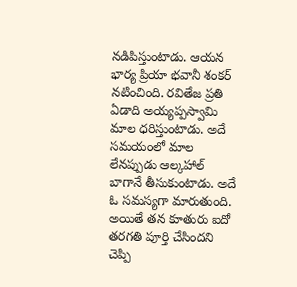నడిపిస్తుంటాడు. ఆయన భార్య ప్రియా భవానీ శంకర్ నటించింది. రవితేజ ప్రతి ఏడాది అయ్యప్పస్వామి మాల ధరిస్తుంటాడు. అదే సమయంలో మాల లేనప్పుడు ఆల్కహాల్ బాగానే తీసుకుంటాడు. అదే ఓ సమస్యగా మారుతుంది. అయితే తన కూతురు ఐదో తరగతి పూర్తి చేసిందని చెప్పి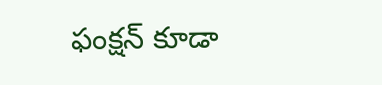ఫంక్షన్ కూడా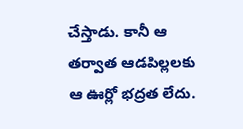చేస్తాడు. కానీ ఆ తర్వాత ఆడపిల్లలకు ఆ ఊర్లో భద్రత లేదు.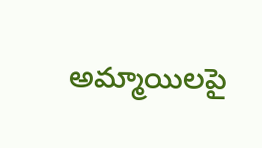అమ్మాయిలపై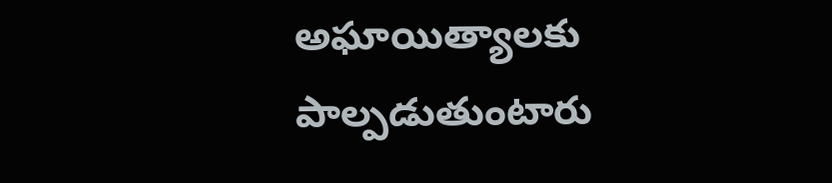అఘాయిత్యాలకు పాల్పడుతుంటారు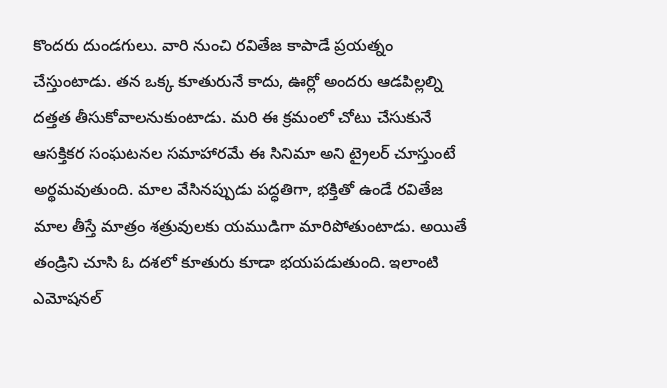కొందరు దుండగులు. వారి నుంచి రవితేజ కాపాడే ప్రయత్నం చేస్తుంటాడు. తన ఒక్క కూతురునే కాదు, ఊర్లో అందరు ఆడపిల్లల్ని దత్తత తీసుకోవాలనుకుంటాడు. మరి ఈ క్రమంలో చోటు చేసుకునే ఆసక్తికర సంఘటనల సమాహారమే ఈ సినిమా అని ట్రైలర్ చూస్తుంటే అర్థమవుతుంది. మాల వేసినప్పుడు పద్ధతిగా, భక్తితో ఉండే రవితేజ మాల తీస్తే మాత్రం శత్రువులకు యముడిగా మారిపోతుంటాడు. అయితే తండ్రిని చూసి ఓ దశలో కూతురు కూడా భయపడుతుంది. ఇలాంటి ఎమోషనల్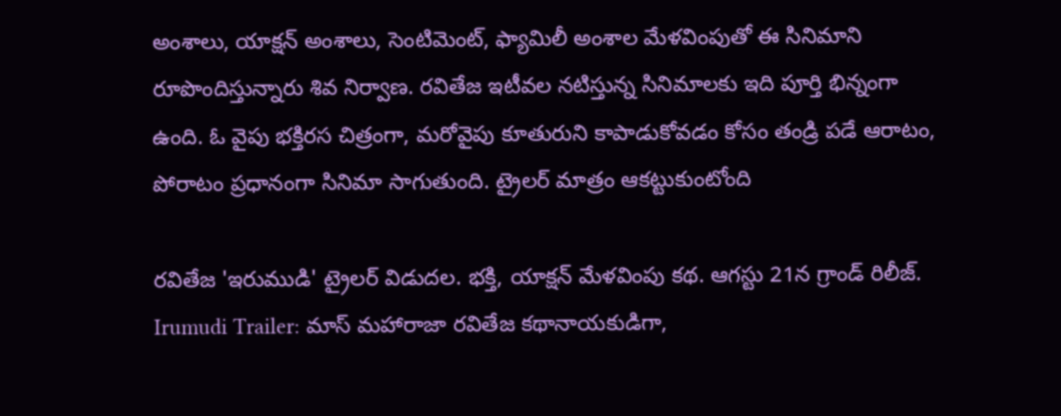అంశాలు, యాక్షన్ అంశాలు, సెంటిమెంట్, ఫ్యామిలీ అంశాల మేళవింపుతో ఈ సినిమాని రూపొందిస్తున్నారు శివ నిర్వాణ. రవితేజ ఇటీవల నటిస్తున్న సినిమాలకు ఇది పూర్తి భిన్నంగా ఉంది. ఓ వైపు భక్తిరస చిత్రంగా, మరోవైపు కూతురుని కాపాడుకోవడం కోసం తండ్రి పడే ఆరాటం, పోరాటం ప్రధానంగా సినిమా సాగుతుంది. ట్రైలర్ మాత్రం ఆకట్టుకుంటోంది

రవితేజ 'ఇరుముడి' ట్రైలర్ విడుదల. భక్తి, యాక్షన్ మేళవింపు కథ. ఆగస్టు 21న గ్రాండ్ రిలీజ్. Irumudi Trailer: మాస్ మహారాజా రవితేజ కథానాయకుడిగా,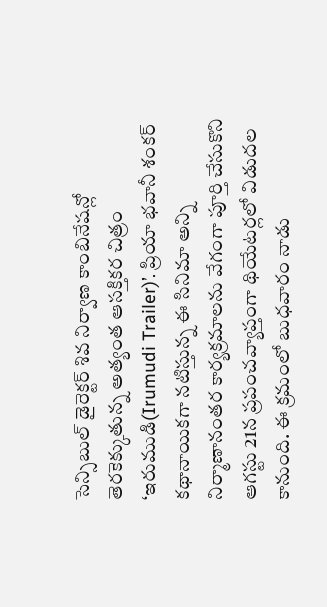సెన్సిబుల్ డైరెక్టర్ శివ నిర్వాణ కాంబినేషన్లో తెరకెక్కుతున్న అత్యంత ఆసక్తికర చిత్రం ‘ఇరుముడి(Irumudi Trailer)’. ప్రియా భవానీ శంకర్ కథానాయికగా నటిస్తున్న ఈ సినిమా అన్ని నిర్మాణానంతర కార్యక్రమాలను వేగంగా పూర్తి చేసుకొని ఆగస్టు 21న ప్రపంచవ్యాప్తంగా థియేటర్లలో విడుదల కానుంది. ఈ క్రమంలో బుధవారం నాడు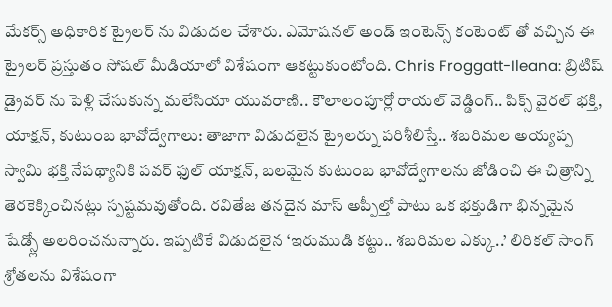మేకర్స్ అధికారిక ట్రైలర్ ను విడుదల చేశారు. ఎమోషనల్ అండ్ ఇంటెన్స్ కంటెంట్ తో వచ్చిన ఈ ట్రైలర్ ప్రస్తుతం సోషల్ మీడియాలో విశేషంగా ఆకట్టుకుంటోంది. Chris Froggatt-Ileana: బ్రిటిష్ డ్రైవర్ ను పెళ్లి చేసుకున్న మలేసియా యువరాణి.. కౌలాలంపూర్లో రాయల్ వెడ్డింగ్.. పిక్స్ వైరల్ భక్తి, యాక్షన్, కుటుంబ భావోద్వేగాలు: తాజాగా విడుదలైన ట్రైలర్ను పరిశీలిస్తే.. శబరిమల అయ్యప్ప స్వామి భక్తి నేపథ్యానికి పవర్ ఫుల్ యాక్షన్, బలమైన కుటుంబ భావోద్వేగాలను జోడించి ఈ చిత్రాన్ని తెరకెక్కించినట్లు స్పష్టమవుతోంది. రవితేజ తనదైన మాస్ అప్పీల్తో పాటు ఒక భక్తుడిగా భిన్నమైన షేడ్స్లో అలరించనున్నారు. ఇప్పటికే విడుదలైన ‘ఇరుముడి కట్టు.. శబరిమల ఎక్కు..’ లిరికల్ సాంగ్ శ్రోతలను విశేషంగా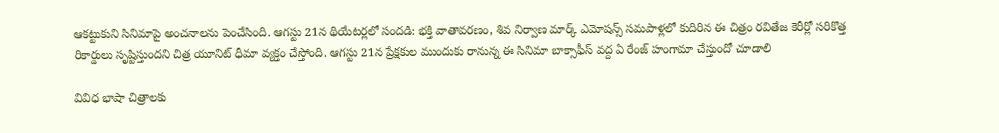ఆకట్టుకుని సినిమాపై అంచనాలను పెంచేసింది. ఆగస్టు 21న థియేటర్లలో సందడి: భక్తి వాతావరణం, శివ నిర్వాణ మార్క్ ఎమోషన్స్ సమపాళ్లలో కుదిరిన ఈ చిత్రం రవితేజ కెరీర్లో సరికొత్త రికార్డులు సృష్టిస్తుందని చిత్ర యూనిట్ ధీమా వ్యక్తం చేస్తోంది. ఆగస్టు 21న ప్రేక్షకుల ముందుకు రానున్న ఈ సినిమా బాక్సాఫీస్ వద్ద ఏ రేంజ్ హంగామా చేస్తుందో చూడాలి

వివిధ భాషా చిత్రాలకు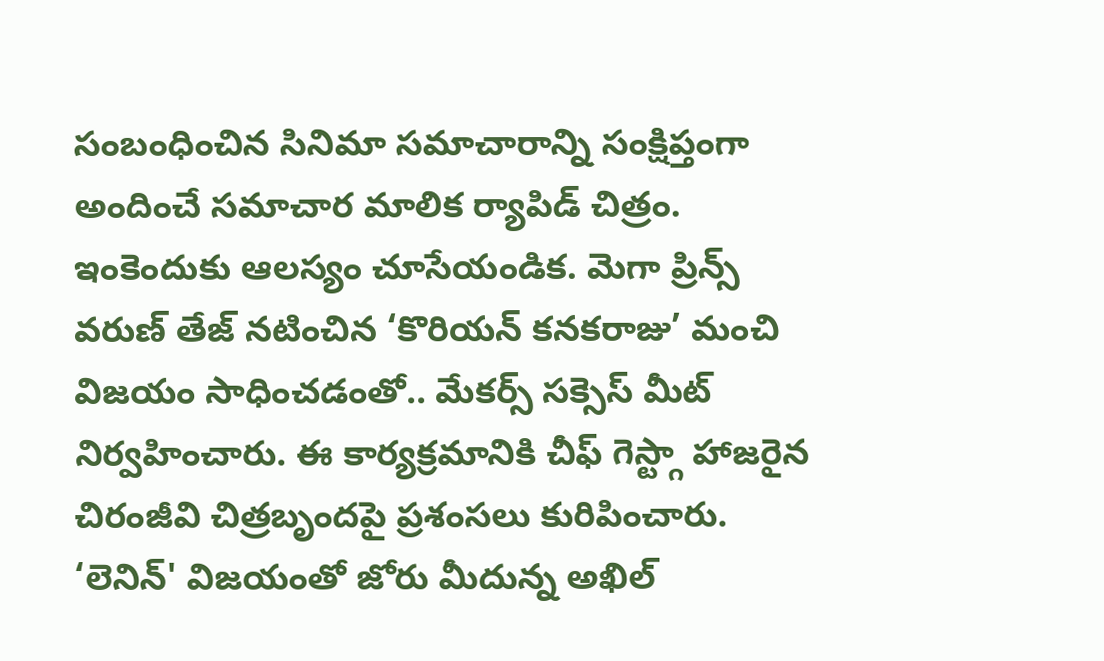సంబంధించిన సినిమా సమాచారాన్ని సంక్షిప్తంగా అందించే సమాచార మాలిక ర్యాపిడ్ చిత్రం. ఇంకెందుకు ఆలస్యం చూసేయండిక. మెగా ప్రిన్స్ వరుణ్ తేజ్ నటించిన ‘కొరియన్ కనకరాజు’ మంచి విజయం సాధించడంతో.. మేకర్స్ సక్సెస్ మీట్ నిర్వహించారు. ఈ కార్యక్రమానికి చీఫ్ గెస్ట్గా హాజరైన చిరంజీవి చిత్రబృందపై ప్రశంసలు కురిపించారు. ‘లెనిన్' విజయంతో జోరు మీదున్న అఖిల్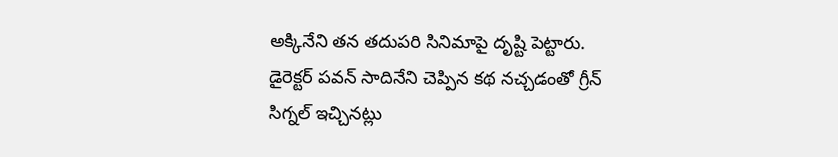అక్కినేని తన తదుపరి సినిమాపై దృష్టి పెట్టారు. డైరెక్టర్ పవన్ సాదినేని చెప్పిన కథ నచ్చడంతో గ్రీన్ సిగ్నల్ ఇచ్చినట్లు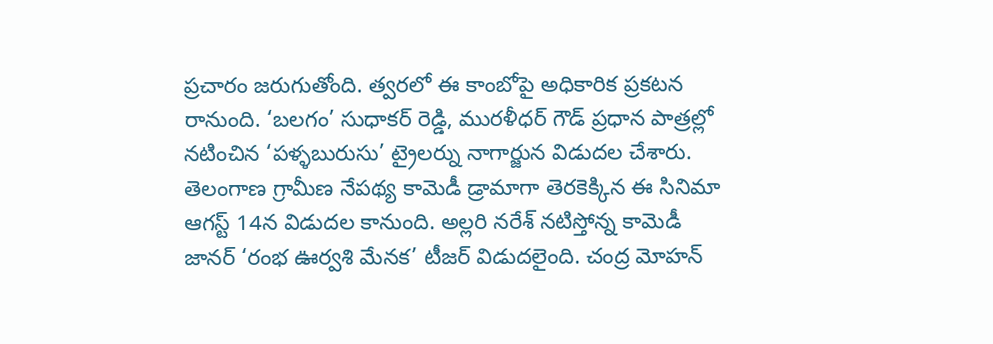ప్రచారం జరుగుతోంది. త్వరలో ఈ కాంబోపై అధికారిక ప్రకటన రానుంది. ‘బలగం’ సుధాకర్ రెడ్డి, మురళీధర్ గౌడ్ ప్రధాన పాత్రల్లో నటించిన ‘పళ్ళబురుసు’ ట్రైలర్ను నాగార్జున విడుదల చేశారు. తెలంగాణ గ్రామీణ నేపథ్య కామెడీ డ్రామాగా తెరకెక్కిన ఈ సినిమా ఆగస్ట్ 14న విడుదల కానుంది. అల్లరి నరేశ్ నటిస్తోన్న కామెడీ జానర్ ‘రంభ ఊర్వశి మేనక’ టీజర్ విడుదలైంది. చంద్ర మోహన్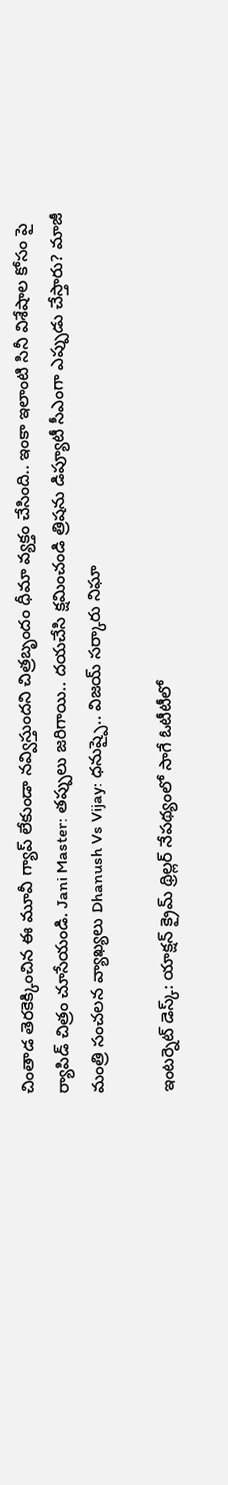చింతాడ తెరకెక్కించిన ఈ మూవీ గ్యాప్ లేకుండా నవ్విస్తుందని చిత్రబృందం ధీమా వ్యక్తం చేసింది.. ఇంకా ఇలాంటి సినీ విశేషాల కోసం పై ర్యాపిడ్ చిత్రం చూసేయండి. Jani Master: తప్పులు జరిగాయి.. దయచేసి క్షమించండి త్రిషను డిప్యూటీ సీఎంగా ఎప్పుడు చేస్తారు? మాజీ మంత్రి సంచలన వ్యాఖ్యలు Dhanush Vs Vijay: ధనుష్పై.. విజయ్ సర్కారు నిఘా

ఇంటర్నెట్ డెస్క్: యాక్షన్ క్రైమ్ థ్రిల్లర్ నేపథ్యంలో సాగే ఓటీటీలో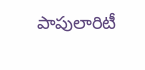పాపులారిటీ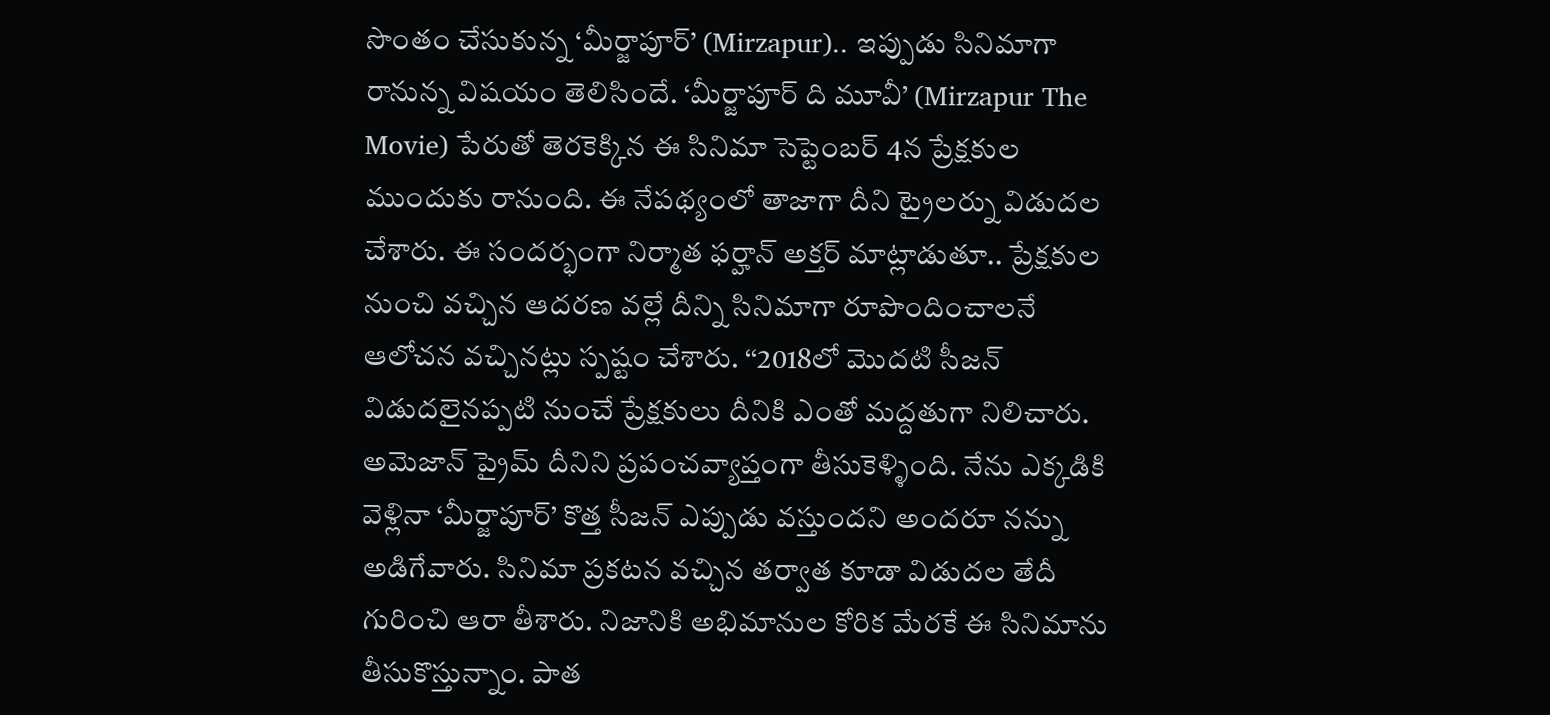సొంతం చేసుకున్న ‘మీర్జాపూర్’ (Mirzapur).. ఇప్పుడు సినిమాగా రానున్న విషయం తెలిసిందే. ‘మీర్జాపూర్ ది మూవీ’ (Mirzapur The Movie) పేరుతో తెరకెక్కిన ఈ సినిమా సెప్టెంబర్ 4న ప్రేక్షకుల ముందుకు రానుంది. ఈ నేపథ్యంలో తాజాగా దీని ట్రైలర్ను విడుదల చేశారు. ఈ సందర్భంగా నిర్మాత ఫర్హాన్ అక్తర్ మాట్లాడుతూ.. ప్రేక్షకుల నుంచి వచ్చిన ఆదరణ వల్లే దీన్ని సినిమాగా రూపొందించాలనే ఆలోచన వచ్చినట్లు స్పష్టం చేశారు. ‘‘2018లో మొదటి సీజన్ విడుదలైనప్పటి నుంచే ప్రేక్షకులు దీనికి ఎంతో మద్దతుగా నిలిచారు. అమెజాన్ ప్రైమ్ దీనిని ప్రపంచవ్యాప్తంగా తీసుకెళ్ళింది. నేను ఎక్కడికి వెళ్లినా ‘మీర్జాపూర్’ కొత్త సీజన్ ఎప్పుడు వస్తుందని అందరూ నన్ను అడిగేవారు. సినిమా ప్రకటన వచ్చిన తర్వాత కూడా విడుదల తేదీ గురించి ఆరా తీశారు. నిజానికి అభిమానుల కోరిక మేరకే ఈ సినిమాను తీసుకొస్తున్నాం. పాత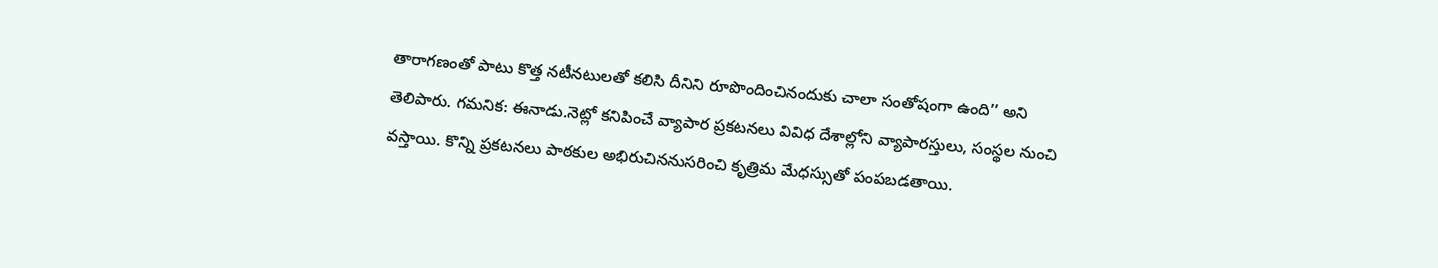తారాగణంతో పాటు కొత్త నటీనటులతో కలిసి దీనిని రూపొందించినందుకు చాలా సంతోషంగా ఉంది’’ అని తెలిపారు. గమనిక: ఈనాడు.నెట్లో కనిపించే వ్యాపార ప్రకటనలు వివిధ దేశాల్లోని వ్యాపారస్తులు, సంస్థల నుంచి వస్తాయి. కొన్ని ప్రకటనలు పాఠకుల అభిరుచిననుసరించి కృత్రిమ మేధస్సుతో పంపబడతాయి.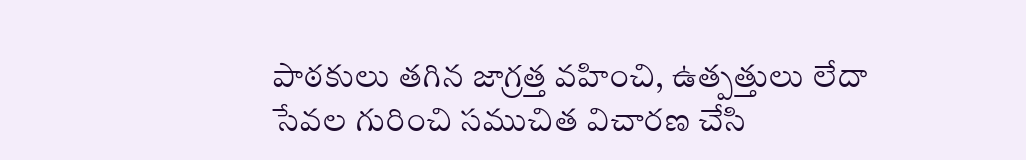పాఠకులు తగిన జాగ్రత్త వహించి, ఉత్పత్తులు లేదా సేవల గురించి సముచిత విచారణ చేసి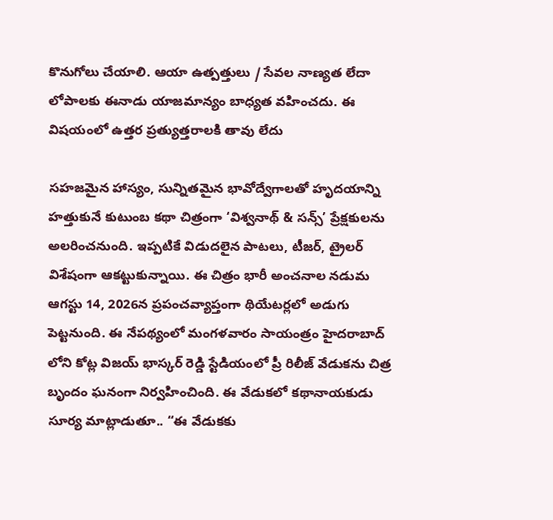కొనుగోలు చేయాలి. ఆయా ఉత్పత్తులు / సేవల నాణ్యత లేదా లోపాలకు ఈనాడు యాజమాన్యం బాధ్యత వహించదు. ఈ విషయంలో ఉత్తర ప్రత్యుత్తరాలకి తావు లేదు

సహజమైన హాస్యం, సున్నితమైన భావోద్వేగాలతో హృదయాన్ని హత్తుకునే కుటుంబ కథా చిత్రంగా ‘విశ్వనాథ్ & సన్స్’ ప్రేక్షకులను అలరించనుంది. ఇప్పటికే విడుదలైన పాటలు, టీజర్, ట్రైలర్ విశేషంగా ఆకట్టుకున్నాయి. ఈ చిత్రం భారీ అంచనాల నడుమ ఆగస్టు 14, 2026న ప్రపంచవ్యాప్తంగా థియేటర్లలో అడుగు పెట్టనుంది. ఈ నేపథ్యంలో మంగళవారం సాయంత్రం హైదరాబాద్ లోని కోట్ల విజయ్ భాస్కర్ రెడ్డి స్టేడియంలో ప్రీ రిలీజ్ వేడుకను చిత్ర బృందం ఘనంగా నిర్వహించింది. ఈ వేడుకలో కథానాయకుడు సూర్య మాట్లాడుతూ.. “ఈ వేడుకకు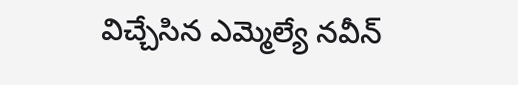విచ్చేసిన ఎమ్మెల్యే నవీన్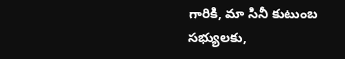గారికి, మా సినీ కుటుంబ సభ్యులకు,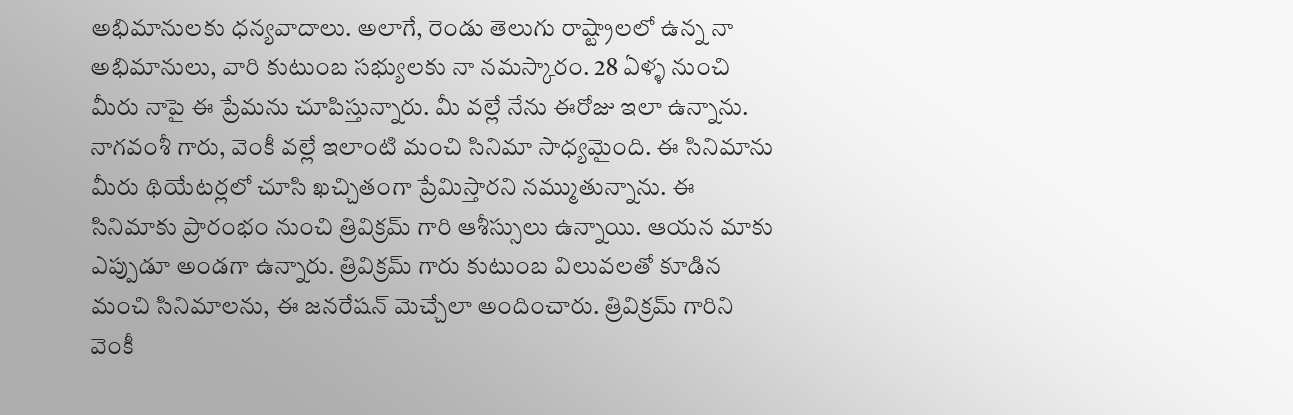అభిమానులకు ధన్యవాదాలు. అలాగే, రెండు తెలుగు రాష్ట్రాలలో ఉన్న నా అభిమానులు, వారి కుటుంబ సభ్యులకు నా నమస్కారం. 28 ఏళ్ళ నుంచి మీరు నాపై ఈ ప్రేమను చూపిస్తున్నారు. మీ వల్లే నేను ఈరోజు ఇలా ఉన్నాను. నాగవంశీ గారు, వెంకీ వల్లే ఇలాంటి మంచి సినిమా సాధ్యమైంది. ఈ సినిమాను మీరు థియేటర్లలో చూసి ఖచ్చితంగా ప్రేమిస్తారని నమ్ముతున్నాను. ఈ సినిమాకు ప్రారంభం నుంచి త్రివిక్రమ్ గారి ఆశీస్సులు ఉన్నాయి. ఆయన మాకు ఎప్పుడూ అండగా ఉన్నారు. త్రివిక్రమ్ గారు కుటుంబ విలువలతో కూడిన మంచి సినిమాలను, ఈ జనరేషన్ మెచ్చేలా అందించారు. త్రివిక్రమ్ గారిని వెంకీ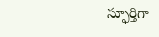స్ఫూర్తిగా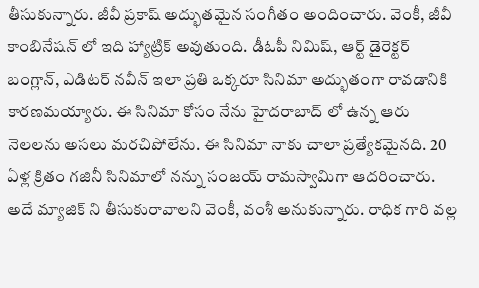తీసుకున్నారు. జీవీ ప్రకాష్ అద్భుతమైన సంగీతం అందించారు. వెంకీ, జీవీ కాంబినేషన్ లో ఇది హ్యాట్రిక్ అవుతుంది. డీఓపీ నిమిష్, ఆర్ట్ డైరెక్టర్ బంగ్లాన్, ఎడిటర్ నవీన్ ఇలా ప్రతి ఒక్కరూ సినిమా అద్భుతంగా రావడానికి కారణమయ్యారు. ఈ సినిమా కోసం నేను హైదరాబాద్ లో ఉన్న ఆరు నెలలను అసలు మరచిపోలేను. ఈ సినిమా నాకు చాలా ప్రత్యేకమైనది. 20 ఏళ్ల క్రితం గజినీ సినిమాలో నన్ను సంజయ్ రామస్వామిగా ఆదరించారు. అదే మ్యాజిక్ ని తీసుకురావాలని వెంకీ, వంశీ అనుకున్నారు. రాధిక గారి వల్ల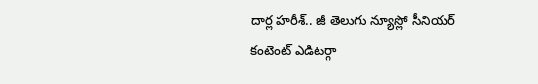దార్ల హరీశ్.. జీ తెలుగు న్యూస్లో సీనియర్ కంటెంట్ ఎడిటర్గా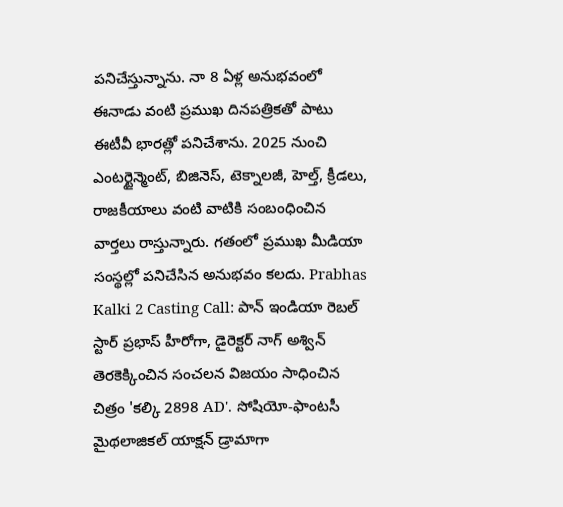పనిచేస్తున్నాను. నా 8 ఏళ్ల అనుభవంలో ఈనాడు వంటి ప్రముఖ దినపత్రికతో పాటు ఈటీవీ భారత్లో పనిచేశాను. 2025 నుంచి ఎంటర్టైన్మెంట్, బిజినెస్, టెక్నాలజీ, హెల్త్, క్రీడలు, రాజకీయాలు వంటి వాటికి సంబంధించిన వార్తలు రాస్తున్నారు. గతంలో ప్రముఖ మీడియా సంస్థల్లో పనిచేసిన అనుభవం కలదు. Prabhas Kalki 2 Casting Call: పాన్ ఇండియా రెబల్ స్టార్ ప్రభాస్ హీరోగా, డైరెక్టర్ నాగ్ అశ్విన్ తెరకెక్కించిన సంచలన విజయం సాధించిన చిత్రం 'కల్కి 2898 AD'. సోషియో-ఫాంటసీ మైథలాజికల్ యాక్షన్ డ్రామాగా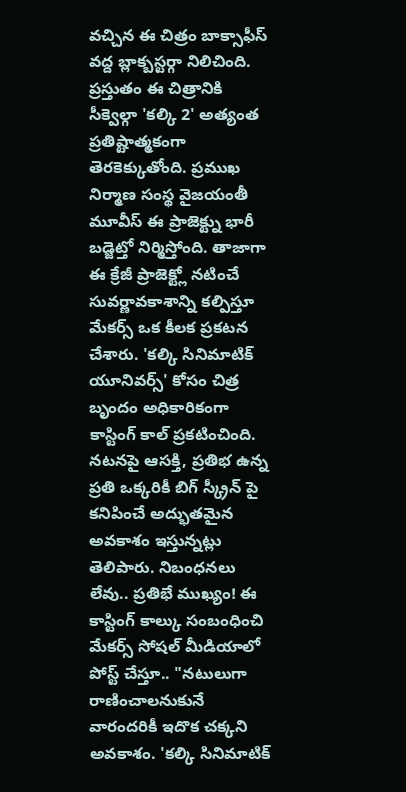వచ్చిన ఈ చిత్రం బాక్సాఫీస్ వద్ద బ్లాక్బస్టర్గా నిలిచింది. ప్రస్తుతం ఈ చిత్రానికి సీక్వెల్గా 'కల్కి 2' అత్యంత ప్రతిష్టాత్మకంగా తెరకెక్కుతోంది. ప్రముఖ నిర్మాణ సంస్థ వైజయంతీ మూవీస్ ఈ ప్రాజెక్ట్ను భారీ బడ్జెట్తో నిర్మిస్తోంది. తాజాగా ఈ క్రేజీ ప్రాజెక్ట్లో నటించే సువర్ణావకాశాన్ని కల్పిస్తూ మేకర్స్ ఒక కీలక ప్రకటన చేశారు. 'కల్కి సినిమాటిక్ యూనివర్స్' కోసం చిత్ర బృందం అధికారికంగా కాస్టింగ్ కాల్ ప్రకటించింది. నటనపై ఆసక్తి, ప్రతిభ ఉన్న ప్రతి ఒక్కరికీ బిగ్ స్క్రీన్ పై కనిపించే అద్భుతమైన అవకాశం ఇస్తున్నట్లు తెలిపారు. నిబంధనలు లేవు.. ప్రతిభే ముఖ్యం! ఈ కాస్టింగ్ కాల్కు సంబంధించి మేకర్స్ సోషల్ మీడియాలో పోస్ట్ చేస్తూ.. "నటులుగా రాణించాలనుకునే వారందరికీ ఇదొక చక్కని అవకాశం. 'కల్కి సినిమాటిక్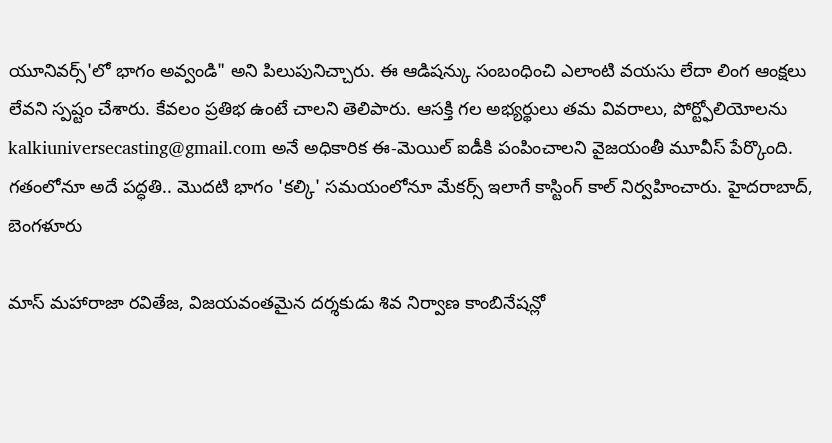యూనివర్స్'లో భాగం అవ్వండి" అని పిలుపునిచ్చారు. ఈ ఆడిషన్కు సంబంధించి ఎలాంటి వయసు లేదా లింగ ఆంక్షలు లేవని స్పష్టం చేశారు. కేవలం ప్రతిభ ఉంటే చాలని తెలిపారు. ఆసక్తి గల అభ్యర్థులు తమ వివరాలు, పోర్ట్ఫోలియోలను kalkiuniversecasting@gmail.com అనే అధికారిక ఈ-మెయిల్ ఐడీకి పంపించాలని వైజయంతీ మూవీస్ పేర్కొంది. గతంలోనూ అదే పద్ధతి.. మొదటి భాగం 'కల్కి' సమయంలోనూ మేకర్స్ ఇలాగే కాస్టింగ్ కాల్ నిర్వహించారు. హైదరాబాద్, బెంగళూరు

మాస్ మహారాజా రవితేజ, విజయవంతమైన దర్శకుడు శివ నిర్వాణ కాంబినేషన్లో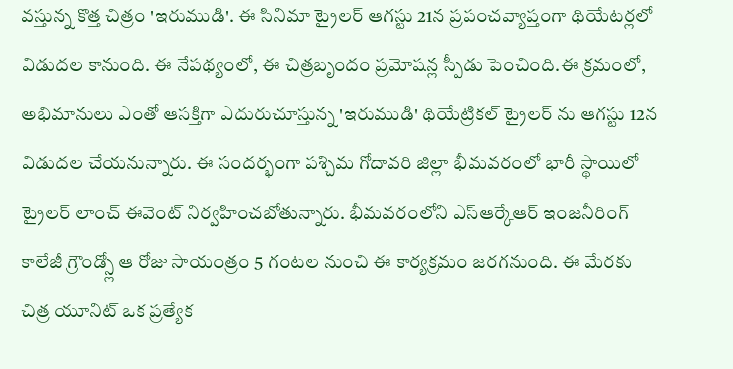వస్తున్న కొత్త చిత్రం 'ఇరుముడి'. ఈ సినిమా ట్రైలర్ ఆగస్టు 21న ప్రపంచవ్యాప్తంగా థియేటర్లలో విడుదల కానుంది. ఈ నేపథ్యంలో, ఈ చిత్రబృందం ప్రమోషన్ల స్పీడు పెంచింది.ఈ క్రమంలో, అభిమానులు ఎంతో ఆసక్తిగా ఎదురుచూస్తున్న 'ఇరుముడి' థియేట్రికల్ ట్రైలర్ ను ఆగస్టు 12న విడుదల చేయనున్నారు. ఈ సందర్భంగా పశ్చిమ గోదావరి జిల్లా భీమవరంలో భారీ స్థాయిలో ట్రైలర్ లాంచ్ ఈవెంట్ నిర్వహించబోతున్నారు. భీమవరంలోని ఎస్ఆర్కేఆర్ ఇంజనీరింగ్ కాలేజీ గ్రౌండ్స్లో ఆ రోజు సాయంత్రం 5 గంటల నుంచి ఈ కార్యక్రమం జరగనుంది. ఈ మేరకు చిత్ర యూనిట్ ఒక ప్రత్యేక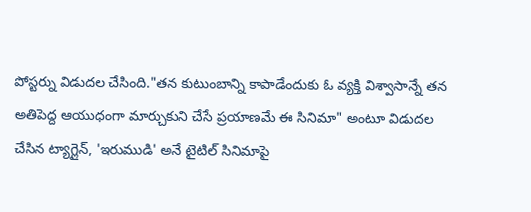పోస్టర్ను విడుదల చేసింది."తన కుటుంబాన్ని కాపాడేందుకు ఓ వ్యక్తి విశ్వాసాన్నే తన అతిపెద్ద ఆయుధంగా మార్చుకుని చేసే ప్రయాణమే ఈ సినిమా" అంటూ విడుదల చేసిన ట్యాగ్లైన్, 'ఇరుముడి' అనే టైటిల్ సినిమాపై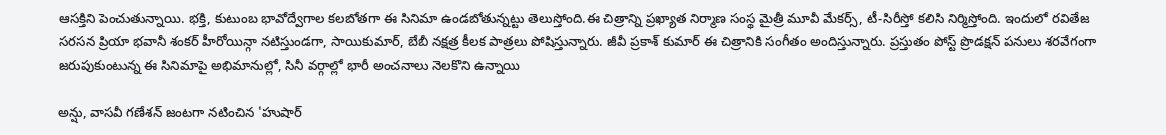ఆసక్తిని పెంచుతున్నాయి. భక్తి, కుటుంబ భావోద్వేగాల కలబోతగా ఈ సినిమా ఉండబోతున్నట్టు తెలుస్తోంది.ఈ చిత్రాన్ని ప్రఖ్యాత నిర్మాణ సంస్థ మైత్రీ మూవీ మేకర్స్, టీ-సిరీస్తో కలిసి నిర్మిస్తోంది. ఇందులో రవితేజ సరసన ప్రియా భవానీ శంకర్ హీరోయిన్గా నటిస్తుండగా, సాయికుమార్, బేబీ నక్షత్ర కీలక పాత్రలు పోషిస్తున్నారు. జీవీ ప్రకాశ్ కుమార్ ఈ చిత్రానికి సంగీతం అందిస్తున్నారు. ప్రస్తుతం పోస్ట్ ప్రొడక్షన్ పనులు శరవేగంగా జరుపుకుంటున్న ఈ సినిమాపై అభిమానుల్లో, సినీ వర్గాల్లో భారీ అంచనాలు నెలకొని ఉన్నాయి

అన్షు, వాసవీ గణేశన్ జంటగా నటించిన 'హుషార్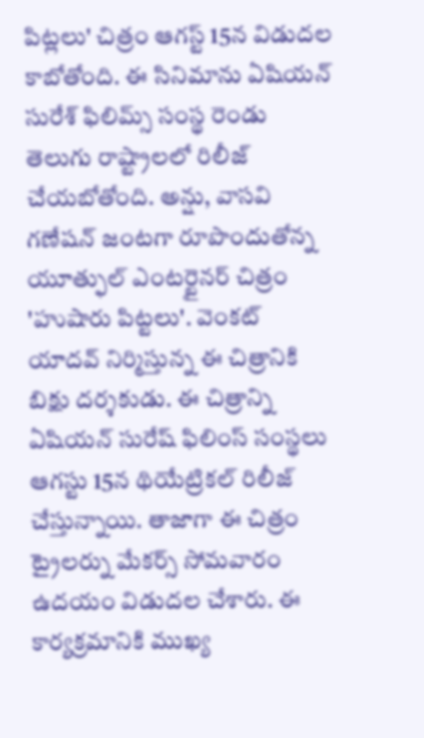పిట్లలు' చిత్రం ఆగస్ట్ 15న విడుదల కాబోతోంది. ఈ సినిమాను ఏషియన్ సురేశ్ ఫిలిమ్స్ సంస్థ రెండు తెలుగు రాష్ట్రాలలో రిలీజ్ చేయబోతోంది. అన్షు, వాసవి గణేషన్ జంటగా రూపొందుతోన్న యూత్ఫుల్ ఎంటర్టైనర్ చిత్రం 'హుషారు పిట్టలు'. వెంకట్ యాదవ్ నిర్మిస్తున్న ఈ చిత్రానికి బిక్షు దర్శకుడు. ఈ చిత్రాన్ని ఏషియన్ సురేష్ ఫిలింస్ సంస్థలు ఆగస్టు 15న థియేట్రికల్ రిలీజ్ చేస్తున్నాయి. తాజాగా ఈ చిత్రం ట్రైలర్ను మేకర్స్ సోమవారం ఉదయం విడుదల చేశారు. ఈ కార్యక్రమానికి ముఖ్య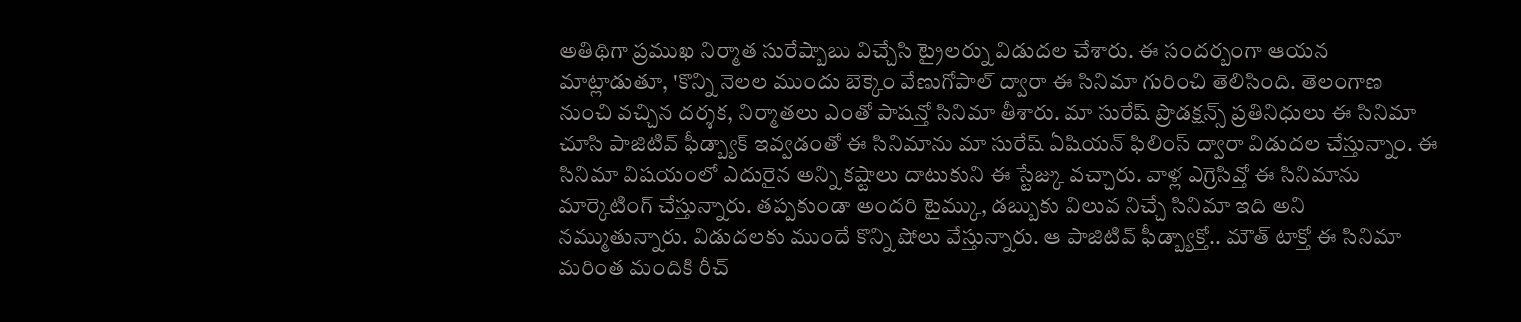అతిథిగా ప్రముఖ నిర్మాత సురేష్బాబు విచ్చేసి ట్రైలర్ను విడుదల చేశారు. ఈ సందర్బంగా ఆయన మాట్లాడుతూ, 'కొన్ని నెలల ముందు బెక్కెం వేణుగోపాల్ ద్వారా ఈ సినిమా గురించి తెలిసింది. తెలంగాణ నుంచి వచ్చిన దర్శక, నిర్మాతలు ఎంతో పాషన్తో సినిమా తీశారు. మా సురేష్ ప్రొడక్షన్స్ ప్రతినిధులు ఈ సినిమా చూసి పాజిటివ్ ఫీడ్బ్యాక్ ఇవ్వడంతో ఈ సినిమాను మా సురేష్ ఏషియన్ ఫిలింస్ ద్వారా విడుదల చేస్తున్నాం. ఈ సినిమా విషయంలో ఎదురైన అన్ని కష్టాలు దాటుకుని ఈ స్టేజ్కు వచ్చారు. వాళ్ల ఎగ్రెసివ్తో ఈ సినిమాను మార్కెటింగ్ చేస్తున్నారు. తప్పకుండా అందరి టైమ్కు, డబ్బుకు విలువ నిచ్చే సినిమా ఇది అని నమ్ముతున్నారు. విడుదలకు ముందే కొన్ని షోలు వేస్తున్నారు. ఆ పాజిటివ్ ఫీడ్బ్యాక్తో.. మౌత్ టాక్తో ఈ సినిమా మరింత మందికి రీచ్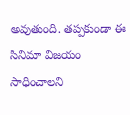అవుతుంది. తప్పకుండా ఈ సినిమా విజయం సాధించాలని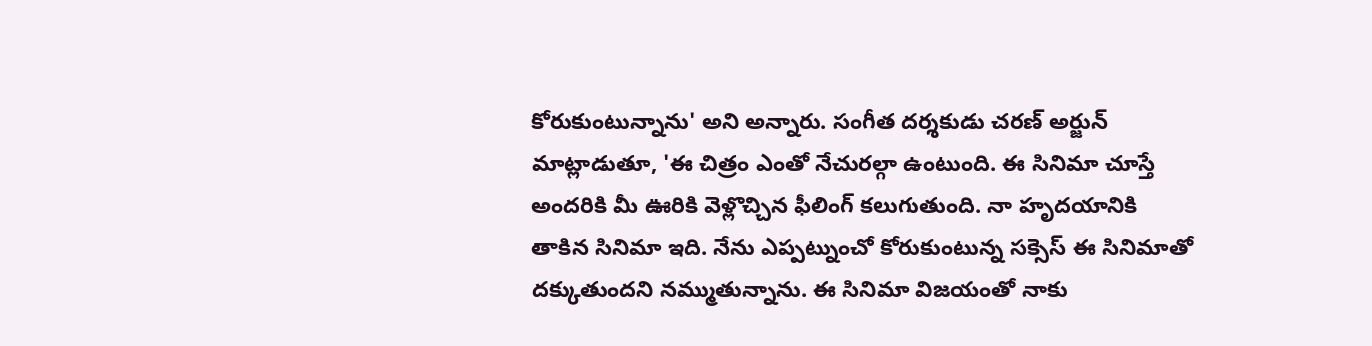కోరుకుంటున్నాను' అని అన్నారు. సంగీత దర్శకుడు చరణ్ అర్జున్ మాట్లాడుతూ, 'ఈ చిత్రం ఎంతో నేచురల్గా ఉంటుంది. ఈ సినిమా చూస్తే అందరికి మీ ఊరికి వెళ్లొచ్చిన ఫీలింగ్ కలుగుతుంది. నా హృదయానికి తాకిన సినిమా ఇది. నేను ఎప్పట్నుంచో కోరుకుంటున్న సక్సెస్ ఈ సినిమాతో దక్కుతుందని నమ్ముతున్నాను. ఈ సినిమా విజయంతో నాకు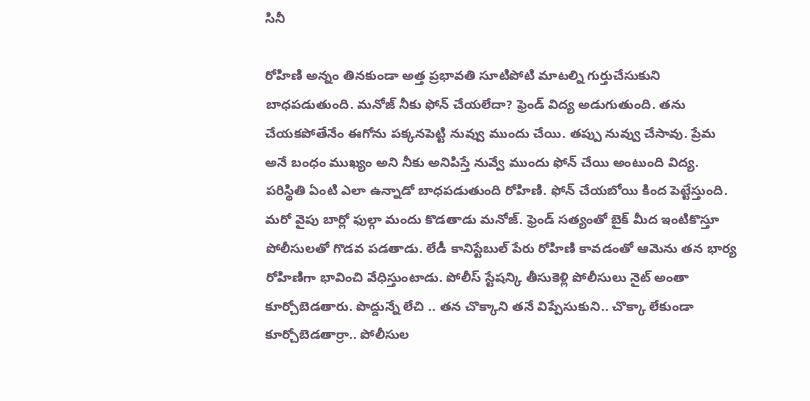సినీ

రోహిణి అన్నం తినకుండా అత్త ప్రభావతి సూటిపోటి మాటల్ని గుర్తుచేసుకుని బాధపడుతుంది. మనోజ్ నీకు ఫోన్ చేయలేదా? ఫ్రెండ్ విద్య అడుగుతుంది. తను చేయకపోతేనేం ఈగోను పక్కనపెట్టి నువ్వు ముందు చేయి. తప్పు నువ్వు చేసావు. ప్రేమ అనే బంధం ముఖ్యం అని నీకు అనిపిస్తే నువ్వే ముందు ఫోన్ చేయి అంటుంది విద్య. పరిస్థితి ఏంటి ఎలా ఉన్నాడో బాధపడుతుంది రోహిణి. ఫోన్ చేయబోయి కింద పెట్టేస్తుంది. మరో వైపు బార్లో ఫుల్గా మందు కొడతాడు మనోజ్. ఫ్రెండ్ సత్యంతో బైక్ మీద ఇంటికొస్తూ పోలీసులతో గొడవ పడతాడు. లేడీ కానిస్టేబుల్ పేరు రోహిణి కావడంతో ఆమెను తన భార్య రోహిణిగా భావించి వేధిస్తుంటాడు. పోలీస్ స్టేషన్కి తీసుకెళ్లి పోలీసులు నైట్ అంతా కూర్చోబెడతారు. పొద్దున్నే లేచి .. తన చొక్కాని తనే విప్పేసుకుని.. చొక్కా లేకుండా కూర్చోబెడతార్రా.. పోలీసుల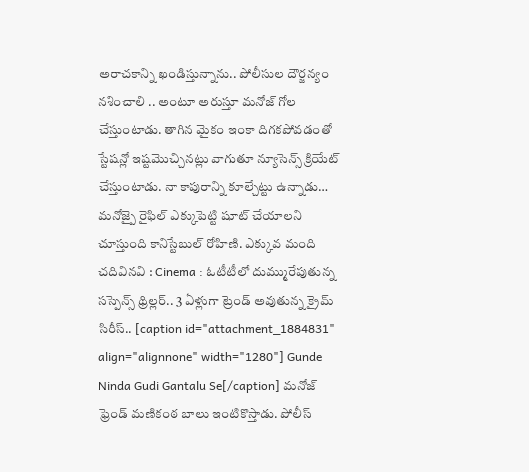అరాచకాన్ని ఖండిస్తున్నాను.. పోలీసుల దౌర్జన్యం నశించాలి .. అంటూ అరుస్తూ మనోజ్ గోల చేస్తుంటాడు. తాగిన మైకం ఇంకా దిగకపోవడంతో స్టేషన్లో ఇష్టమొచ్చినట్లు వాగుతూ న్యూసెన్స్ క్రియేట్ చేస్తుంటాడు. నా కాపురాన్ని కూల్చేట్టు ఉన్నాడు… మనోజ్పై రైఫిల్ ఎక్కుపెట్టి షూట్ చేయాలని చూస్తుంది కానిస్టేబుల్ రోహిణి. ఎక్కువ మంది చదివినవి : Cinema : ఓటీటీలో దుమ్మురేపుతున్న సస్పెన్స్ థ్రిల్లర్.. 3 ఏళ్లుగా ట్రెండ్ అవుతున్న క్రైమ్ సిరీస్.. [caption id="attachment_1884831" align="alignnone" width="1280"] Gunde Ninda Gudi Gantalu Se[/caption] మనోజ్ ఫ్రెండ్ మణికంఠ బాలు ఇంటికొస్తాడు. పోలీస్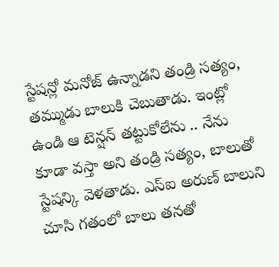స్టేషన్లో మనోజ్ ఉన్నాడని తండ్రి సత్యం, తమ్ముడు బాలుకి చెబుతాడు. ఇంట్లో ఉండి ఆ టెన్షన్ తట్టుకోలేను .. నేను కూడా వస్తా అని తండ్రి సత్యం, బాలుతో స్టేషన్కి వెళతాడు. ఎస్ఐ అరుణ్ బాలుని చూసి గతంలో బాలు తనతో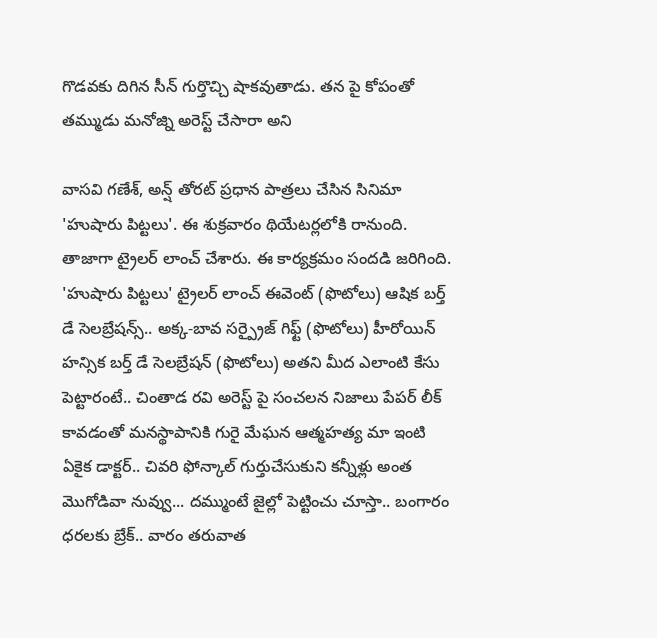గొడవకు దిగిన సీన్ గుర్తొచ్చి షాకవుతాడు. తన పై కోపంతో తమ్ముడు మనోజ్ని అరెస్ట్ చేసారా అని

వాసవి గణేశ్, అన్ష్ తోరట్ ప్రధాన పాత్రలు చేసిన సినిమా 'హుషారు పిట్టలు'. ఈ శుక్రవారం థియేటర్లలోకి రానుంది. తాజాగా ట్రైలర్ లాంచ్ చేశారు. ఈ కార్యక్రమం సందడి జరిగింది. 'హుషారు పిట్టలు' ట్రైలర్ లాంచ్ ఈవెంట్ (ఫొటోలు) ఆషిక బర్త్ డే సెలబ్రేషన్స్.. అక్క-బావ సర్ప్రైజ్ గిఫ్ట్ (ఫొటోలు) హీరోయిన్ హన్సిక బర్త్ డే సెలబ్రేషన్ (ఫొటోలు) అతని మీద ఎలాంటి కేసు పెట్టారంటే.. చింతాడ రవి అరెస్ట్ పై సంచలన నిజాలు పేపర్ లీక్ కావడంతో మనస్థాపానికి గురై మేఘన ఆత్మహత్య మా ఇంటి ఏకైక డాక్టర్.. చివరి ఫోన్కాల్ గుర్తుచేసుకుని కన్నీళ్లు అంత మొగోడివా నువ్వు... దమ్ముంటే జైల్లో పెట్టించు చూస్తా.. బంగారం ధరలకు బ్రేక్.. వారం తరువాత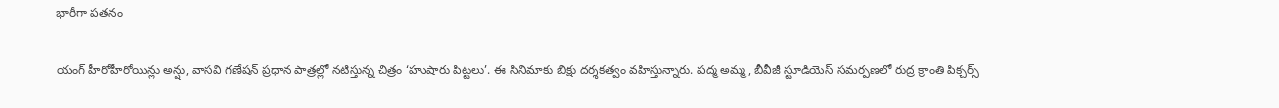భారీగా పతనం

యంగ్ హీరోహీరోయిన్లు అన్షు, వాసవి గణేషన్ ప్రధాన పాత్రల్లో నటిస్తున్న చిత్రం ‘హుషారు పిట్టలు’. ఈ సినిమాకు బిక్షు దర్శకత్వం వహిస్తున్నారు. పద్మ అమ్మ, బీవీజీ స్టూడియెస్ సమర్పణలో రుద్ర క్రాంతి పిక్చర్స్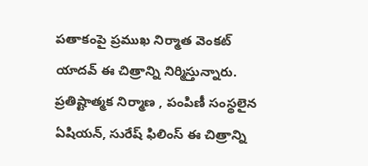పతాకంపై ప్రముఖ నిర్మాత వెంకట్ యాదవ్ ఈ చిత్రాన్ని నిర్మిస్తున్నారు. ప్రతిష్టాత్మక నిర్మాణ , పంపిణీ సంస్థలైన ఏషియన్, సురేష్ ఫిలింస్ ఈ చిత్రాన్ని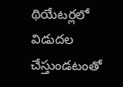థియేటర్లలో విడుదల చేస్తుండటంతో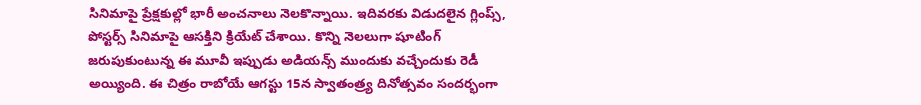సినిమాపై ప్రేక్షకుల్లో భారీ అంచనాలు నెలకొన్నాయి. ఇదివరకు విడుదలైన గ్లింప్స్, పోస్టర్స్ సినిమాపై ఆసక్తిని క్రియేట్ చేశాయి. కొన్ని నెలలుగా షూటింగ్ జరుపుకుంటున్న ఈ మూవీ ఇప్పుడు అడియన్స్ ముందుకు వచ్చేందుకు రెడీ అయ్యింది. ఈ చిత్రం రాబోయే ఆగస్టు 15న స్వాతంత్ర్య దినోత్సవం సందర్భంగా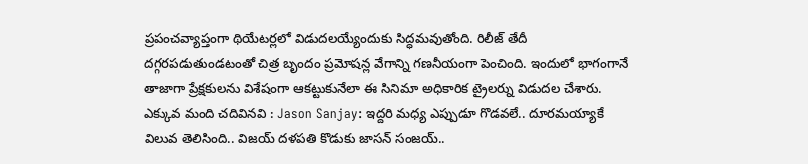ప్రపంచవ్యాప్తంగా థియేటర్లలో విడుదలయ్యేందుకు సిద్ధమవుతోంది. రిలీజ్ తేదీ దగ్గరపడుతుండటంతో చిత్ర బృందం ప్రమోషన్ల వేగాన్ని గణనీయంగా పెంచింది. ఇందులో భాగంగానే తాజాగా ప్రేక్షకులను విశేషంగా ఆకట్టుకునేలా ఈ సినిమా అధికారిక ట్రైలర్ను విడుదల చేశారు. ఎక్కువ మంది చదివినవి : Jason Sanjay: ఇద్దరి మధ్య ఎప్పుడూ గొడవలే.. దూరమయ్యాకే విలువ తెలిసింది.. విజయ్ దళపతి కొడుకు జాసన్ సంజయ్..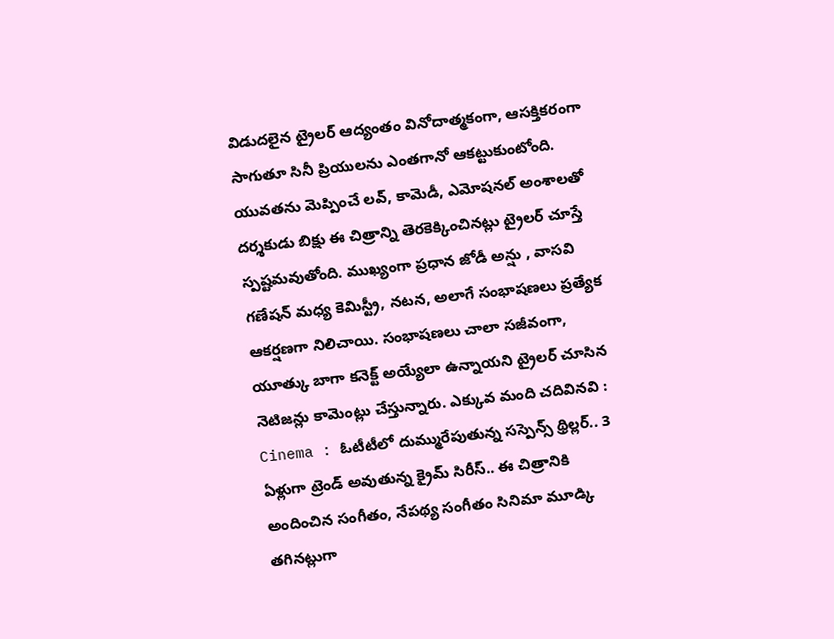విడుదలైన ట్రైలర్ ఆద్యంతం వినోదాత్మకంగా, ఆసక్తికరంగా సాగుతూ సినీ ప్రియులను ఎంతగానో ఆకట్టుకుంటోంది. యువతను మెప్పించే లవ్, కామెడీ, ఎమోషనల్ అంశాలతో దర్శకుడు బిక్షు ఈ చిత్రాన్ని తెరకెక్కించినట్లు ట్రైలర్ చూస్తే స్పష్టమవుతోంది. ముఖ్యంగా ప్రధాన జోడీ అన్షు , వాసవి గణేషన్ మధ్య కెమిస్ట్రీ, నటన, అలాగే సంభాషణలు ప్రత్యేక ఆకర్షణగా నిలిచాయి. సంభాషణలు చాలా సజీవంగా, యూత్కు బాగా కనెక్ట్ అయ్యేలా ఉన్నాయని ట్రైలర్ చూసిన నెటిజన్లు కామెంట్లు చేస్తున్నారు. ఎక్కువ మంది చదివినవి : Cinema : ఓటీటీలో దుమ్మురేపుతున్న సస్పెన్స్ థ్రిల్లర్.. 3 ఏళ్లుగా ట్రెండ్ అవుతున్న క్రైమ్ సిరీస్.. ఈ చిత్రానికి అందించిన సంగీతం, నేపథ్య సంగీతం సినిమా మూడ్కి తగినట్లుగా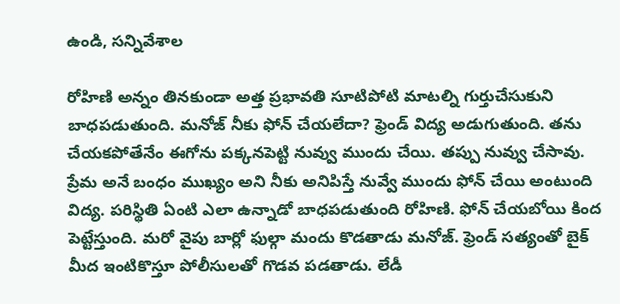ఉండి, సన్నివేశాల

రోహిణి అన్నం తినకుండా అత్త ప్రభావతి సూటిపోటి మాటల్ని గుర్తుచేసుకుని బాధపడుతుంది. మనోజ్ నీకు ఫోన్ చేయలేదా? ఫ్రెండ్ విద్య అడుగుతుంది. తను చేయకపోతేనేం ఈగోను పక్కనపెట్టి నువ్వు ముందు చేయి. తప్పు నువ్వు చేసావు. ప్రేమ అనే బంధం ముఖ్యం అని నీకు అనిపిస్తే నువ్వే ముందు ఫోన్ చేయి అంటుంది విద్య. పరిస్థితి ఏంటి ఎలా ఉన్నాడో బాధపడుతుంది రోహిణి. ఫోన్ చేయబోయి కింద పెట్టేస్తుంది. మరో వైపు బార్లో ఫుల్గా మందు కొడతాడు మనోజ్. ఫ్రెండ్ సత్యంతో బైక్ మీద ఇంటికొస్తూ పోలీసులతో గొడవ పడతాడు. లేడీ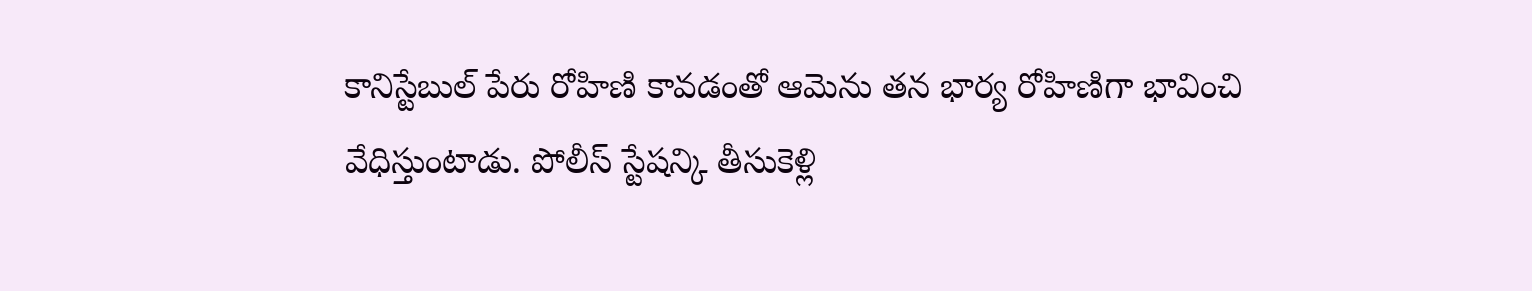కానిస్టేబుల్ పేరు రోహిణి కావడంతో ఆమెను తన భార్య రోహిణిగా భావించి వేధిస్తుంటాడు. పోలీస్ స్టేషన్కి తీసుకెళ్లి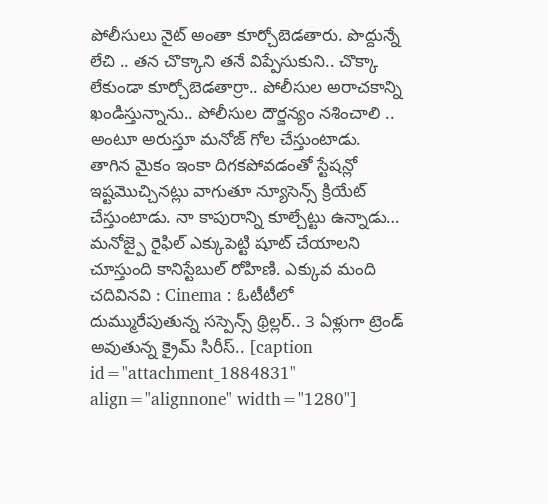పోలీసులు నైట్ అంతా కూర్చోబెడతారు. పొద్దున్నే లేచి .. తన చొక్కాని తనే విప్పేసుకుని.. చొక్కా లేకుండా కూర్చోబెడతార్రా.. పోలీసుల అరాచకాన్ని ఖండిస్తున్నాను.. పోలీసుల దౌర్జన్యం నశించాలి .. అంటూ అరుస్తూ మనోజ్ గోల చేస్తుంటాడు. తాగిన మైకం ఇంకా దిగకపోవడంతో స్టేషన్లో ఇష్టమొచ్చినట్లు వాగుతూ న్యూసెన్స్ క్రియేట్ చేస్తుంటాడు. నా కాపురాన్ని కూల్చేట్టు ఉన్నాడు… మనోజ్పై రైఫిల్ ఎక్కుపెట్టి షూట్ చేయాలని చూస్తుంది కానిస్టేబుల్ రోహిణి. ఎక్కువ మంది చదివినవి : Cinema : ఓటీటీలో దుమ్మురేపుతున్న సస్పెన్స్ థ్రిల్లర్.. 3 ఏళ్లుగా ట్రెండ్ అవుతున్న క్రైమ్ సిరీస్.. [caption id="attachment_1884831" align="alignnone" width="1280"]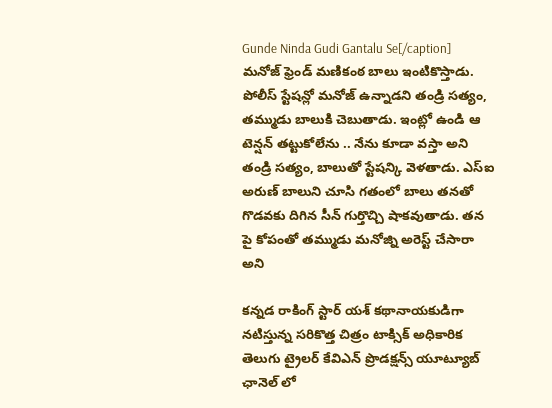Gunde Ninda Gudi Gantalu Se[/caption] మనోజ్ ఫ్రెండ్ మణికంఠ బాలు ఇంటికొస్తాడు. పోలీస్ స్టేషన్లో మనోజ్ ఉన్నాడని తండ్రి సత్యం, తమ్ముడు బాలుకి చెబుతాడు. ఇంట్లో ఉండి ఆ టెన్షన్ తట్టుకోలేను .. నేను కూడా వస్తా అని తండ్రి సత్యం, బాలుతో స్టేషన్కి వెళతాడు. ఎస్ఐ అరుణ్ బాలుని చూసి గతంలో బాలు తనతో గొడవకు దిగిన సీన్ గుర్తొచ్చి షాకవుతాడు. తన పై కోపంతో తమ్ముడు మనోజ్ని అరెస్ట్ చేసారా అని

కన్నడ రాకింగ్ స్టార్ యశ్ కథానాయకుడిగా నటిస్తున్న సరికొత్త చిత్రం టాక్సిక్ అధికారిక తెలుగు ట్రైలర్ కేవిఎన్ ప్రొడక్షన్స్ యూట్యూబ్ ఛానెల్ లో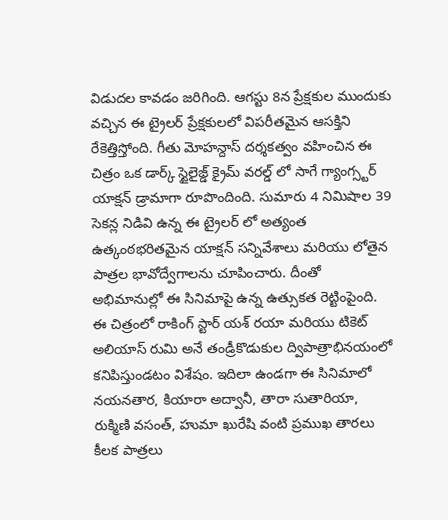విడుదల కావడం జరిగింది. ఆగస్టు 8న ప్రేక్షకుల ముందుకు వచ్చిన ఈ ట్రైలర్ ప్రేక్షకులలో విపరీతమైన ఆసక్తిని రేకెత్తిస్తోంది. గీతు మోహన్దాస్ దర్శకత్వం వహించిన ఈ చిత్రం ఒక డార్క్ స్టైలైజ్డ్ క్రైమ్ వరల్డ్ లో సాగే గ్యాంగ్స్టర్ యాక్షన్ డ్రామాగా రూపొందింది. సుమారు 4 నిమిషాల 39 సెకన్ల నిడివి ఉన్న ఈ ట్రైలర్ లో అత్యంత ఉత్కంఠభరితమైన యాక్షన్ సన్నివేశాలు మరియు లోతైన పాత్రల భావోద్వేగాలను చూపించారు. దీంతో అభిమానుల్లో ఈ సినిమాపై ఉన్న ఉత్సుకత రెట్టింపైంది. ఈ చిత్రంలో రాకింగ్ స్టార్ యశ్ రయా మరియు టికెట్ అలియాస్ రుమి అనే తండ్రీకొడుకుల ద్విపాత్రాభినయంలో కనిపిస్తుండటం విశేషం. ఇదిలా ఉండగా ఈ సినిమాలో నయనతార, కియారా అద్వానీ, తారా సుతారియా, రుక్మిణి వసంత్, హుమా ఖురేషి వంటి ప్రముఖ తారలు కీలక పాత్రలు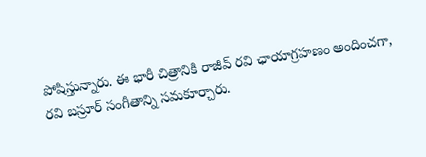పోషిస్తున్నారు. ఈ భారీ చిత్రానికి రాజీవ్ రవి ఛాయాగ్రహణం అందించగా, రవి బస్రూర్ సంగీతాన్ని సమకూర్చారు.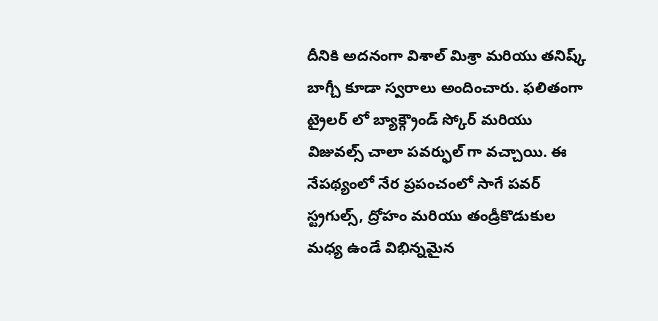దీనికి అదనంగా విశాల్ మిశ్రా మరియు తనిష్క్ బాగ్చీ కూడా స్వరాలు అందించారు. ఫలితంగా ట్రైలర్ లో బ్యాక్గ్రౌండ్ స్కోర్ మరియు విజువల్స్ చాలా పవర్ఫుల్ గా వచ్చాయి. ఈ నేపథ్యంలో నేర ప్రపంచంలో సాగే పవర్ స్ట్రగుల్స్, ద్రోహం మరియు తండ్రీకొడుకుల మధ్య ఉండే విభిన్నమైన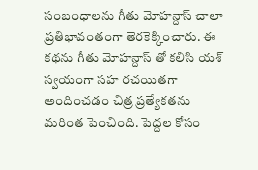సంబంధాలను గీతు మోహన్దాస్ చాలా ప్రతిభావంతంగా తెరకెక్కించారు. ఈ కథను గీతు మోహన్దాస్ తో కలిసి యశ్ స్వయంగా సహ రచయితగా అందించడం చిత్ర ప్రత్యేకతను మరింత పెంచింది. పెద్దల కోసం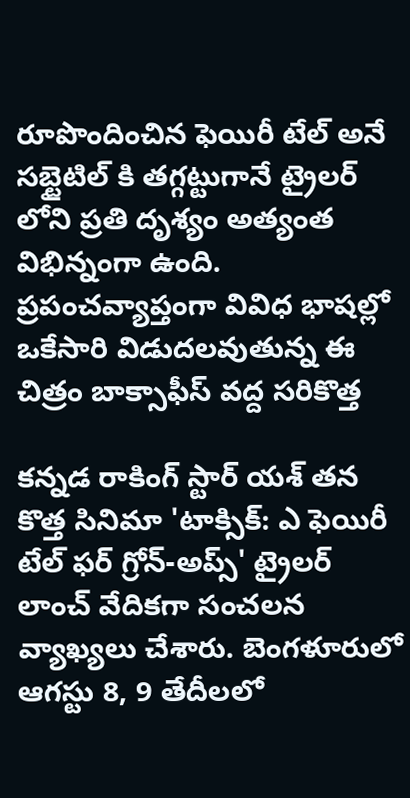రూపొందించిన ఫెయిరీ టేల్ అనే సబ్టైటిల్ కి తగ్గట్టుగానే ట్రైలర్ లోని ప్రతి దృశ్యం అత్యంత విభిన్నంగా ఉంది. ప్రపంచవ్యాప్తంగా వివిధ భాషల్లో ఒకేసారి విడుదలవుతున్న ఈ చిత్రం బాక్సాఫీస్ వద్ద సరికొత్త

కన్నడ రాకింగ్ స్టార్ యశ్ తన కొత్త సినిమా 'టాక్సిక్: ఎ ఫెయిరీ టేల్ ఫర్ గ్రోన్-అప్స్' ట్రైలర్ లాంచ్ వేదికగా సంచలన వ్యాఖ్యలు చేశారు. బెంగళూరులో ఆగస్టు 8, 9 తేదీలలో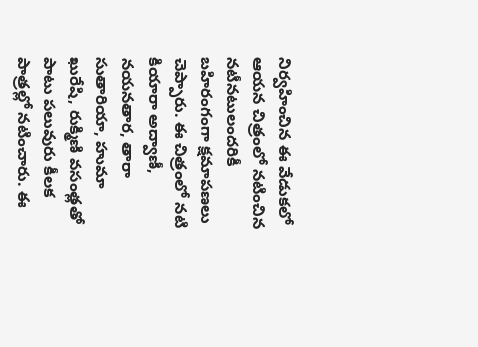నిర్వహించిన ఈ వేడుకలో ఆయన చిత్రంలో నటించిన నటీనటులందరికీ బహిరంగంగా క్షమాపణలు చెప్పారు. ఈ చిత్రంలో నటి కియారా అద్వాణీ, నయనతార, తారా సుతారియా, హుమా ఖురేషి, రుక్మిణి వసంత్లతో పాటు పలువురు కీలక పాత్రల్లో నటించారు. ఈ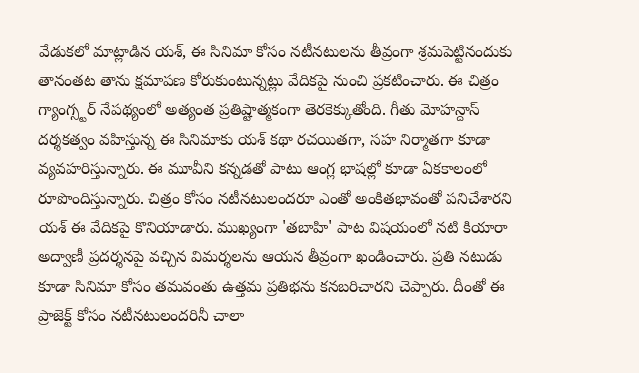వేడుకలో మాట్లాడిన యశ్, ఈ సినిమా కోసం నటీనటులను తీవ్రంగా శ్రమపెట్టినందుకు తానంతట తాను క్షమాపణ కోరుకుంటున్నట్లు వేదికపై నుంచి ప్రకటించారు. ఈ చిత్రం గ్యాంగ్స్టర్ నేపథ్యంలో అత్యంత ప్రతిష్టాత్మకంగా తెరకెక్కుతోంది. గీతు మోహన్దాస్ దర్శకత్వం వహిస్తున్న ఈ సినిమాకు యశ్ కథా రచయితగా, సహ నిర్మాతగా కూడా వ్యవహరిస్తున్నారు. ఈ మూవీని కన్నడతో పాటు ఆంగ్ల భాషల్లో కూడా ఏకకాలంలో రూపొందిస్తున్నారు. చిత్రం కోసం నటీనటులందరూ ఎంతో అంకితభావంతో పనిచేశారని యశ్ ఈ వేదికపై కొనియాడారు. ముఖ్యంగా 'తబాహి' పాట విషయంలో నటి కియారా అద్వాణీ ప్రదర్శనపై వచ్చిన విమర్శలను ఆయన తీవ్రంగా ఖండించారు. ప్రతి నటుడు కూడా సినిమా కోసం తమవంతు ఉత్తమ ప్రతిభను కనబరిచారని చెప్పారు. దీంతో ఈ ప్రాజెక్ట్ కోసం నటీనటులందరినీ చాలా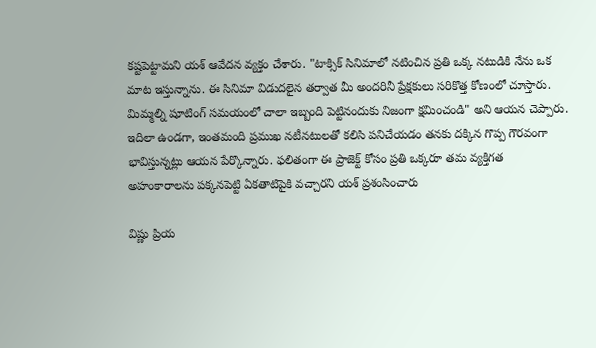కష్టపెట్టామని యశ్ ఆవేదన వ్యక్తం చేశారు. "టాక్సిక్ సినిమాలో నటించిన ప్రతి ఒక్క నటుడికి నేను ఒక మాట ఇస్తున్నాను. ఈ సినిమా విడుదలైన తర్వాత మీ అందరినీ ప్రేక్షకులు సరికొత్త కోణంలో చూస్తారు. మిమ్మల్ని షూటింగ్ సమయంలో చాలా ఇబ్బంది పెట్టినందుకు నిజంగా క్షమించండి" అని ఆయన చెప్పారు. ఇదిలా ఉండగా, ఇంతమంది ప్రముఖ నటీనటులతో కలిసి పనిచేయడం తనకు దక్కిన గొప్ప గౌరవంగా భావిస్తున్నట్లు ఆయన పేర్కొన్నారు. ఫలితంగా ఈ ప్రాజెక్ట్ కోసం ప్రతి ఒక్కరూ తమ వ్యక్తిగత అహంకారాలను పక్కనపెట్టి ఏకతాటిపైకి వచ్చారని యశ్ ప్రశంసించారు

విష్ణు ప్రియ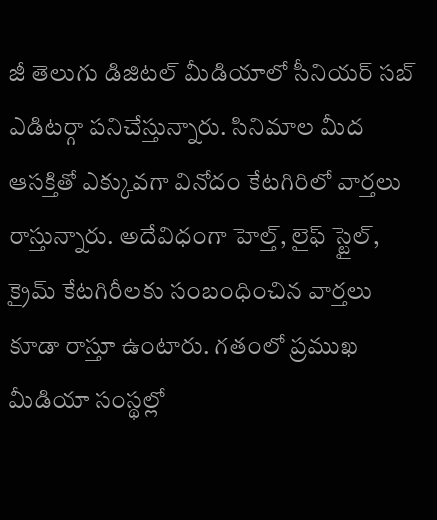జీ తెలుగు డిజిటల్ మీడియాలో సీనియర్ సబ్ ఎడిటర్గా పనిచేస్తున్నారు. సినిమాల మీద ఆసక్తితో ఎక్కువగా వినోదం కేటగిరిలో వార్తలు రాస్తున్నారు. అదేవిధంగా హెల్త్, లైఫ్ స్టైల్, క్రైమ్ కేటగిరీలకు సంబంధించిన వార్తలు కూడా రాస్తూ ఉంటారు. గతంలో ప్రముఖ మీడియా సంస్థల్లో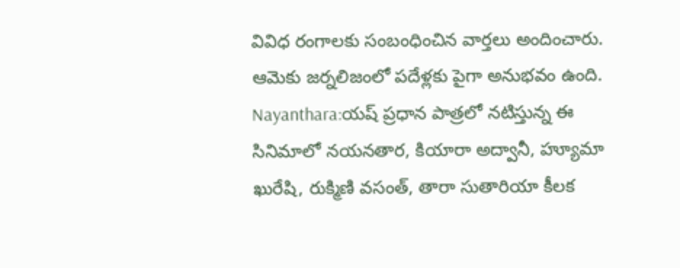వివిధ రంగాలకు సంబంధించిన వార్తలు అందించారు. ఆమెకు జర్నలిజంలో పదేళ్లకు పైగా అనుభవం ఉంది. Nayanthara:యష్ ప్రధాన పాత్రలో నటిస్తున్న ఈ సినిమాలో నయనతార, కియారా అద్వానీ, హ్యూమా ఖురేషి, రుక్మిణి వసంత్, తారా సుతారియా కీలక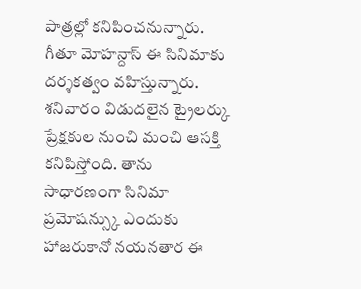పాత్రల్లో కనిపించనున్నారు. గీతూ మోహన్దాస్ ఈ సినిమాకు దర్శకత్వం వహిస్తున్నారు. శనివారం విడుదలైన ట్రైలర్కు ప్రేక్షకుల నుంచి మంచి ఆసక్తి కనిపిస్తోంది. తాను సాధారణంగా సినిమా ప్రమోషన్స్కు ఎందుకు హాజరుకానో నయనతార ఈ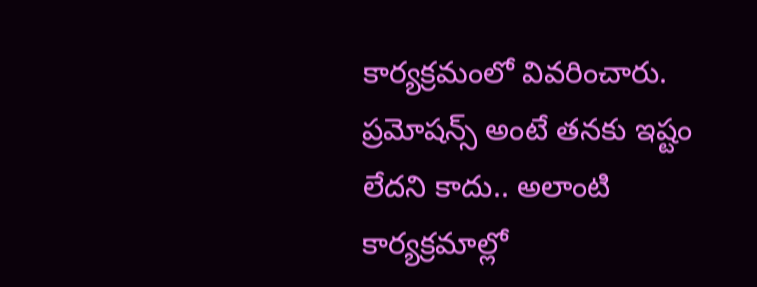కార్యక్రమంలో వివరించారు. ప్రమోషన్స్ అంటే తనకు ఇష్టం లేదని కాదు.. అలాంటి కార్యక్రమాల్లో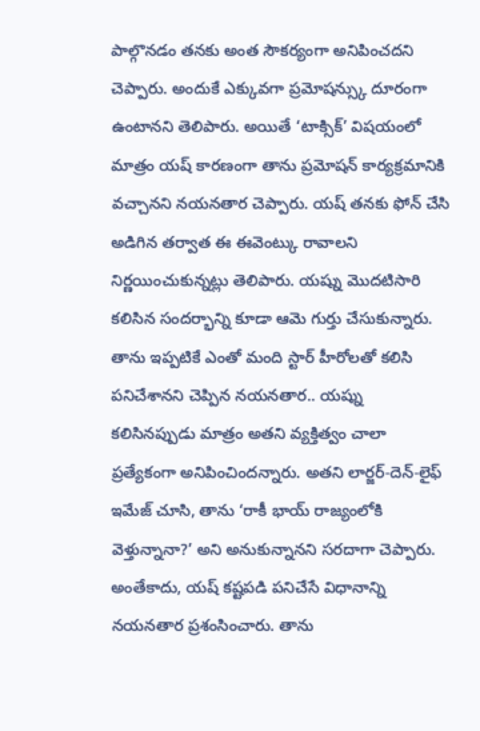పాల్గొనడం తనకు అంత సౌకర్యంగా అనిపించదని చెప్పారు. అందుకే ఎక్కువగా ప్రమోషన్స్కు దూరంగా ఉంటానని తెలిపారు. అయితే ‘టాక్సిక్’ విషయంలో మాత్రం యష్ కారణంగా తాను ప్రమోషన్ కార్యక్రమానికి వచ్చానని నయనతార చెప్పారు. యష్ తనకు ఫోన్ చేసి అడిగిన తర్వాత ఈ ఈవెంట్కు రావాలని నిర్ణయించుకున్నట్లు తెలిపారు. యష్ను మొదటిసారి కలిసిన సందర్భాన్ని కూడా ఆమె గుర్తు చేసుకున్నారు. తాను ఇప్పటికే ఎంతో మంది స్టార్ హీరోలతో కలిసి పనిచేశానని చెప్పిన నయనతార.. యష్ను కలిసినప్పుడు మాత్రం అతని వ్యక్తిత్వం చాలా ప్రత్యేకంగా అనిపించిందన్నారు. అతని లార్జర్-దెన్-లైఫ్ ఇమేజ్ చూసి, తాను ‘రాకీ భాయ్ రాజ్యంలోకి వెళ్తున్నానా?’ అని అనుకున్నానని సరదాగా చెప్పారు. అంతేకాదు, యష్ కష్టపడి పనిచేసే విధానాన్ని నయనతార ప్రశంసించారు. తాను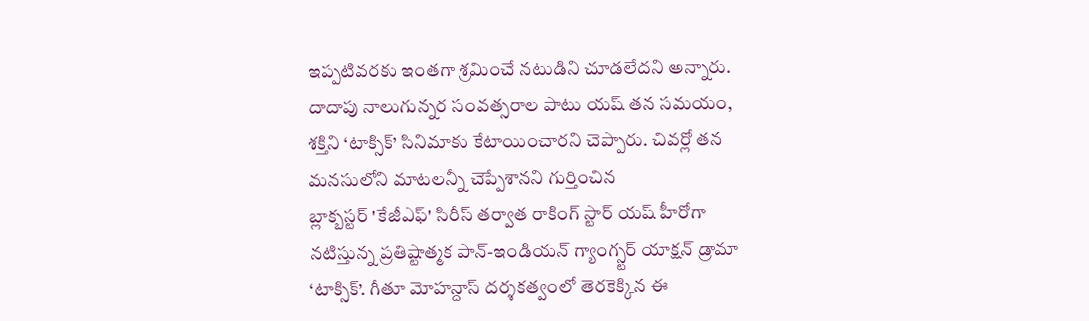ఇప్పటివరకు ఇంతగా శ్రమించే నటుడిని చూడలేదని అన్నారు. దాదాపు నాలుగున్నర సంవత్సరాల పాటు యష్ తన సమయం, శక్తిని ‘టాక్సిక్’ సినిమాకు కేటాయించారని చెప్పారు. చివర్లో తన మనసులోని మాటలన్నీ చెప్పేశానని గుర్తించిన
బ్లాక్బస్టర్ 'కేజీఎఫ్' సిరీస్ తర్వాత రాకింగ్ స్టార్ యష్ హీరోగా నటిస్తున్న ప్రతిష్టాత్మక పాన్-ఇండియన్ గ్యాంగ్స్టర్ యాక్షన్ డ్రామా ‘టాక్సిక్’. గీతూ మోహన్దాస్ దర్శకత్వంలో తెరకెక్కిన ఈ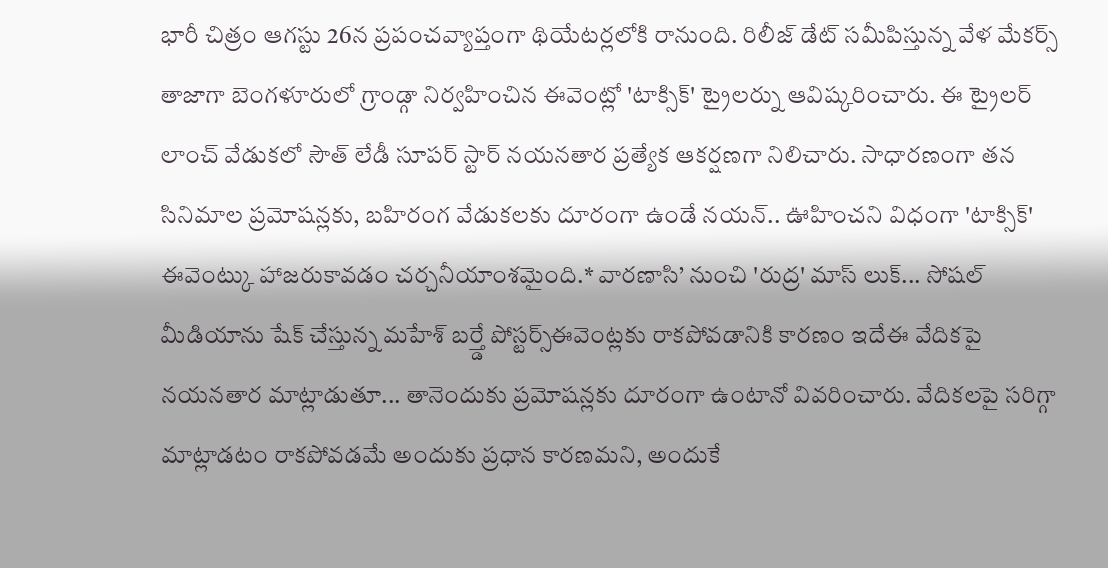భారీ చిత్రం ఆగస్టు 26న ప్రపంచవ్యాప్తంగా థియేటర్లలోకి రానుంది. రిలీజ్ డేట్ సమీపిస్తున్న వేళ మేకర్స్ తాజాగా బెంగళూరులో గ్రాండ్గా నిర్వహించిన ఈవెంట్లో 'టాక్సిక్' ట్రైలర్ను ఆవిష్కరించారు. ఈ ట్రైలర్ లాంచ్ వేడుకలో సౌత్ లేడీ సూపర్ స్టార్ నయనతార ప్రత్యేక ఆకర్షణగా నిలిచారు. సాధారణంగా తన సినిమాల ప్రమోషన్లకు, బహిరంగ వేడుకలకు దూరంగా ఉండే నయన్.. ఊహించని విధంగా 'టాక్సిక్' ఈవెంట్కు హాజరుకావడం చర్చనీయాంశమైంది.* వారణాసి’ నుంచి 'రుద్ర' మాస్ లుక్... సోషల్ మీడియాను షేక్ చేస్తున్న మహేశ్ బర్త్డే పోస్టర్స్ఈవెంట్లకు రాకపోవడానికి కారణం ఇదేఈ వేదికపై నయనతార మాట్లాడుతూ... తానెందుకు ప్రమోషన్లకు దూరంగా ఉంటానో వివరించారు. వేదికలపై సరిగ్గా మాట్లాడటం రాకపోవడమే అందుకు ప్రధాన కారణమని, అందుకే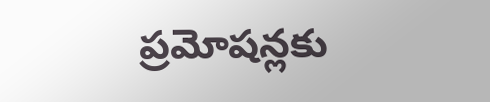ప్రమోషన్లకు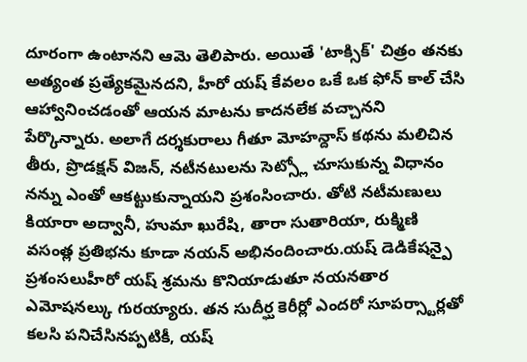దూరంగా ఉంటానని ఆమె తెలిపారు. అయితే 'టాక్సిక్' చిత్రం తనకు అత్యంత ప్రత్యేకమైనదని, హీరో యష్ కేవలం ఒకే ఒక ఫోన్ కాల్ చేసి ఆహ్వానించడంతో ఆయన మాటను కాదనలేక వచ్చానని పేర్కొన్నారు. అలాగే దర్శకురాలు గీతూ మోహన్దాస్ కథను మలిచిన తీరు, ప్రొడక్షన్ విజన్, నటీనటులను సెట్స్లో చూసుకున్న విధానం నన్ను ఎంతో ఆకట్టుకున్నాయని ప్రశంసించారు. తోటి నటీమణులు కియారా అద్వానీ, హుమా ఖురేషి, తారా సుతారియా, రుక్మిణి వసంత్ల ప్రతిభను కూడా నయన్ అభినందించారు.యష్ డెడికేషన్పై ప్రశంసలుహీరో యష్ శ్రమను కొనియాడుతూ నయనతార ఎమోషనల్కు గురయ్యారు. తన సుదీర్ఘ కెరీర్లో ఎందరో సూపర్స్టార్లతో కలసి పనిచేసినప్పటికీ, యష్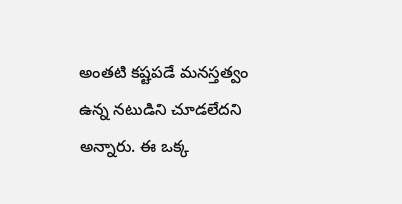అంతటి కష్టపడే మనస్తత్వం ఉన్న నటుడిని చూడలేదని అన్నారు. ఈ ఒక్క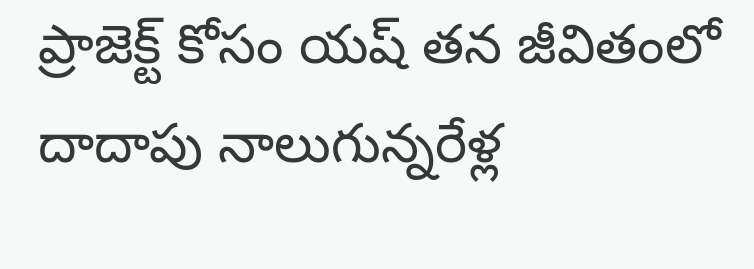ప్రాజెక్ట్ కోసం యష్ తన జీవితంలో దాదాపు నాలుగున్నరేళ్ల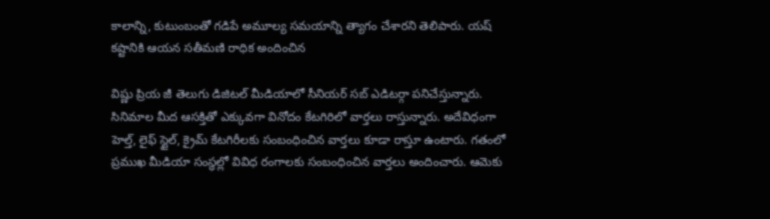కాలాన్ని, కుటుంబంతో గడిపే అమూల్య సమయాన్ని త్యాగం చేశారని తెలిపారు. యష్ కష్టానికి ఆయన సతీమణి రాధిక అందించిన

విష్ణు ప్రియ జీ తెలుగు డిజిటల్ మీడియాలో సీనియర్ సబ్ ఎడిటర్గా పనిచేస్తున్నారు. సినిమాల మీద ఆసక్తితో ఎక్కువగా వినోదం కేటగిరిలో వార్తలు రాస్తున్నారు. అదేవిధంగా హెల్త్, లైఫ్ స్టైల్, క్రైమ్ కేటగిరీలకు సంబంధించిన వార్తలు కూడా రాస్తూ ఉంటారు. గతంలో ప్రముఖ మీడియా సంస్థల్లో వివిధ రంగాలకు సంబంధించిన వార్తలు అందించారు. ఆమెకు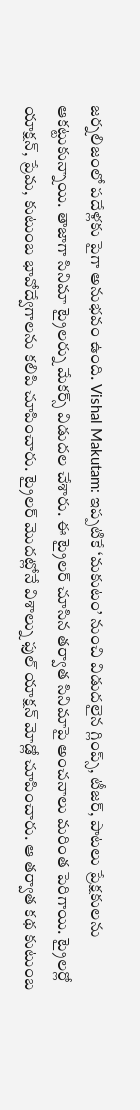జర్నలిజంలో పదేళ్లకు పైగా అనుభవం ఉంది. Vishal Makutam: ఇప్పటికే ‘మకుటం’ నుంచి విడుదలైన గ్లింప్స్, టీజర్, పాటలు ప్రేక్షకులను ఆకట్టుకున్నాయి. తాజాగా సినిమా ట్రైలర్ను మేకర్స్ విడుదల చేశారు. ఈ ట్రైలర్ చూసిన తర్వాత సినిమాపై అంచనాలు మరింత పెరిగాయి. ట్రైలర్లో యాక్షన్, ప్రేమ, కుటుంబ భావోద్వేగాలను కలిపి చూపించారు. ట్రైలర్ మొదట్లోనే విశాల్ను ఫుల్ యాక్షన్ మోడ్లో చూపించారు. ఆ తర్వాత కథ కుటుంబ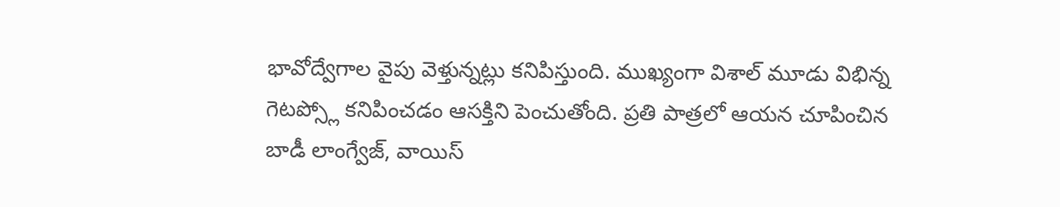భావోద్వేగాల వైపు వెళ్తున్నట్లు కనిపిస్తుంది. ముఖ్యంగా విశాల్ మూడు విభిన్న గెటప్స్లో కనిపించడం ఆసక్తిని పెంచుతోంది. ప్రతి పాత్రలో ఆయన చూపించిన బాడీ లాంగ్వేజ్, వాయిస్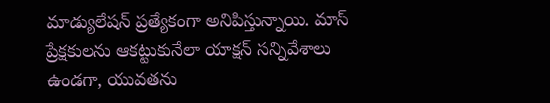మాడ్యులేషన్ ప్రత్యేకంగా అనిపిస్తున్నాయి. మాస్ ప్రేక్షకులను ఆకట్టుకునేలా యాక్షన్ సన్నివేశాలు ఉండగా, యువతను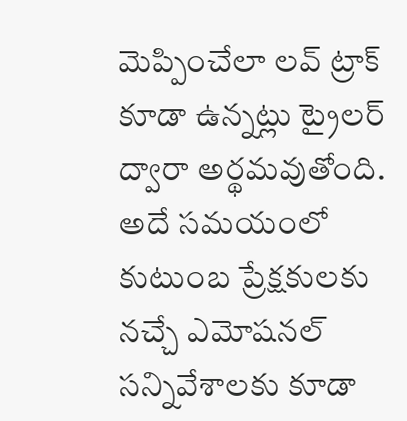మెప్పించేలా లవ్ ట్రాక్ కూడా ఉన్నట్లు ట్రైలర్ ద్వారా అర్థమవుతోంది. అదే సమయంలో కుటుంబ ప్రేక్షకులకు నచ్చే ఎమోషనల్ సన్నివేశాలకు కూడా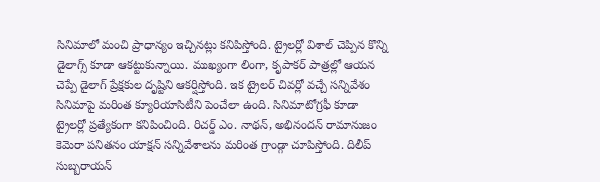సినిమాలో మంచి ప్రాధాన్యం ఇచ్చినట్లు కనిపిస్తోంది. ట్రైలర్లో విశాల్ చెప్పిన కొన్ని డైలాగ్స్ కూడా ఆకట్టుకున్నాయి. ముఖ్యంగా లింగా, కృపాకర్ పాత్రల్లో ఆయన చెప్పే డైలాగ్ ప్రేక్షకుల దృష్టిని ఆకర్షిస్తోంది. ఇక ట్రైలర్ చివర్లో వచ్చే సన్నివేశం సినిమాపై మరింత క్యూరియాసిటీని పెంచేలా ఉంది. సినిమాటోగ్రఫీ కూడా ట్రైలర్లో ప్రత్యేకంగా కనిపించింది. రిచర్డ్ ఎం. నాథన్, అభినందన్ రామానుజం కెమెరా పనితనం యాక్షన్ సన్నివేశాలను మరింత గ్రాండ్గా చూపిస్తోంది. దిలీప్ సుబ్బరాయన్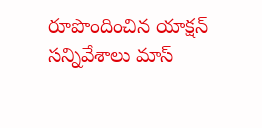రూపొందించిన యాక్షన్ సన్నివేశాలు మాస్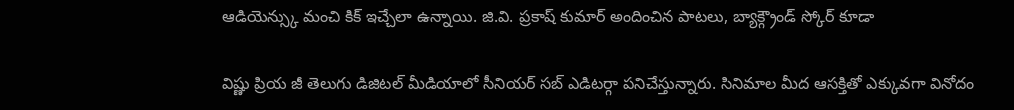ఆడియెన్స్కు మంచి కిక్ ఇచ్చేలా ఉన్నాయి. జి.వి. ప్రకాష్ కుమార్ అందించిన పాటలు, బ్యాక్గ్రౌండ్ స్కోర్ కూడా

విష్ణు ప్రియ జీ తెలుగు డిజిటల్ మీడియాలో సీనియర్ సబ్ ఎడిటర్గా పనిచేస్తున్నారు. సినిమాల మీద ఆసక్తితో ఎక్కువగా వినోదం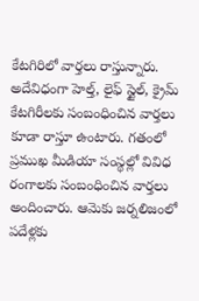కేటగిరిలో వార్తలు రాస్తున్నారు. అదేవిధంగా హెల్త్, లైఫ్ స్టైల్, క్రైమ్ కేటగిరీలకు సంబంధించిన వార్తలు కూడా రాస్తూ ఉంటారు. గతంలో ప్రముఖ మీడియా సంస్థల్లో వివిధ రంగాలకు సంబంధించిన వార్తలు అందించారు. ఆమెకు జర్నలిజంలో పదేళ్లకు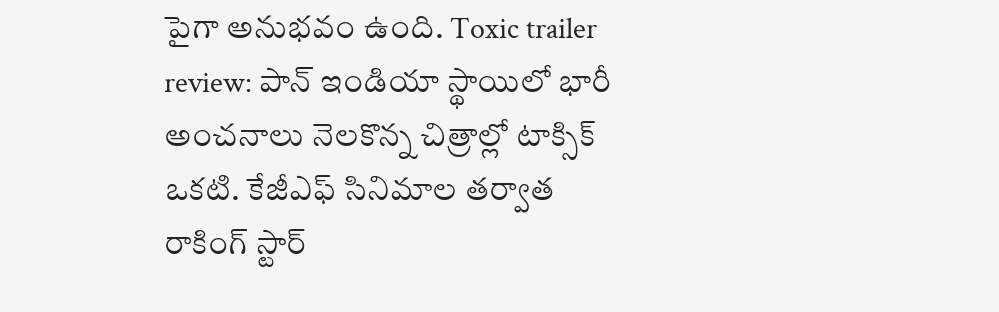పైగా అనుభవం ఉంది. Toxic trailer review: పాన్ ఇండియా స్థాయిలో భారీ అంచనాలు నెలకొన్న చిత్రాల్లో టాక్సిక్ ఒకటి. కేజీఎఫ్ సినిమాల తర్వాత రాకింగ్ స్టార్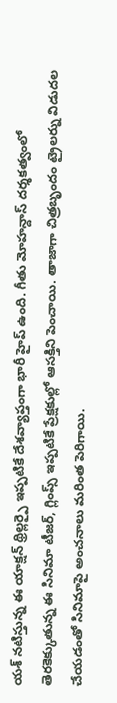యశ్ నటిస్తున్న ఈ యాక్షన్ థ్రిల్లర్పై ఇప్పటికే దేశవ్యాప్తంగా భారీ హైప్ ఉంది. గీతు మోహన్దాస్ దర్శకత్వంలో తెరకెక్కుతున్న ఈ సినిమా టీజర్, గ్లింప్స్ ఇప్పటికే ప్రేక్షకుల్లో ఆసక్తిని పెంచాయి. తాజాగా చిత్రబృందం ట్రైలర్ను విడుదల చేయడంతో సినిమాపై అంచనాలు మరింత పెరిగాయి.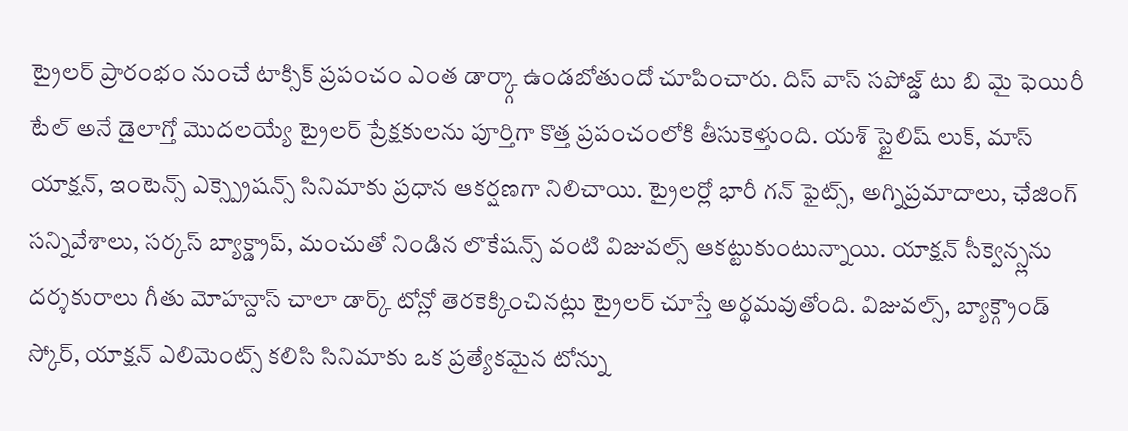ట్రైలర్ ప్రారంభం నుంచే టాక్సిక్ ప్రపంచం ఎంత డార్క్గా ఉండబోతుందో చూపించారు. దిస్ వాస్ సపోజ్డ్ టు బి మై ఫెయిరీ టేల్ అనే డైలాగ్తో మొదలయ్యే ట్రైలర్ ప్రేక్షకులను పూర్తిగా కొత్త ప్రపంచంలోకి తీసుకెళ్తుంది. యశ్ స్టైలిష్ లుక్, మాస్ యాక్షన్, ఇంటెన్స్ ఎక్స్ప్రెషన్స్ సినిమాకు ప్రధాన ఆకర్షణగా నిలిచాయి. ట్రైలర్లో భారీ గన్ ఫైట్స్, అగ్నిప్రమాదాలు, ఛేజింగ్ సన్నివేశాలు, సర్కస్ బ్యాక్డ్రాప్, మంచుతో నిండిన లొకేషన్స్ వంటి విజువల్స్ ఆకట్టుకుంటున్నాయి. యాక్షన్ సీక్వెన్స్లను దర్శకురాలు గీతు మోహన్దాస్ చాలా డార్క్ టోన్లో తెరకెక్కించినట్లు ట్రైలర్ చూస్తే అర్థమవుతోంది. విజువల్స్, బ్యాక్గ్రౌండ్ స్కోర్, యాక్షన్ ఎలిమెంట్స్ కలిసి సినిమాకు ఒక ప్రత్యేకమైన టోన్ను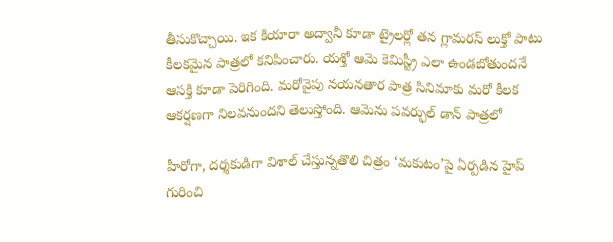తీసుకొచ్చాయి. ఇక కియారా అద్వానీ కూడా ట్రైలర్లో తన గ్లామరస్ లుక్తో పాటు కీలకమైన పాత్రలో కనిపించారు. యశ్తో ఆమె కెమిస్ట్రీ ఎలా ఉండబోతుందనే ఆసక్తి కూడా పెరిగింది. మరోవైపు నయనతార పాత్ర సినిమాకు మరో కీలక ఆకర్షణగా నిలవనుందని తెలుస్తోంది. ఆమెను పవర్ఫుల్ డాన్ పాత్రలో

హీరోగా, దర్శకుడిగా విశాల్ చేస్తున్నతొలి చిత్రం ‘మకుటం’పై ఏర్పడిన హైప్ గురించి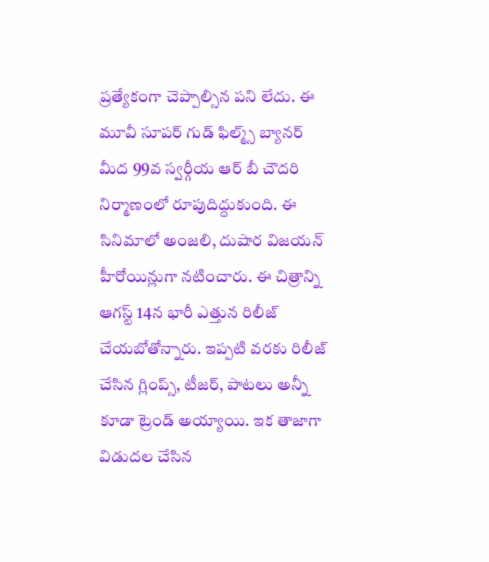ప్రత్యేకంగా చెప్పాల్సిన పని లేదు. ఈ మూవీ సూపర్ గుడ్ ఫిల్మ్స్ బ్యానర్ మీద 99వ స్వర్గీయ ఆర్ బీ చౌదరి నిర్మాణంలో రూపుదిద్దుకుంది. ఈ సినిమాలో అంజలి, దుషార విజయన్ హీరోయిన్లుగా నటించారు. ఈ చిత్రాన్ని ఆగస్ట్ 14న భారీ ఎత్తున రిలీజ్ చేయబోతోన్నారు. ఇప్పటి వరకు రిలీజ్ చేసిన గ్లింప్స్, టీజర్, పాటలు అన్నీ కూడా ట్రెండ్ అయ్యాయి. ఇక తాజాగా విడుదల చేసిన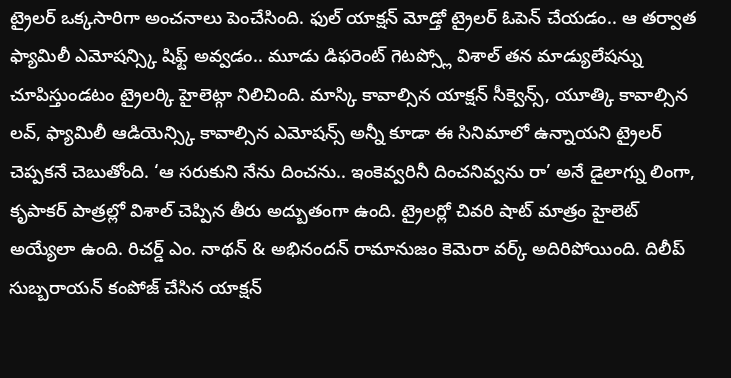ట్రైలర్ ఒక్కసారిగా అంచనాలు పెంచేసింది. ఫుల్ యాక్షన్ మోడ్తో ట్రైలర్ ఓపెన్ చేయడం.. ఆ తర్వాత ఫ్యామిలీ ఎమోషన్స్కి షిఫ్ట్ అవ్వడం.. మూడు డిఫరెంట్ గెటప్స్లో విశాల్ తన మాడ్యులేషన్ను చూపిస్తుండటం ట్రైలర్కి హైలెట్గా నిలిచింది. మాస్కి కావాల్సిన యాక్షన్ సీక్వెన్స్, యూత్కి కావాల్సిన లవ్, ఫ్యామిలీ ఆడియెన్స్కి కావాల్సిన ఎమోషన్స్ అన్నీ కూడా ఈ సినిమాలో ఉన్నాయని ట్రైలర్ చెప్పకనే చెబుతోంది. ‘ఆ సరుకుని నేను దించను.. ఇంకెవ్వరినీ దించనివ్వను రా’ అనే డైలాగ్ను లింగా, కృపాకర్ పాత్రల్లో విశాల్ చెప్పిన తీరు అద్బుతంగా ఉంది. ట్రైలర్లో చివరి షాట్ మాత్రం హైలెట్ అయ్యేలా ఉంది. రిచర్డ్ ఎం. నాథన్ & అభినందన్ రామానుజం కెమెరా వర్క్ అదిరిపోయింది. దిలీప్ సుబ్బరాయన్ కంపోజ్ చేసిన యాక్షన్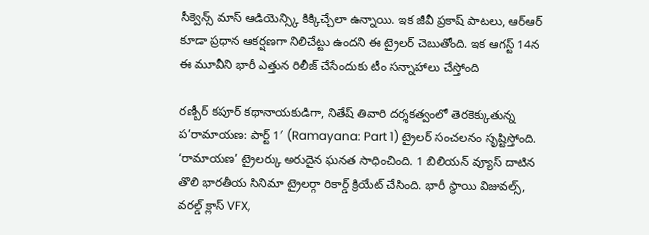సీక్వెన్స్ మాస్ ఆడియెన్స్కి కిక్కిచ్చేలా ఉన్నాయి. ఇక జీవీ ప్రకాష్ పాటలు, ఆర్ఆర్ కూడా ప్రధాన ఆకర్షణగా నిలిచేట్టు ఉందని ఈ ట్రైలర్ చెబుతోంది. ఇక ఆగస్ట్ 14న ఈ మూవీని భారీ ఎత్తున రిలీజ్ చేసేందుకు టీం సన్నాహాలు చేస్తోంది

రణ్బీర్ కపూర్ కథానాయకుడిగా, నితేష్ తివారి దర్శకత్వంలో తెరకెక్కుతున్న ప’రామాయణ: పార్ట్ 1′ (Ramayana: Part 1) ట్రైలర్ సంచలనం సృష్టిస్తోంది. ‘రామాయణ’ ట్రైలర్కు అరుదైన ఘనత సాధించింది. 1 బిలియన్ వ్యూస్ దాటిన తొలి భారతీయ సినిమా ట్రైలర్గా రికార్డ్ క్రియేట్ చేసింది. భారీ స్థాయి విజువల్స్, వరల్డ్ క్లాస్ VFX,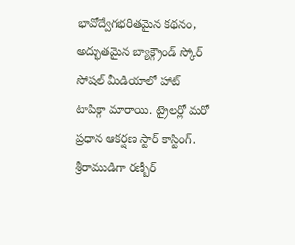భావోద్వేగభరితమైన కథనం, అద్భుతమైన బ్యాక్గ్రౌండ్ స్కోర్ సోషల్ మీడియాలో హాట్ టాపిక్గా మారాయి. ట్రైలర్లో మరో ప్రధాన ఆకర్షణ స్టార్ కాస్టింగ్. శ్రీరాముడిగా రణ్బీర్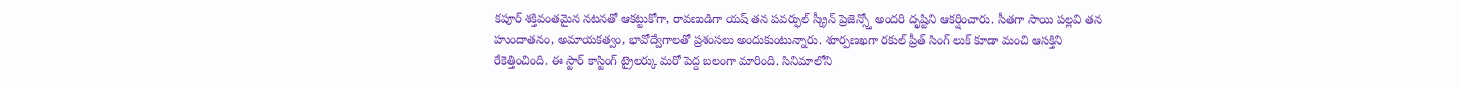కపూర్ శక్తివంతమైన నటనతో ఆకట్టుకోగా, రావణుడిగా యష్ తన పవర్ఫుల్ స్క్రీన్ ప్రెజెన్స్తో అందరి దృష్టిని ఆకర్షించారు. సీతగా సాయి పల్లవి తన హుందాతనం, అమాయకత్వం, భావోద్వేగాలతో ప్రశంసలు అందుకుంటున్నారు. శూర్పణఖగా రకుల్ ప్రీత్ సింగ్ లుక్ కూడా మంచి ఆసక్తిని రేకెత్తించింది. ఈ స్టార్ కాస్టింగ్ ట్రైలర్కు మరో పెద్ద బలంగా మారింది. సినిమాలోని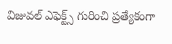విజువల్ ఎఫెక్ట్స్ గురించి ప్రత్యేకంగా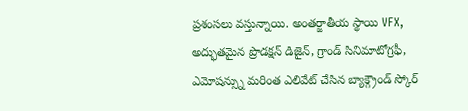ప్రశంసలు వస్తున్నాయి. అంతర్జాతీయ స్థాయి VFX, అద్భుతమైన ప్రొడక్షన్ డిజైన్, గ్రాండ్ సినిమాటోగ్రఫీ, ఎమోషన్స్ను మరింత ఎలివేట్ చేసిన బ్యాక్గ్రౌండ్ స్కోర్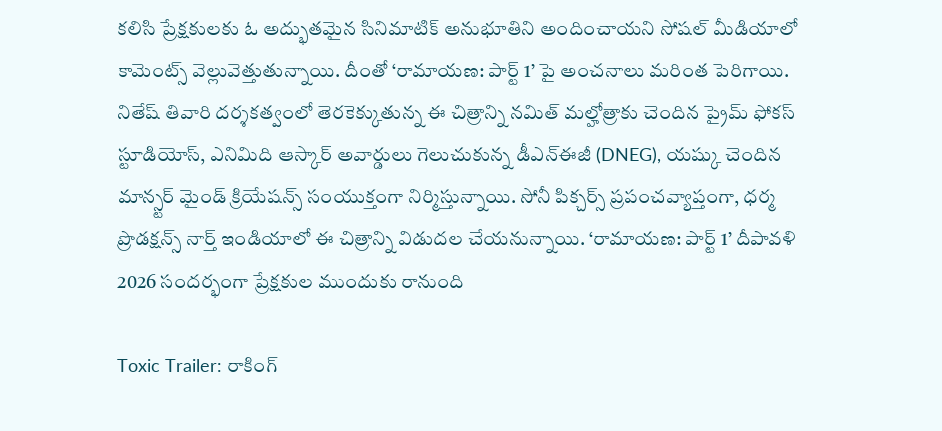కలిసి ప్రేక్షకులకు ఓ అద్భుతమైన సినిమాటిక్ అనుభూతిని అందించాయని సోషల్ మీడియాలో కామెంట్స్ వెల్లువెత్తుతున్నాయి. దీంతో ‘రామాయణ: పార్ట్ 1’ పై అంచనాలు మరింత పెరిగాయి. నితేష్ తివారి దర్శకత్వంలో తెరకెక్కుతున్న ఈ చిత్రాన్ని నమిత్ మల్హోత్రాకు చెందిన ప్రైమ్ ఫోకస్ స్టూడియోస్, ఎనిమిది ఆస్కార్ అవార్డులు గెలుచుకున్న డీఎన్ఈజీ (DNEG), యష్కు చెందిన మాన్స్టర్ మైండ్ క్రియేషన్స్ సంయుక్తంగా నిర్మిస్తున్నాయి. సోనీ పిక్చర్స్ ప్రపంచవ్యాప్తంగా, ధర్మ ప్రొడక్షన్స్ నార్త్ ఇండియాలో ఈ చిత్రాన్ని విడుదల చేయనున్నాయి. ‘రామాయణ: పార్ట్ 1’ దీపావళి 2026 సందర్భంగా ప్రేక్షకుల ముందుకు రానుంది

Toxic Trailer: రాకింగ్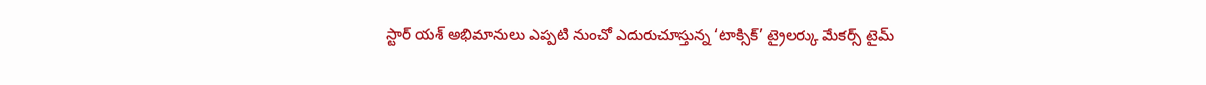స్టార్ యశ్ అభిమానులు ఎప్పటి నుంచో ఎదురుచూస్తున్న ‘టాక్సిక్’ ట్రైలర్కు మేకర్స్ టైమ్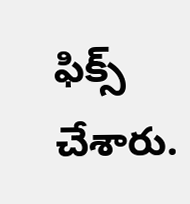ఫిక్స్ చేశారు.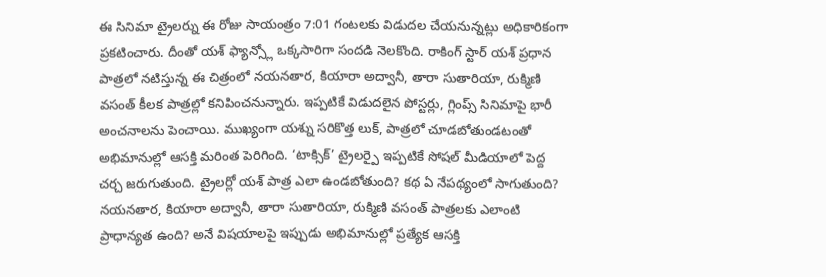ఈ సినిమా ట్రైలర్ను ఈ రోజు సాయంత్రం 7:01 గంటలకు విడుదల చేయనున్నట్లు అధికారికంగా ప్రకటించారు. దీంతో యశ్ ఫ్యాన్స్లో ఒక్కసారిగా సందడి నెలకొంది. రాకింగ్ స్టార్ యశ్ ప్రధాన పాత్రలో నటిస్తున్న ఈ చిత్రంలో నయనతార, కియారా అద్వానీ, తారా సుతారియా, రుక్మిణి వసంత్ కీలక పాత్రల్లో కనిపించనున్నారు. ఇప్పటికే విడుదలైన పోస్టర్లు, గ్లింప్స్ సినిమాపై భారీ అంచనాలను పెంచాయి. ముఖ్యంగా యశ్ను సరికొత్త లుక్, పాత్రలో చూడబోతుండటంతో అభిమానుల్లో ఆసక్తి మరింత పెరిగింది. ‘టాక్సిక్’ ట్రైలర్పై ఇప్పటికే సోషల్ మీడియాలో పెద్ద చర్చ జరుగుతుంది. ట్రైలర్లో యశ్ పాత్ర ఎలా ఉండబోతుంది? కథ ఏ నేపథ్యంలో సాగుతుంది? నయనతార, కియారా అద్వానీ, తారా సుతారియా, రుక్మిణి వసంత్ పాత్రలకు ఎలాంటి ప్రాధాన్యత ఉంది? అనే విషయాలపై ఇప్పుడు అభిమానుల్లో ప్రత్యేక ఆసక్తి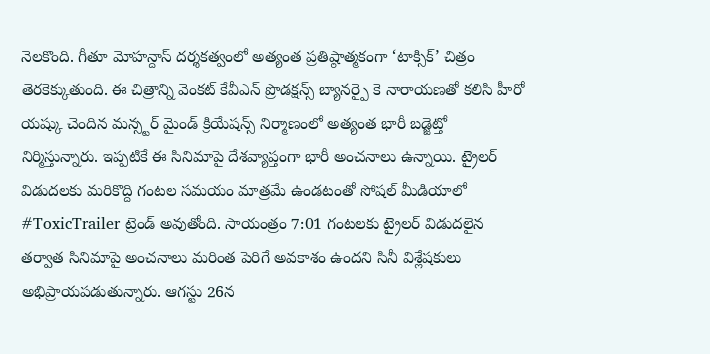నెలకొంది. గీతూ మోహన్దాస్ దర్శకత్వంలో అత్యంత ప్రతిష్ఠాత్మకంగా ‘టాక్సిక్’ చిత్రం తెరకెక్కుతుంది. ఈ చిత్రాన్ని వెంకట్ కేవీఎన్ ప్రొడక్షన్స్ బ్యానర్పై కె నారాయణతో కలిసి హీరో యష్కు చెందిన మన్స్టర్ మైండ్ క్రియేషన్స్ నిర్మాణంలో అత్యంత భారీ బడ్జెట్తో నిర్మిస్తున్నారు. ఇప్పటికే ఈ సినిమాపై దేశవ్యాప్తంగా భారీ అంచనాలు ఉన్నాయి. ట్రైలర్ విడుదలకు మరికొద్ది గంటల సమయం మాత్రమే ఉండటంతో సోషల్ మీడియాలో #ToxicTrailer ట్రెండ్ అవుతోంది. సాయంత్రం 7:01 గంటలకు ట్రైలర్ విడుదలైన తర్వాత సినిమాపై అంచనాలు మరింత పెరిగే అవకాశం ఉందని సినీ విశ్లేషకులు అభిప్రాయపడుతున్నారు. ఆగస్టు 26న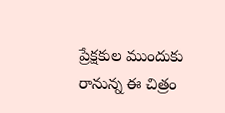ప్రేక్షకుల ముందుకు రానున్న ఈ చిత్రం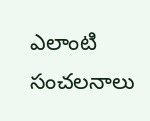ఎలాంటి సంచలనాలు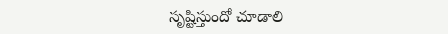సృష్టిస్తుందో చూడాలి